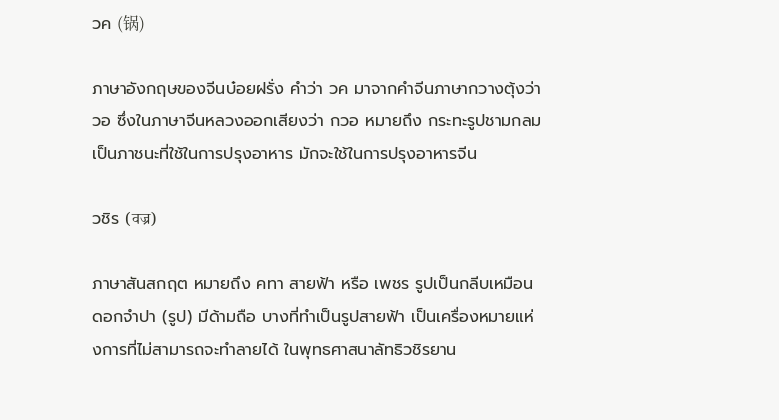วค (锅)

ภาษาอังกฤษของจีนบ๋อยฝรั่ง คำว่า วค มาจากคำจีนภาษากวางตุ้งว่า วอ ซึ่งในภาษาจีนหลวงออกเสียงว่า กวอ หมายถึง กระทะรูปชามกลม เป็นภาชนะที่ใช้ในการปรุงอาหาร มักจะใช้ในการปรุงอาหารจีน

วชิร (वज्र)

ภาษาสันสกฤต หมายถึง คทา สายฟ้า หรือ เพชร รูปเป็นกลีบเหมือนดอกจำปา (รูป) มีด้ามถือ บางที่ทำเป็นรูปสายฟ้า เป็นเครื่องหมายแห่งการที่ไม่สามารถจะทำลายได้ ในพุทธศาสนาลัทธิวชิรยาน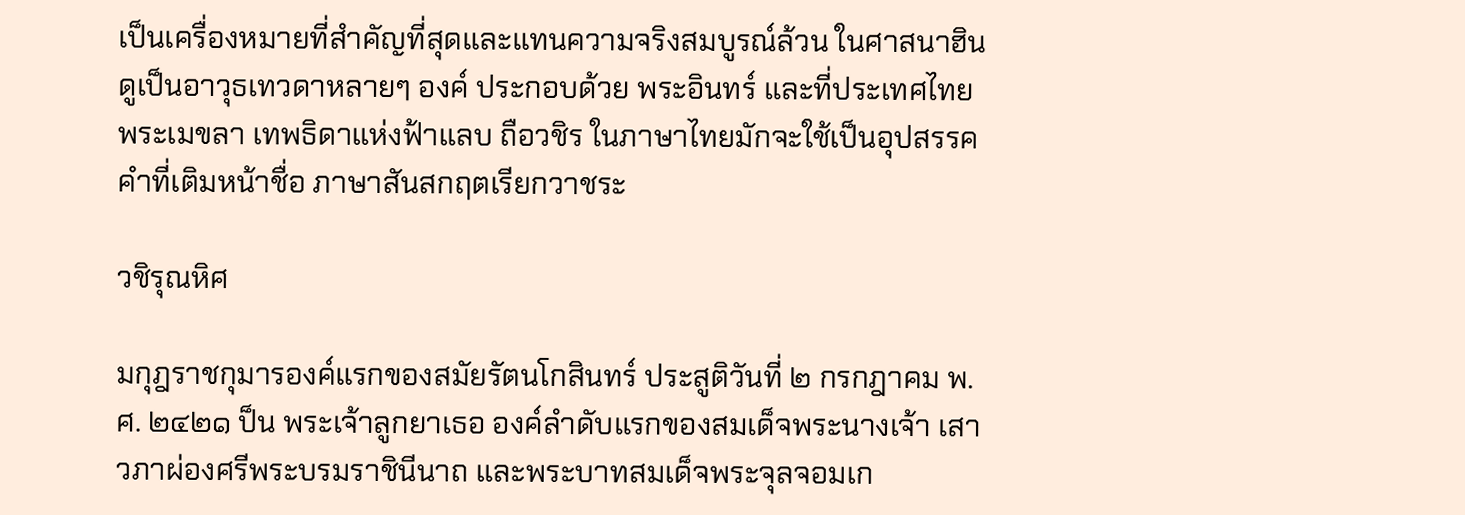เป็นเครื่องหมายที่สำคัญที่สุดและแทนความจริงสมบูรณ์ล้วน ในศาสนาฮินดูเป็นอาวุธเทวดาหลายๆ องค์ ประกอบด้วย พระอินทร์ และที่ประเทศไทยพระเมขลา เทพธิดาแห่งฟ้าแลบ ถือวชิร ในภาษาไทยมักจะใช้เป็นอุปสรรค คำที่เติมหน้าชื่อ ภาษาสันสกฤตเรียกวาชระ

วชิรุณหิศ

มกุฎราชกุมารองค์แรกของสมัยรัตนโกสินทร์ ประสูติวันที่ ๒ กรกฎาคม พ.ศ. ๒๔๒๑ ป็น พระเจ้าลูกยาเธอ องค์ลำดับแรกของสมเด็จพระนางเจ้า เสาวภาผ่องศรีพระบรมราชินีนาถ และพระบาทสมเด็จพระจุลจอมเก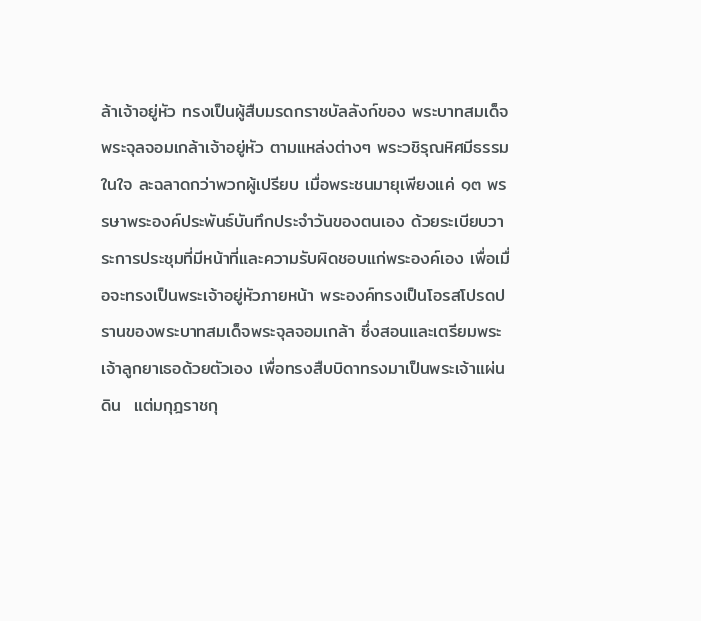ล้าเจ้าอยู่หัว ทรงเป็นผู้สืบมรดกราชบัลลังก์ของ พระบาทสมเด็จพระจุลจอมเกล้าเจ้าอยู่หัว ตามแหล่งต่างๆ พระวชิรุณหิศมีธรรมในใจ ละฉลาดกว่าพวกผู้เปรียบ เมื่อพระชนมายุเพียงแค่ ๑๓ พรรษาพระองค์ประพันธ์บันทึกประจำวันของตนเอง ด้วยระเบียบวาระการประชุมที่มีหน้าที่และความรับผิดชอบแก่พระองค์เอง เพื่อเมื่อจะทรงเป็นพระเจ้าอยู่หัวภายหน้า พระองค์ทรงเป็นโอรสโปรดปรานของพระบาทสมเด็จพระจุลจอมเกล้า ซึ่งสอนและเตรียมพระเจ้าลูกยาเธอด้วยตัวเอง เพื่อทรงสืบบิดาทรงมาเป็นพระเจ้าแผ่นดิน  แต่มกุฎราชกุ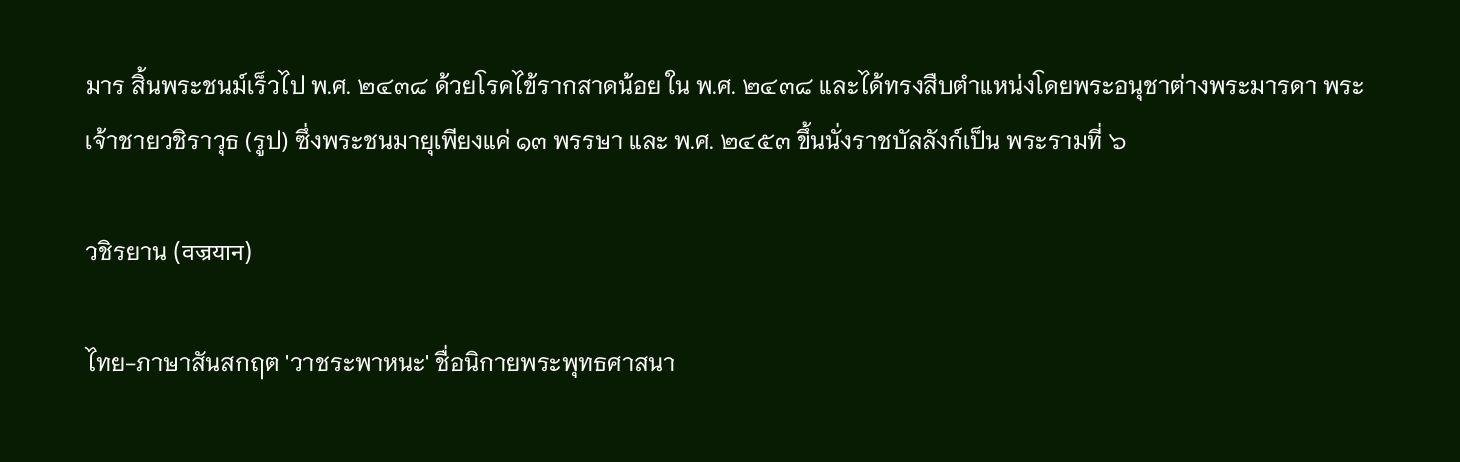มาร สิ้นพระชนม์เร็วไป พ.ศ. ๒๔๓๘ ด้วยโรคไข้รากสาดน้อย ใน พ.ศ. ๒๔๓๘ และได้ทรงสืบตำแหน่งโดยพระอนุชาต่างพระมารดา พระเจ้าชายวชิราวุธ (รูป) ซึ่งพระชนมายุเพียงแค่ ๑๓ พรรษา และ พ.ศ. ๒๔๕๓ ขึ้นนั่งราชบัลลังก์เป็น พระรามที่ ๖

วชิรยาน (वज्रयान)

ไทย-ภาษาสันสกฤต 'วาชระพาหนะ' ชื่อนิกายพระพุทธศาสนา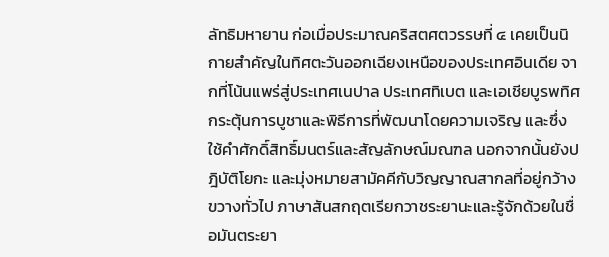ลัทธิมหายาน ก่อเมื่อประมาณคริสตศตวรรษที่ ๔ เคยเป็นนิกายสำคัญในทิศตะวันออกเฉียงเหนือของประเทศอินเดีย จากที่โน้นแพร่สู่ประเทศเนปาล ประเทศทิเบต และเอเชียบูรพทิศ กระตุ้นการบูชาและพิธีการที่พัฒนาโดยความเจริญ และซึ่งใช้คำศักดิ์สิทธิ์มนตร์และสัญลักษณ์มณฑล นอกจากนั้นยังปฎิบัติโยกะ และมุ่งหมายสามัคคีกับวิญญาณสากลที่อยู่กว้างขวางทั่วไป ภาษาสันสกฤตเรียกวาชระยานะและรู้จักด้วยในชื่อมันตระยา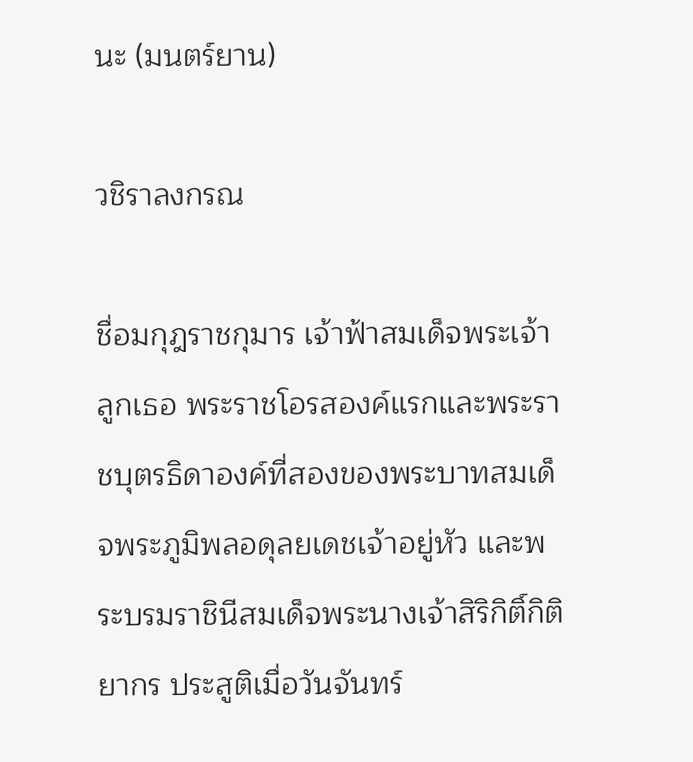นะ (มนตร์ยาน)

วชิราลงกรณ

ชื่อมกุฎราชกุมาร เจ้าฟ้าสมเด็จพระเจ้าลูกเธอ พระราชโอรสองค์แรกและพระราชบุตรธิดาองค์ที่สองของพระบาทสมเด็จพระภูมิพลอดุลยเดชเจ้าอยู่หัว และพระบรมราชินีสมเด็จพระนางเจ้าสิริกิติ์กิติยากร ประสูติเมื่อวันจันทร์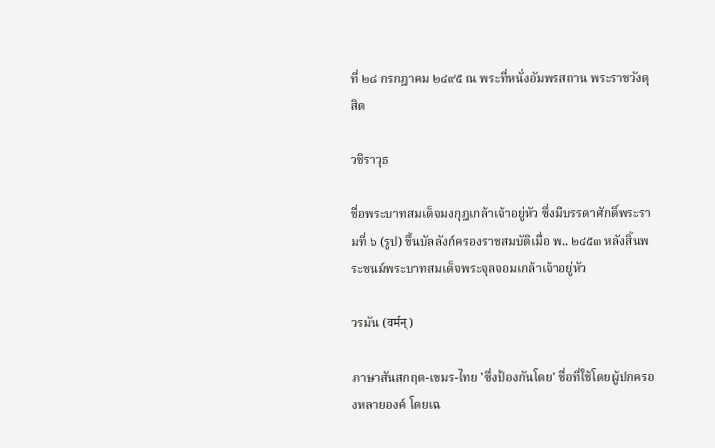ที่ ๒๘ กรกฎาคม ๒๔๙๕ ณ พระที่หนั่งอัมพรสถาน พระราชวังดุสิต

วชิราวุธ

ชื่อพระบาทสมเด็จมงกุฎเกล้าเจ้าอยู่หัว ซึ่งมีบรรดาศักดิ์พระรามที่ ๖ (รูป) ขึ้นบัลลังก์ครองราชสมบัติเมื่อ พ.. ๒๔๕๓ หลังสิ้นพระชนม์พระบาทสมเด็จพระจุลจอมเกล้าเจ้าอยู่หัว

วรมัน (वर्मन्)

ภาษาสันสกฤต-เขมร-ไทย 'ซึ่งป้องกันโดย' ชื่อที่ใช้โดยผู้ปกครองหลายองค์ โดยเฉ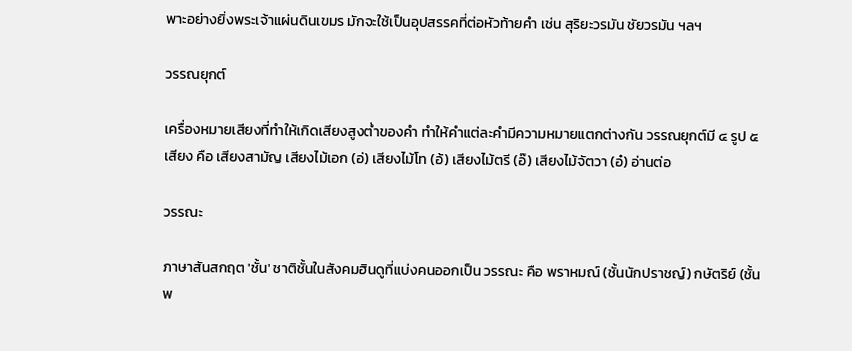พาะอย่างยิ่งพระเจ้าแผ่นดินเขมร มักจะใช้เป็นอุปสรรคที่ต่อหัวท้ายคำ เช่น สุริยะวรมัน ชัยวรมัน ฯลฯ

วรรณยุกต์

เครื่องหมายเสียงที่ทำให้เกิดเสียงสูงต่ำของคำ ทำให้คำแต่ละคำมีความหมายแตกต่างกัน วรรณยุกต์มี ๔ รูป ๕ เสียง คือ เสียงสามัญ เสียงไม้เอก (อ่) เสียงไม้โท (อ้) เสียงไม้ตรี (อ๊) เสียงไม้จัตวา (อ๋) อ่านต่อ

วรรณะ

ภาษาสันสกฤต 'ชั้น' ชาติชั้นในสังคมฮินดูที่แบ่งคนออกเป็น วรรณะ คือ พราหมณ์ (ชั้นนักปราชญ์) กษัตริย์ (ชั้นพ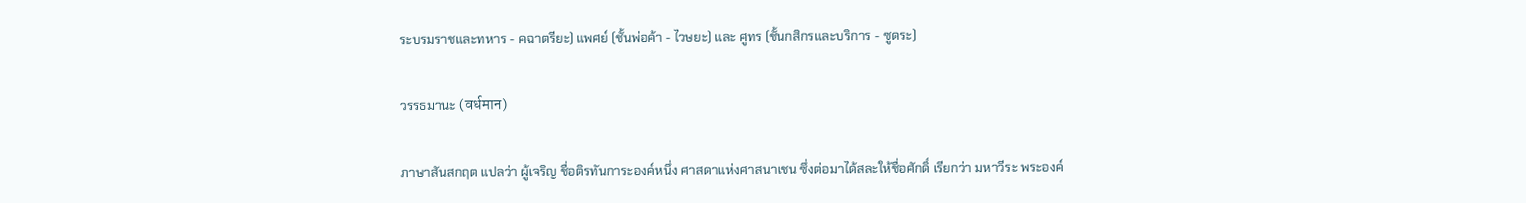ระบรมราชและทหาร - คฉาตรียะ) แพศย์ (ชั้นพ่อค้า - ไวษยะ) และ ศูทร (ชั้นกสิกรและบริการ - ซูดระ)

วรรธมานะ (वर्धमान)

ภาษาสันสกฤต แปลว่า ผู้เจริญ ชื่อติรทันการะองค์หนึ่ง ศาสดาแห่งศาสนาเชน ซึ่งต่อมาได้สละให้ชื่อศักดิ์ เรียกว่า มหาวีระ พระองค์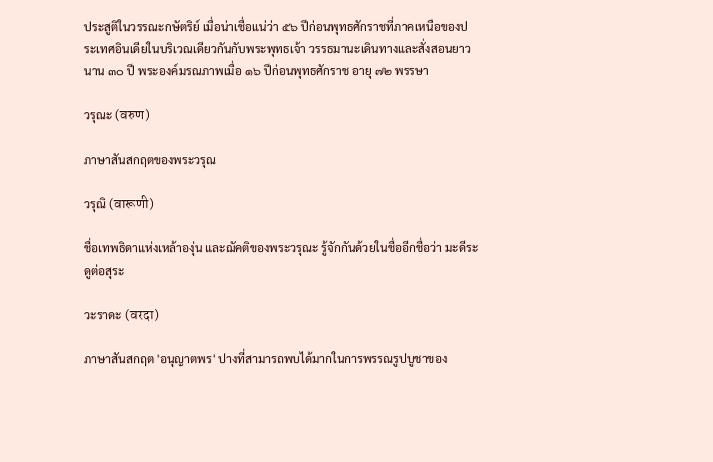ประสูติในวรรณะกษัตริย์ เมื่อน่าเชื่อแน่ว่า ๕๖ ปีก่อนพุทธศักราชที่ภาคเหนือของประเทศอินเดียในบริเวณเดียวกันกับพระพุทธเจ้า วรรธมานะเดินทางและสั่งสอนยาวนาน ๓๐ ปี พระองค์มรณภาพเมื่อ ๑๖ ปีก่อนพุทธศักราช อายุ ๗๒ พรรษา

วรุณะ (वरुण)

ภาษาสันสกฤตของพระวรุณ

วรุณิ (वारूणी)

ชื่อเทพธิดาแห่งเหล้าองุ่น และฌัคติของพระวรุณะ รู้จักกันด้วยในชื่ออีกชื่อว่า มะดีระ ดูต่อสุระ

วะราดะ (वरदा)

ภาษาสันสกฤต 'อนุญาตพร' ปางที่สามารถพบได้มากในการพรรณรูปบูชาของ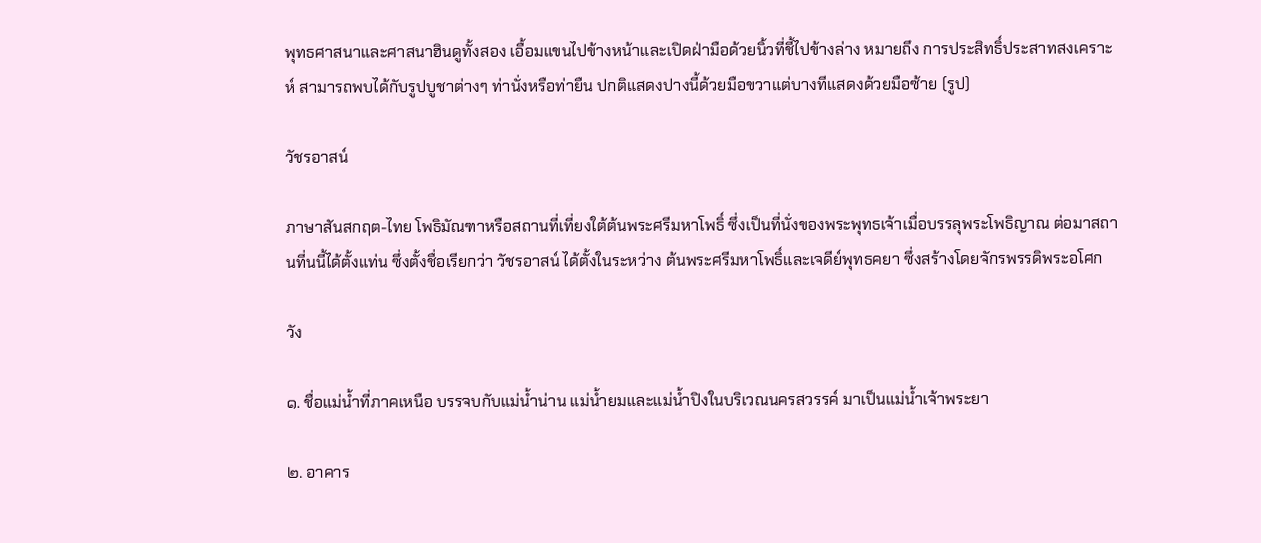พุทธศาสนาและศาสนาฮินดูทั้งสอง เอื้อมแขนไปข้างหน้าและเปิดฝ่ามือด้วยนิ้วที่ชี้ไปข้างล่าง หมายถึง การประสิทธิ์ประสาทสงเคราะห์ สามารถพบได้กับรูปบูชาต่างๆ ท่านั่งหรือท่ายืน ปกติแสดงปางนี้ด้วยมือขวาแต่บางทีแสดงด้วยมือซ้าย (รูป)

วัชรอาสน์

ภาษาสันสกฤต-ไทย โพธิมัณฑาหรือสถานที่เที่ยงใต้ต้นพระศรีมหาโพธิ์ ซึ่งเป็นที่นั่งของพระพุทธเจ้าเมื่อบรรลุพระโพธิญาณ ต่อมาสถานที่นนี้ได้ตั้งแท่น ซึ่งตั้งชื่อเรียกว่า วัชรอาสน์ ได้ตั้งในระหว่าง ต้นพระศรีมหาโพธิ์และเจดีย์พุทธคยา ซึ่งสร้างโดยจักรพรรดิพระอโศก

วัง

๑. ชื่อแม่น้ำที่ภาคเหนือ บรรจบกับแม่น้ำน่าน แม่น้ำยมและแม่น้ำปิงในบริเวณนครสวรรค์ มาเป็นแม่น้ำเจ้าพระยา

๒. อาคาร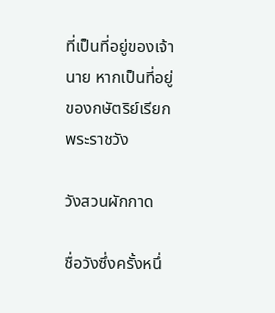ที่เป็นที่อยู่ของเจ้านาย หากเป็นที่อยู่ของกษัตริย์เรียกพระราชวัง

วังสวนผักกาด

ชื่อวังซึ่งครั้งหนึ่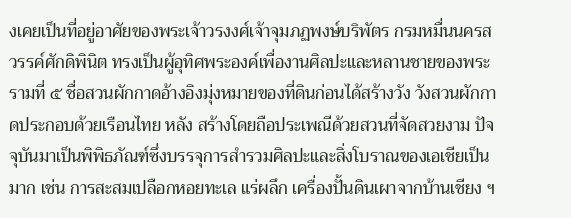งเคยเป็นที่อยู่อาศัยของพระเจ้าวรงงศ์เจ้าจุมภฏพงษ์บริพัตร กรมหมื่นนครสวรรค์ศักดิพินิต ทรงเป็นผู้อุทิศพระองค์เพื่องานศิลปะและหลานชายของพระรามที่ ๕ ชื่อสวนผักกาดอ้างอิงมุ่งหมายของที่ดินก่อนได้สร้างวัง วังสวนผักกาดประกอบด้วยเรือนไทย หลัง สร้างโดยถือประเพณีด้วยสวนที่จัดสวยงาม ปัจจุบันมาเป็นพิพิธภัณฑ์ซึ่งบรรจุการสำรวมศิลปะและสิ่งโบราณของเอเชียเป็นมาก เช่น การสะสมเปลือกหอยทะเล แร่ผลึก เครื่องปั้นดินเผาจากบ้านเชียง ฯ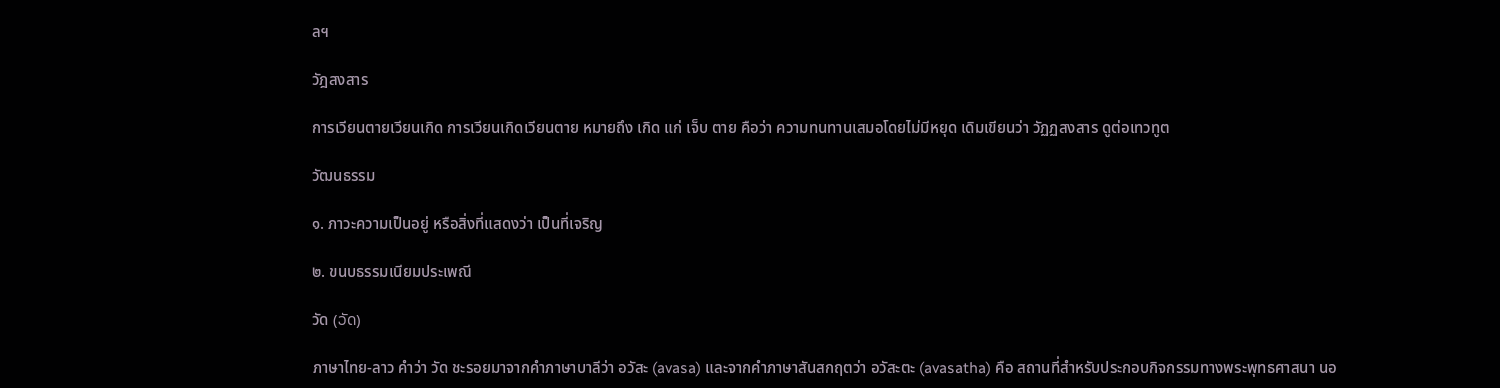ลฯ

วัฎสงสาร

การเวียนตายเวียนเกิด การเวียนเกิดเวียนตาย หมายถึง เกิด แก่ เจ็บ ตาย คือว่า ความทนทานเสมอโดยไม่มีหยุด เดิมเขียนว่า วัฏฏสงสาร ดูต่อเทวทูต

วัฒนธรรม

๑. ภาวะความเป็นอยู่ หรือสิ่งที่แสดงว่า เป็นที่เจริญ

๒. ขนบธรรมเนียมประเพณี

วัด (ວັດ)

ภาษาไทย-ลาว คำว่า วัด ชะรอยมาจากคำภาษาบาลีว่า อวัสะ (avasa) และจากคำภาษาสันสกฤตว่า อวัสะตะ (avasatha) คือ สถานที่สำหรับประกอบกิจกรรมทางพระพุทธศาสนา นอ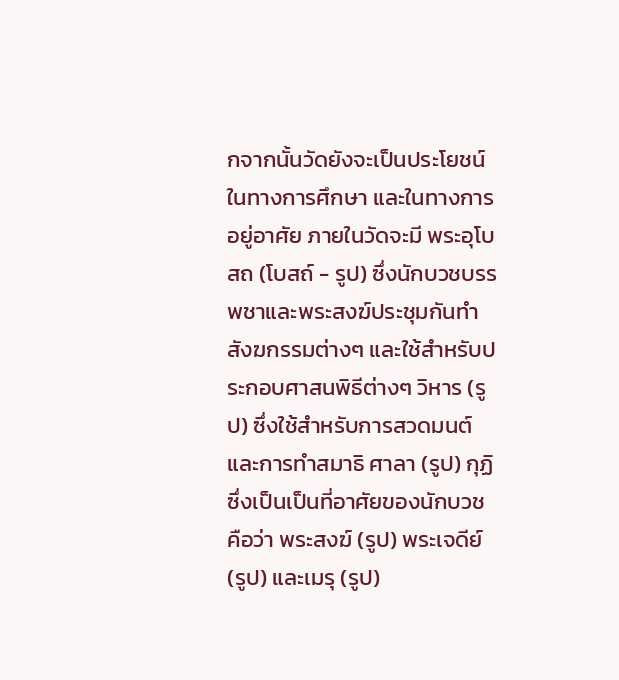กจากนั้นวัดยังจะเป็นประโยชน์ในทางการศึกษา และในทางการอยู่อาศัย ภายในวัดจะมี พระอุโบสถ (โบสถ์ - รูป) ซึ่งนักบวชบรรพชาและพระสงฆ์ประชุมกันทำสังฆกรรมต่างๆ และใช้สำหรับประกอบศาสนพิธีต่างๆ วิหาร (รูป) ซึ่งใช้สำหรับการสวดมนต์และการทำสมาธิ ศาลา (รูป) กุฏิ ซึ่งเป็นเป็นที่อาศัยของนักบวช คือว่า พระสงฆ์ (รูป) พระเจดีย์ (รูป) และเมรุ (รูป)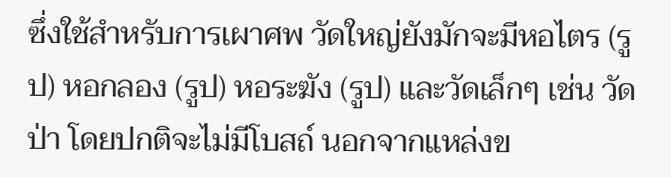ซึ่งใช้สำหรับการเผาศพ วัดใหญ่ยังมักจะมีหอไตร (รูป) หอกลอง (รูป) หอระฆัง (รูป) และวัดเล็กๆ เช่น วัดป่า โดยปกติจะไม่มีโบสถ์ นอกจากแหล่งข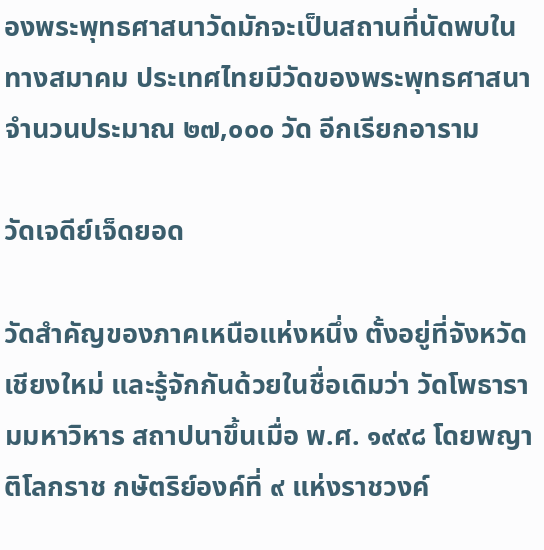องพระพุทธศาสนาวัดมักจะเป็นสถานที่นัดพบในทางสมาคม ประเทศไทยมีวัดของพระพุทธศาสนาจำนวนประมาณ ๒๗,๐๐๐ วัด อีกเรียกอาราม

วัดเจดีย์เจ็ดยอด

วัดสำคัญของภาคเหนือแห่งหนึ่ง ตั้งอยู่ที่จังหวัดเชียงใหม่ และรู้จักกันด้วยในชื่อเดิมว่า วัดโพธารามมหาวิหาร สถาปนาขึ้นเมื่อ พ.ศ. ๑๙๙๘ โดยพญาติโลกราช กษัตริย์องค์ที่ ๙ แห่งราชวงค์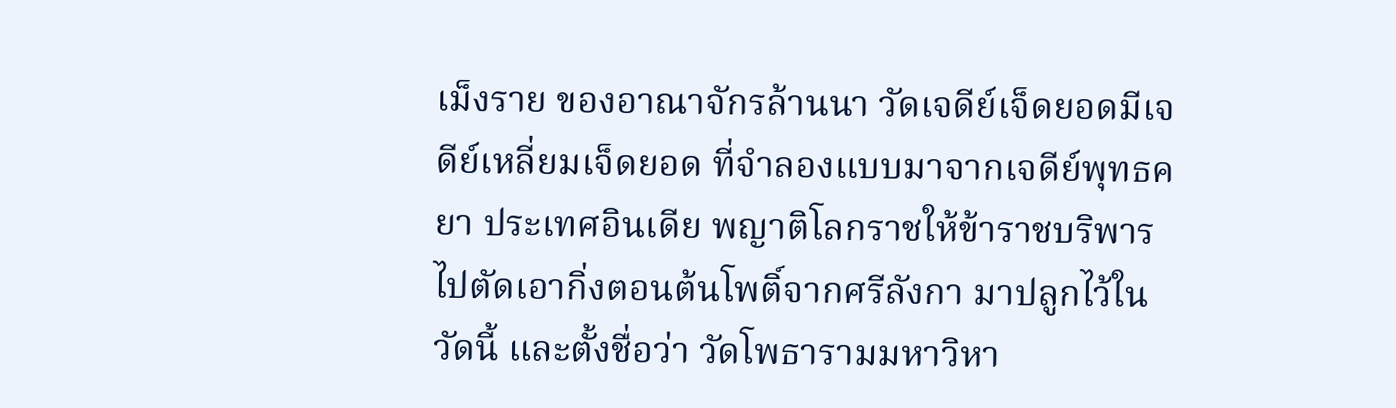เม็งราย ของอาณาจักรล้านนา วัดเจดีย์เจ็ดยอดมีเจดีย์เหลี่ยมเจ็ดยอด ที่จำลองแบบมาจากเจดีย์พุทธคยา ประเทศอินเดีย พญาติโลกราชให้ข้าราชบริพารไปตัดเอากิ่งตอนต้นโพติ์จากศรีลังกา มาปลูกไว้ในวัดนี้ และตั้งชื่อว่า วัดโพธารามมหาวิหา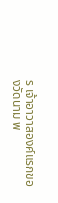ร เจ้าอาวาสองค์แรกของวัดนาม พ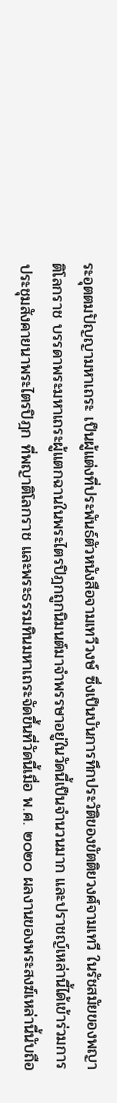ระอุตตมปัญญามหาเถระ เป็นผู้แต่งที่ประพันธ์ตัวหนังสือจามเทวีวงษ์ ซึ่งเป็นบันการทึกประวัติของขัตติยวงศ์จามเทวี ในรัชสมัยของพญาติโลกราช บรรดาพระมหาเถระผู้แตกฉานในพระไตรปิฎกถูกนิมนต์มาจำพรรษาอยู่ในวัดนี้เป็นจำนวนมาก และปราชญ์เหล่านี้ได้เข้าร่วมการประชุมสังคายนาพระไตรปิฎก ที่พญาติโลกราช และพระธรรมทินมหาเถระจัดขึ้นที่วัดนี้เมื่อ พ.ศ. ๒๐๒๐ ผลงานของพระสงฆ์เหล่านี้นับถือ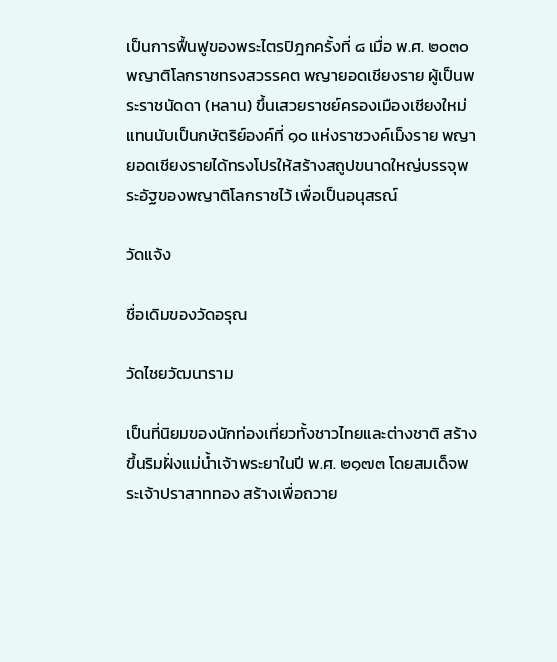เป็นการฟื้นฟูของพระไตรปิฎกครั้งที่ ๘ เมื่อ พ.ศ. ๒๐๓๐ พญาติโลกราชทรงสวรรคต พญายอดเชียงราย ผู้เป็นพระราชนัดดา (หลาน) ขึ้นเสวยราชย์ครองเมืองเชียงใหม่แทนนับเป็นกษัตริย์องค์ที่ ๑๐ แห่งราชวงค์เม็งราย พญายอดเชียงรายได้ทรงโปรให้สร้างสถูปขนาดใหญ่บรรจุพระอัฐของพญาติโลกราชไว้ เพื่อเป็นอนุสรณ์

วัดแจ้ง

ชื่อเดิมของวัดอรุณ

วัดไชยวัฒนาราม

เป็นที่นิยมของนักท่องเที่ยวทั้งชาวไทยและต่างชาติ สร้างขึ้นริมฝั่งแม่น้ำเจ้าพระยาในปี พ.ศ. ๒๑๗๓ โดยสมเด็จพระเจ้าปราสาททอง สร้างเพื่อถวาย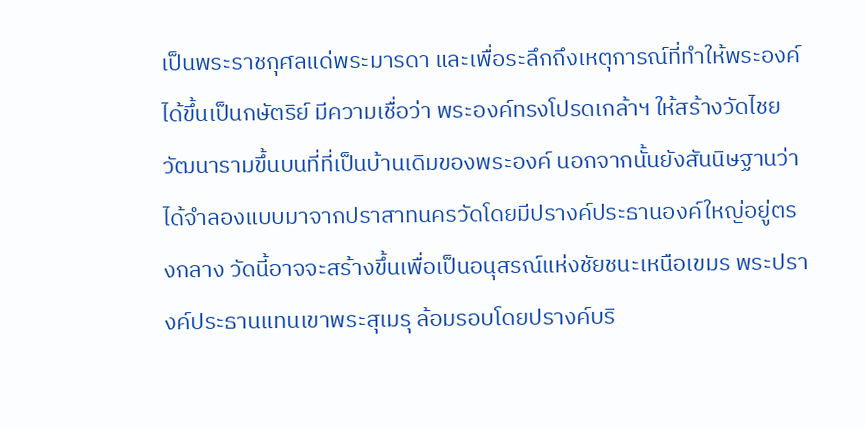เป็นพระราชกุศลแด่พระมารดา และเพื่อระลึกถึงเหตุการณ์ที่ทำให้พระองค์ได้ขึ้นเป็นกษัตริย์ มีความเชื่อว่า พระองค์ทรงโปรดเกล้าฯ ให้สร้างวัดไชยวัฒนารามขึ้นบนที่ที่เป็นบ้านเดิมของพระองค์ นอกจากนั้นยังสันนิษฐานว่า ได้จำลองแบบมาจากปราสาทนครวัดโดยมีปรางค์ประธานองค์ใหญ่อยู่ตรงกลาง วัดนี้อาจจะสร้างขึ้นเพื่อเป็นอนุสรณ์แห่งชัยชนะเหนือเขมร พระปรางค์ประธานแทนเขาพระสุเมรุ ล้อมรอบโดยปรางค์บริ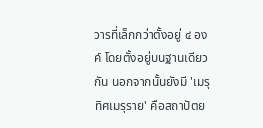วารที่เล็กกว่าตั้งอยู่ ๔ องค์ โดยตั้งอยู่บนฐานเดียวกัน นอกจากนั้นยังมี 'เมรุทิศเมรุราย' คือสถาปัตย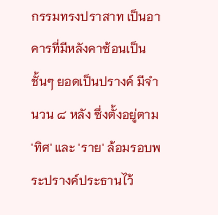กรรมทรงปราสาท เป็นอาคารที่มีหลังคาซ้อนเป็นชั้นๆ ยอดเป็นปรางค์ มีจำนวน ๘ หลัง ซึ่งตั้งอยู่ตาม 'ทิศ' และ 'ราย' ล้อมรอบพระปรางค์ประธานไว้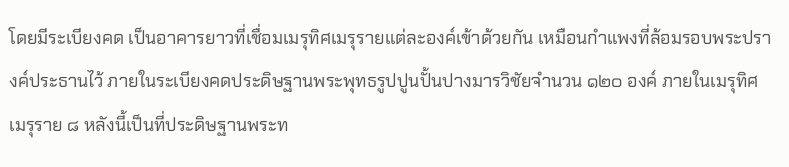โดยมีระเบียงคด เป็นอาคารยาวที่เชื่อมเมรุทิศเมรุรายแต่ละองค์เข้าด้วยกัน เหมือนกำแพงที่ล้อมรอบพระปรางค์ประธานไว้ ภายในระเบียงคดประดิษฐานพระพุทธรูปปูนปั้นปางมารวิชัยจำนวน ๑๒๐ องค์ ภายในเมรุทิศเมรุราย ๘ หลังนี้เป็นที่ประดิษฐานพระท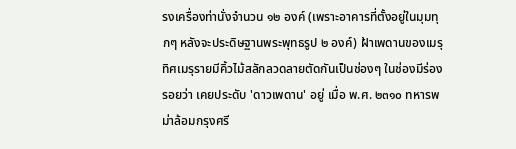รงเครื่องท่านั่งจำนวน ๑๒ องค์ (เพราะอาคารที่ตั้งอยู่ในมุมทุกๆ หลังจะประดิษฐานพระพุทธรูป ๒ องค์) ฝ้าเพดานของเมรุทิศเมรุรายมีคิ้วไม้สลักลวดลายตัดกันเป็นช่องๆ ในช่องมีร่องรอยว่า เคยประดับ 'ดาวเพดาน' อยู่ เมื่อ พ.ศ. ๒๓๑๐ ทหารพม่าล้อมกรุงศรี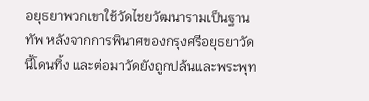อยุธยาพวกเขาใช้วัดไชยวัฒนารามเป็นฐานทัพ หลังจากการพินาศของกรุงศรีอยุธยาวัดนี้โดนทิ้ง และต่อมาวัดยังถูกปล้นและพระพุท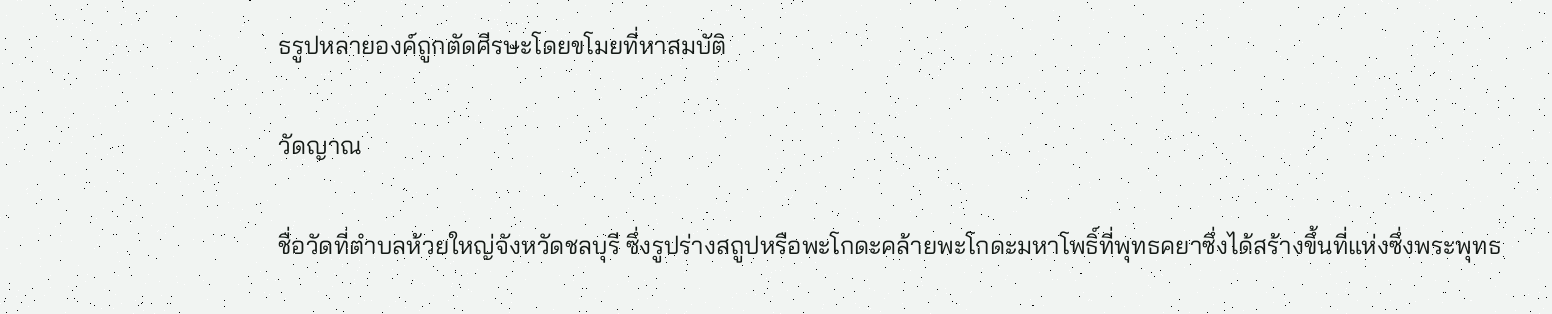ธรูปหลายองค์ถูกตัดศีรษะโดยขโมยที่หาสมบัติ

วัดญาณ

ชื่อวัดที่ตำบลห้วยใหญ่จังหวัดชลบุรี ซึ่งรูปร่างสถูปหรือพะโกดะคล้ายพะโกดะมหาโพธิ์ที่พุทธคยาซึ่งได้สร้างขึ้นที่แห่งซึ่งพระพุทธ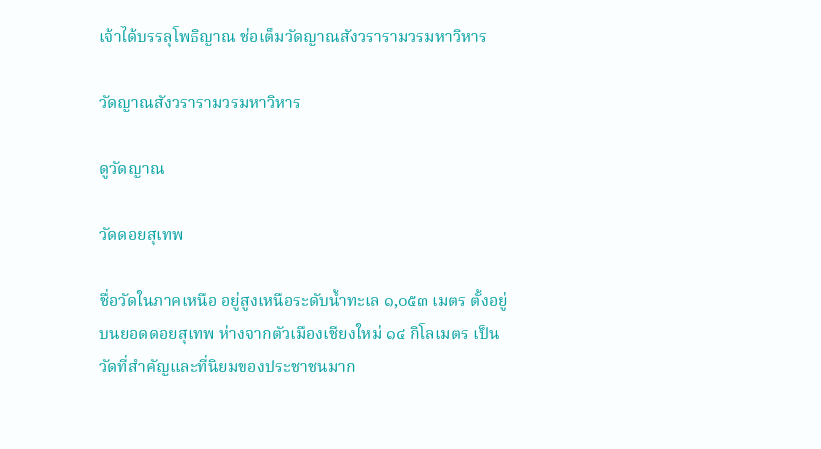เจ้าได้บรรลุโพธิญาณ ช่อเต็มวัดญาณสังวรารามวรมหาวิหาร

วัดญาณสังวรารามวรมหาวิหาร

ดูวัดญาณ

วัดดอยสุเทพ

ชื่อวัดในภาคเหนือ อยู่สูงเหนือระดับน้ำทะเล ๑,๐๕๓ เมตร ตั้งอยู่บนยอดดอยสุเทพ ห่างจากตัวเมืองเชียงใหม่ ๑๔ กิโลเมตร เป็นวัดที่สำคัญและที่นิยมของประชาชนมาก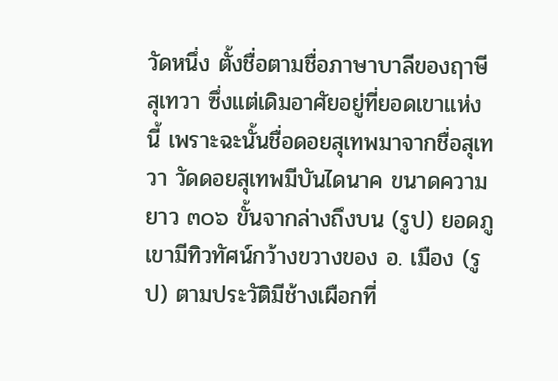วัดหนึ่ง ตั้งชื่อตามชื่อภาษาบาลีของฤาษีสุเทวา ซึ่งแต่เดิมอาศัยอยู่ที่ยอดเขาแห่งนี้ เพราะฉะนั้นชื่อดอยสุเทพมาจากชื่อสุเทวา วัดดอยสุเทพมีบันไดนาค ขนาดความยาว ๓๐๖ ขั้นจากล่างถึงบน (รูป) ยอดภูเขามีทิวทัศน์กว้างขวางของ อ. เมือง (รูป) ตามประวัติมีช้างเผือกที่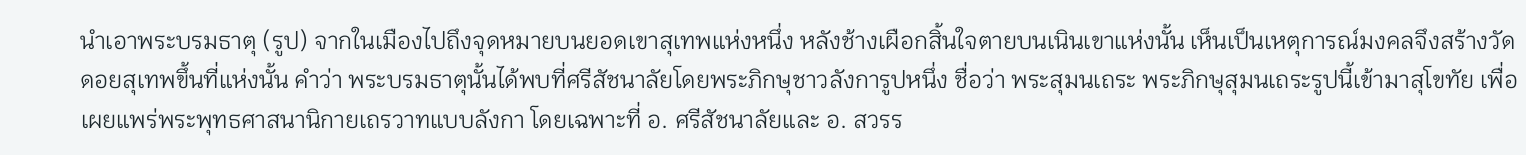นำเอาพระบรมธาตุ (รูป) จากในเมืองไปถึงจุดหมายบนยอดเขาสุเทพแห่งหนึ่ง หลังช้างเผือกสิ้นใจตายบนเนินเขาแห่งนั้น เห็นเป็นเหตุการณ์มงคลจึงสร้างวัดดอยสุเทพขึ้นที่แห่งนั้น คำว่า พระบรมธาตุนั้นได้พบที่ศรีสัชนาลัยโดยพระภิกษุชาวลังการูปหนึ่ง ชื่อว่า พระสุมนเถระ พระภิกษุสุมนเถระรูปนี้เข้ามาสุโขทัย เพื่อเผยแพร่พระพุทธศาสนานิกายเถรวาทแบบลังกา โดยเฉพาะที่ อ. ศรีสัชนาลัยและ อ. สวรร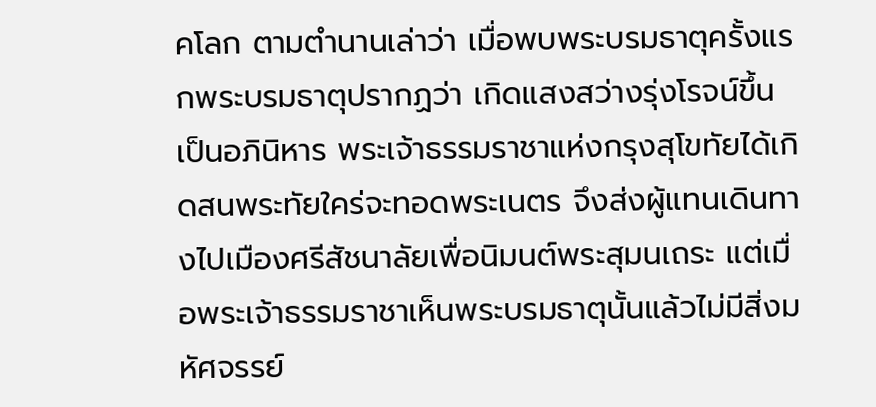คโลก ตามตำนานเล่าว่า เมื่อพบพระบรมธาตุครั้งแรกพระบรมธาตุปรากฏว่า เกิดแสงสว่างรุ่งโรจน์ขึ้นเป็นอภินิหาร พระเจ้าธรรมราชาแห่งกรุงสุโขทัยได้เกิดสนพระทัยใคร่จะทอดพระเนตร จึงส่งผู้แทนเดินทางไปเมืองศรีสัชนาลัยเพื่อนิมนต์พระสุมนเถระ แต่เมื่อพระเจ้าธรรมราชาเห็นพระบรมธาตุนั้นแล้วไม่มีสิ่งมหัศจรรย์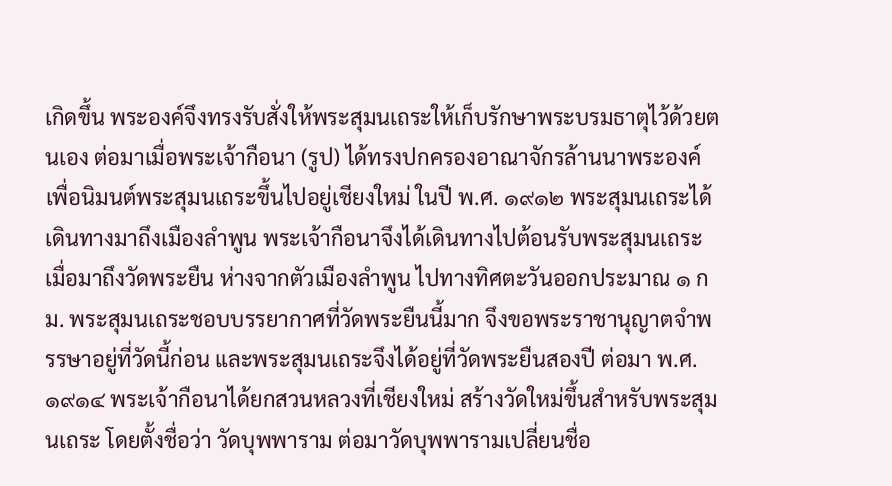เกิดขึ้น พระองค์จึงทรงรับสั่งให้พระสุมนเถระให้เก็บรักษาพระบรมธาตุไว้ด้วยตนเอง ต่อมาเมื่อพระเจ้ากือนา (รูป) ได้ทรงปกครองอาณาจักรล้านนาพระองค์เพื่อนิมนต์พระสุมนเถระขึ้นไปอยู่เชียงใหม่ ในปี พ.ศ. ๑๙๑๒ พระสุมนเถระได้เดินทางมาถึงเมืองลำพูน พระเจ้ากือนาจึงได้เดินทางไปต้อนรับพระสุมนเถระ เมื่อมาถึงวัดพระยืน ห่างจากตัวเมืองลำพูน ไปทางทิศตะวันออกประมาณ ๑ กม. พระสุมนเถระชอบบรรยากาศที่วัดพระยืนนี้มาก จึงขอพระราชานุญาตจำพรรษาอยู่ที่วัดนี้ก่อน และพระสุมนเถระจึงได้อยู่ที่วัดพระยืนสองปี ต่อมา พ.ศ. ๑๙๑๔ พระเจ้ากือนาได้ยกสวนหลวงที่เชียงใหม่ สร้างวัดใหม่ขึ้นสำหรับพระสุมนเถระ โดยตั้งชื่อว่า วัดบุพพาราม ต่อมาวัดบุพพารามเปลี่ยนชื่อ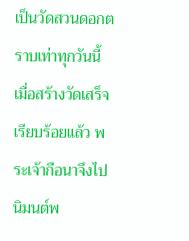เป็นวัดสวนดอกตราบเท่าทุกวันนี้ เมื่อสร้างวัดเสร็จเรียบร้อยแล้ว พระเจ้ากือนาจึงไปนิมนต์พ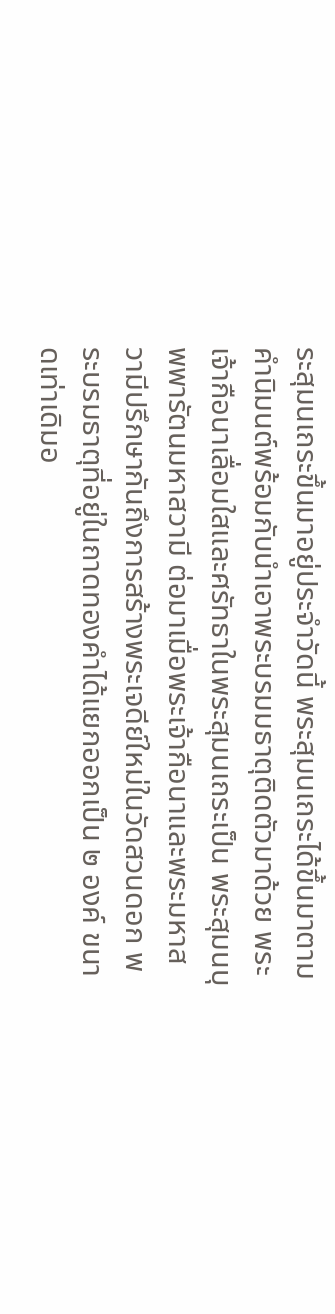ระสุมนเถระขึ้นมาอยู่ประจำวัดนี้ พระสุมนเถระได้ขึ้นมาตามคำนิมนต์พร้อมกับนำเอาพระบรมมธาตุติดตัวมาด้วย พระเจ้ากือนาเลื่อมใสและศรัทธาในพระสุมนเถระเป็น พระสุมนบุพพารัตนมหาสวามี ต่อมาเมื่อพระเจ้ากือนาและพระมหาสวามีปรึกษากันถึงการสร้างพระเจดีย์ใหม่ในวัดสวนดอก พระบรมธาตุที่อยู่ในถาดทองคำได้แยกออกเป็น ๒ องค์ ขนาดเท่าเดิมอ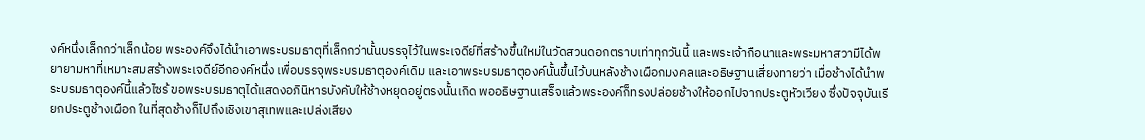งค์หนึ่งเล็กกว่าเล็กน้อย พระองค์จึงได้นำเอาพระบรมธาตุที่เล็กกว่านั้นบรรจุไว้ในพระเจดีย์ที่สร้างขึ้นใหม่ในวัดสวนดอกตราบเท่าทุกวันนี้ และพระเจ้ากือนาและพระมหาสวามีได้พยายามหาที่เหมาะสมสร้างพระเจดีย์อีกองค์หนึ่ง เพื่อบรรจุพระบรมธาตุองค์เดิม และเอาพระบรมธาตุองค์นั้นขึ้นไว้บนหลังช้างเผือกมงคลและอธิษฐานเสี่ยงทายว่า เมื่อช้างได้นำพระบรมธาตุองค์นี้แล้วไซร้ ขอพระบรมธาตุได้แสดงอภินิหารบังคับให้ช้างหยุดอยู่ตรงนั้นเกิด พออธิษฐานเสร็จแล้วพระองค์ก็ทรงปล่อยช้างให้ออกไปจากประตูหัวเวียง ซึ่งปัจจุบันเรียกประตูช้างเผือก ในที่สุดช้างก็ไปถึงเชิงเขาสุเทพและเปล่งเสียง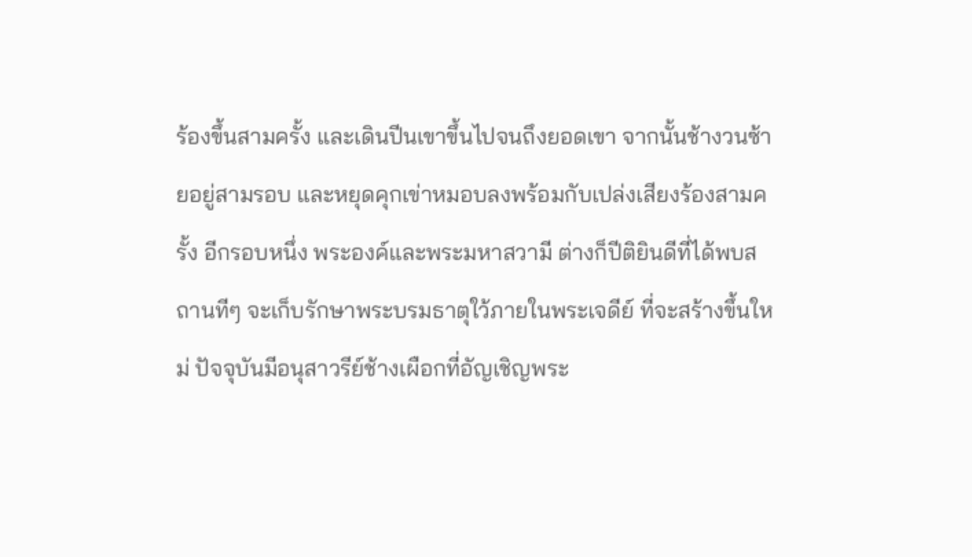ร้องขึ้นสามครั้ง และเดินปีนเขาขึ้นไปจนถึงยอดเขา จากนั้นช้างวนซ้ายอยู่สามรอบ และหยุดคุกเข่าหมอบลงพร้อมกับเปล่งเสียงร้องสามครั้ง อีกรอบหนึ่ง พระองค์และพระมหาสวามี ต่างก็ปีติยินดีที่ได้พบสถานทีๆ จะเก็บรักษาพระบรมธาตุใว้ภายในพระเจดีย์ ที่จะสร้างขึ้นใหม่ ปัจจุบันมีอนุสาวรีย์ช้างเผือกที่อัญเชิญพระ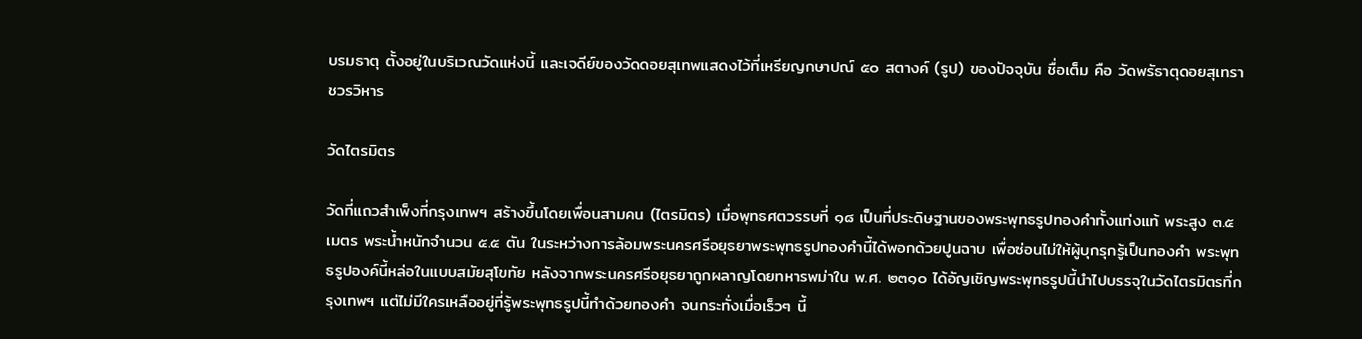บรมธาตุ ตั้งอยู่ในบริเวณวัดแห่งนี้ และเจดีย์ของวัดดอยสุเทพแสดงไว้ที่เหรียญกษาปณ์ ๕๐ สตางค์ (รูป) ของปัจจุบัน ชื่อเต็ม คือ วัดพรัธาตุดอยสุเทราชวรวิหาร

วัดไตรมิตร

วัดที่แถวสำเพ็งที่กรุงเทพฯ สร้างขึ้นโดยเพื่อนสามคน (ไตรมิตร) เมื่อพุทธศตวรรษที่ ๑๘ เป็นที่ประดิษฐานของพระพุทธรูปทองคำทั้งแท่งแท้ พระสูง ๓.๕ เมตร พระน้ำหนักจำนวน ๕.๕ ตัน ในระหว่างการล้อมพระนครศรีอยุธยาพระพุทธรูปทองคำนี้ได้พอกด้วยปูนฉาบ เพื่อซ่อนไม่ให้ผู้บุกรุกรู้เป็นทองคำ พระพุทธรูปองค์นี้หล่อในแบบสมัยสุโขทัย หลังจากพระนครศรีอยุธยาถูกผลาญโดยทหารพม่าใน พ.ศ. ๒๓๑๐ ได้อัญเชิญพระพุทธรูปนี้นำไปบรรจุในวัดไตรมิตรที่กรุงเทพฯ แต่ไม่มีใครเหลืออยู่ที่รู้พระพุทธรูปนี้ทำด้วยทองคำ จนกระทั่งเมื่อเร็วๆ นี้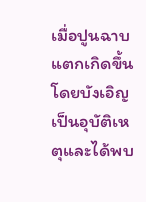เมื่อปูนฉาบแตกเกิดขึ้นโดยบังเอิญเป็นอุบัติเหตุและได้พบ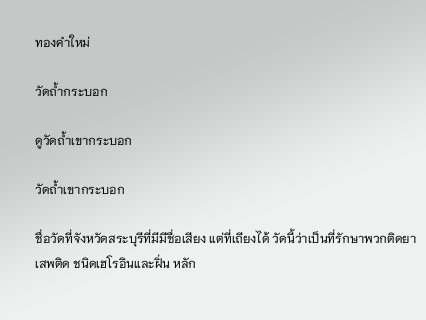ทองคำใหม่

วัดถ้ำกระบอก

ดูวัดถ้ำเขากระบอก

วัดถ้ำเขากระบอก

ชื่อวัดที่จังหวัดสระบุรีที่มีมีชื่อเสียง แต่ที่เถียงได้ วัดนี้ว่าเป็นที่รักษาพวกติดยาเสพติด ชนิดเฮโรอินและฝิ่น หลัก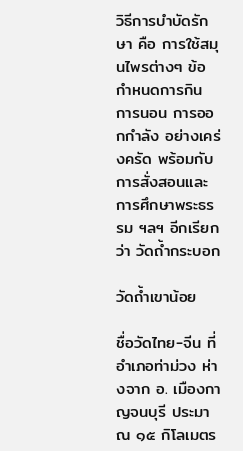วิธีการบำบัดรักษา คือ การใช้สมุนไพรต่างๆ ข้อกำหนดการกิน การนอน การออกกำลัง อย่างเคร่งครัด พร้อมกับการสั่งสอนและการศึกษาพระธรรม ฯลฯ อีกเรียกว่า วัดถ้ำกระบอก

วัดถ้ำเขาน้อย

ชื่อวัดไทย-จีน ที่อำเภอท่าม่วง ห่างจาก อ. เมืองกาญจนบุรี ประมาณ ๑๕ กิโลเมตร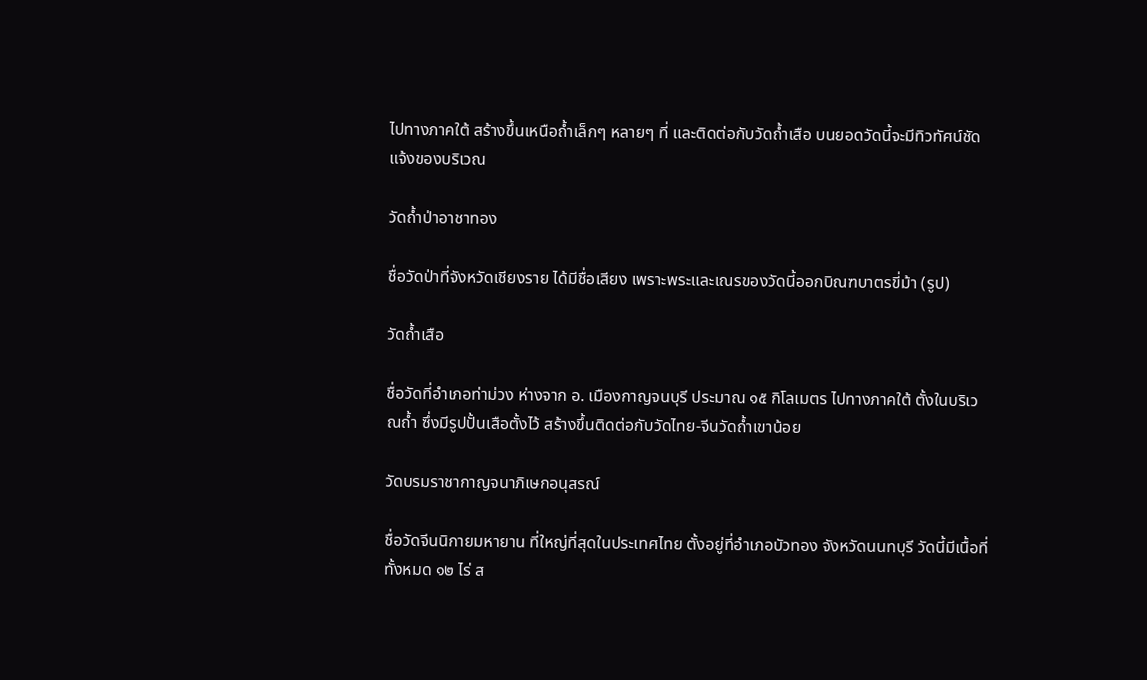ไปทางภาคใต้ สร้างขึ้นเหนือถ้ำเล็กๆ หลายๆ ที่ และติดต่อกับวัดถ้ำเสือ บนยอดวัดนี้จะมีทิวทัศน์ชัดแจ้งของบริเวณ

วัดถ้ำป่าอาชาทอง

ชื่อวัดป่าที่จังหวัดเชียงราย ได้มีชื่อเสียง เพราะพระและเณรของวัดนี้ออกบิณฑบาตรขี่ม้า (รูป)

วัดถ้ำเสือ

ชื่อวัดที่อำเภอท่าม่วง ห่างจาก อ. เมืองกาญจนบุรี ประมาณ ๑๕ กิโลเมตร ไปทางภาคใต้ ตั้งในบริเวณถ้ำ ซึ่งมีรูปปั้นเสือตั้งไว้ สร้างขึ้นติดต่อกับวัดไทย-จีนวัดถ้ำเขาน้อย

วัดบรมราชากาญจนาภิเษกอนุสรณ์

ชื่อวัดจีนนิกายมหายาน ที่ใหญ่ที่สุดในประเทศไทย ตั้งอยู่ที่อำเภอบัวทอง จังหวัดนนทบุรี วัดนี้มีเนื้อที่ทั้งหมด ๑๒ ไร่ ส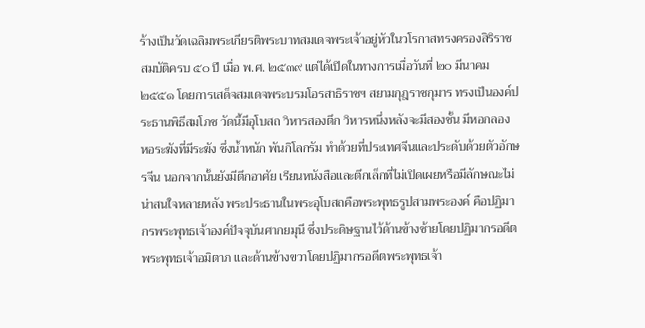ร้างเป็นวัดเฉลิมพระเกียรติพระบาทสมเดจพระเจ้าอยู่หัวในวโรกาสทรงครองสิริราชสมบัติครบ ๕๐ ปี เมื่อ พ.ศ. ๒๕๓๙ แต่ได้เปิดในทางการเมื่อวันที่ ๒๐ มีนาคม ๒๕๕๑ โดยการเสด็จสมเดจพระบรมโอรสาธิราชฯ สยามกุฎราชกุมาร ทรงเป็นองค์ประธานพิธีสมโภช วัดนี้มีอุโบสถ วิหารสองตึก วิหารหนึ่งหลังจะมีสองชั้น มีหอกลอง หอระฆังที่มีระฆัง ซึ่งน้ำหนัก พันกิโลกรัม ทำด้วยที่ประเทศจีนและประดับด้วยตัวอักษรจีน นอกจากนั้นยังมีตึกอาศัย เรียนหนังสือและตึกเล็กที่ไม่เปิดเผยหรือมีลักษณะไม่น่าสนใจหลายหลัง พระประธานในพระอุโบสถคือพระพุทธรูปสามพระองค์ คือปฏิมากรพระพุทธเจ้าองค์ปัจจุบันศากยมุนี ซึ่งประดิษฐานไว้ด้านข้างซ้ายโดยปฏิมากรอดีตพระพุทธเจ้าอมิตาภ และด้านข้างขวาโดยปฏิมากรอดีตพระพุทธเจ้า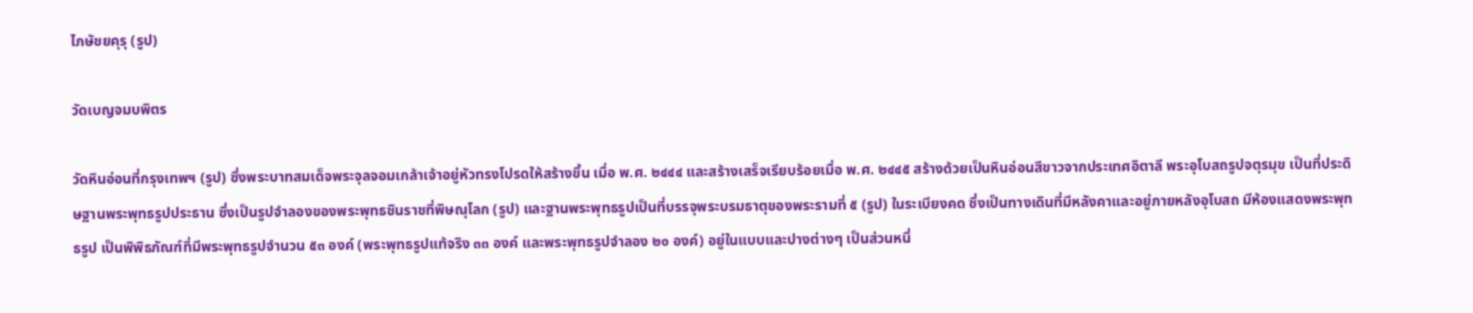ไภษัชยคุรุ (รูป)

วัดเบญจมบพิตร

วัดหินอ่อนที่กรุงเทพฯ (รูป) ซึ่งพระบาทสมเด็จพระจุลจอมเกล้าเจ้าอยู่หัวทรงโปรดให้สร้างขึ้น เมื่อ พ.ศ. ๒๔๔๔ และสร้างเสร็จเรียบร้อยเมื่อ พ.ศ. ๒๔๔๕ สร้างด้วยเป็นหินอ่อนสีขาวจากประเทศอิตาลี พระอุโบสถรูปจตุรมุข เป็นที่ประดิษฐานพระพุทธรูปประธาน ซึ่งเป็นรูปจำลองของพระพุทธชินราชที่พิษณุโลก (รูป) และฐานพระพุทธรูปเป็นที่บรรจุพระบรมธาตุของพระรามที่ ๕ (รูป) ในระเบียงคด ซึ่งเป็นทางเดินที่มีหลังคาและอยู่ภายหลังอุโบสถ มีห้องแสดงพระพุทธรูป เป็นพิพิธภัณฑ์ที่มีพระพุทธรูปจำนวน ๕๓ องค์ (พระพุทธรูปแท้จริง ๓๓ องค์ และพระพุทธรูปจำลอง ๒๐ องค์) อยู่ในแบบและปางต่างๆ เป็นส่วนหนึ่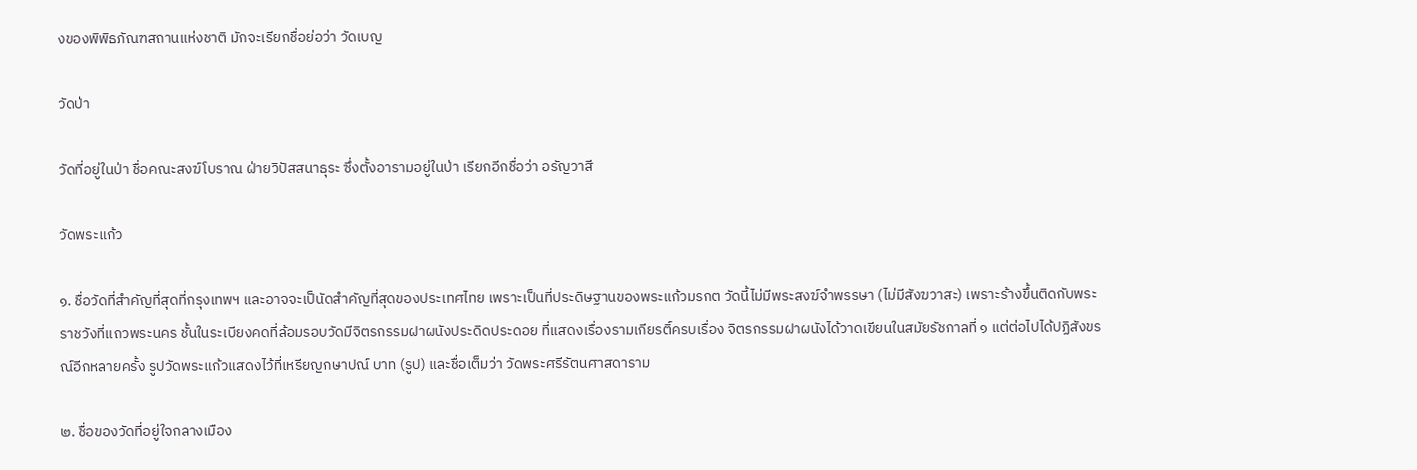งของพิพิธภัณฑสถานแห่งชาติ มักจะเรียกชื่อย่อว่า วัดเบญ

วัดป่า

วัดที่อยู่ในป่า ชื่อคณะสงฆ์โบราณ ฝ่ายวิปัสสนาธุระ ซึ่งตั้งอารามอยู่ในป่า เรียกอีกชื่อว่า อรัญวาสี

วัดพระแก้ว

๑. ชื่อวัดที่สำคัญที่สุดที่กรุงเทพฯ และอาจจะเป็นัดสำคัญที่สุดของประเทศไทย เพราะเป็นที่ประดิษฐานของพระแก้วมรกต วัดนี้ไม่มีพระสงฆ์จำพรรษา (ไม่มีสังฆวาสะ) เพราะร้างขึ้นติดกับพระราชวังที่แถวพระนคร ชั้นในระเบียงคดที่ล้อมรอบวัดมีจิตรกรรมฝาผนังประดิดประดอย ที่แสดงเรื่องรามเกียรติ์ครบเรื่อง จิตรกรรมฝาผนังได้วาดเขียนในสมัยรัชกาลที่ ๑ แต่ต่อไปได้ปฏิสังขรณ์อีกหลายครั้ง รูปวัดพระแก้วแสดงไว้ที่เหรียญกษาปณ์ บาท (รูป) และชื่อเต็มว่า วัดพระศรีรัตนศาสดาราม

๒. ชื่อของวัดที่อยู่ใจกลางเมือง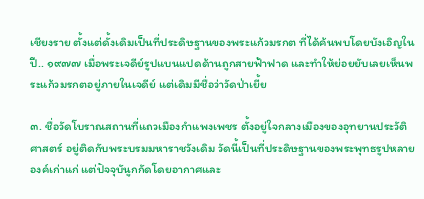เชียงราย ตั้งแต่ดั้งเดิมเป็นที่ประดิษฐานของพระแก้วมรกต ที่ได้ค้นพบโดยบังเอิญในปี.. ๑๙๗๗ เมื่อพระเจดีย์รูปแบนแปดด้านถูกสายฟ้าฟาด และทำให้ย่อยยับเลยเห็นพระแก้วมรกตอยู่ภายในเจดีย์ แต่เดิมมีชื่อว่าวัดป่าเยี้ย

๓. ชื่อวัดโบราณสถานที่แถวเมืองกำแพงเพชร ตั้งอยู่ใจกลางเมืองของอุทยานประวัติศาสตร์ อยู่ติดกับพระบรมมหาราชวังเดิม วัดนี้เป็นที่ประดิษฐานของพระพุทธรูปหลายองค์เก่าแก่ แต่ปัจจุบันูกกัดโดยอากาศและ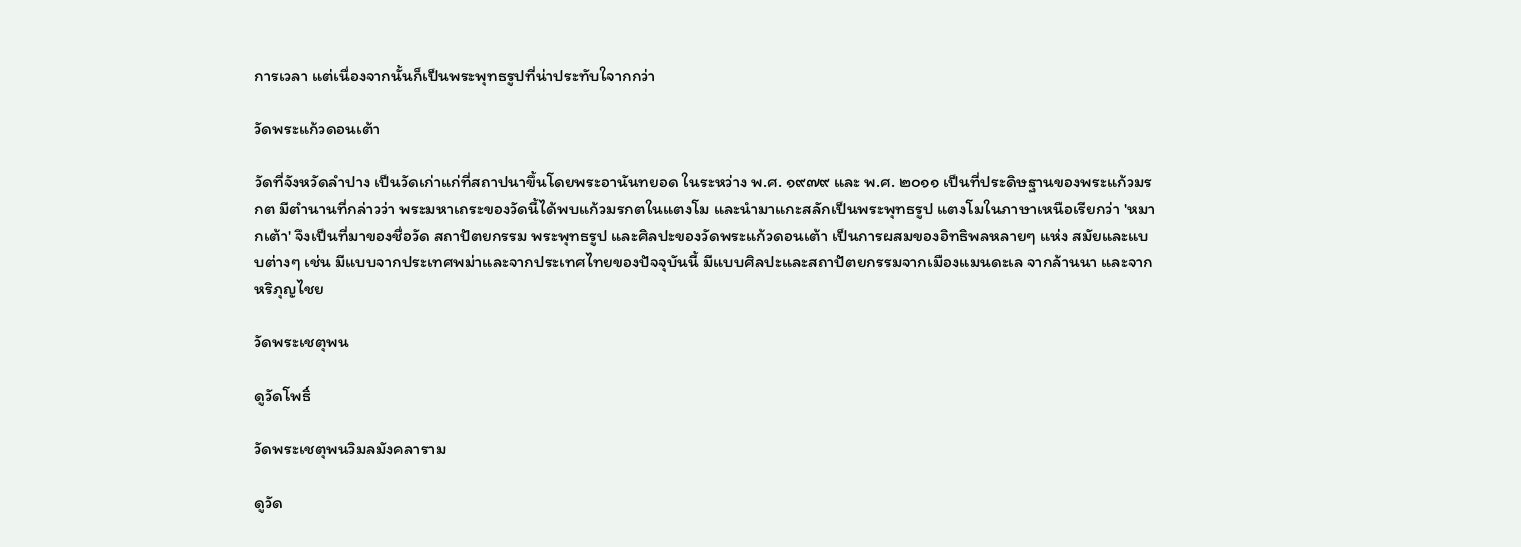การเวลา แต่เนื่องจากนั้นก็เป็นพระพุทธรูปที่น่าประทับใจากกว่า

วัดพระแก้วดอนเต้า

วัดที่จังหวัดลำปาง เป็นวัดเก่าแก่ที่สถาปนาขึ้นโดยพระอานันทยอด ในระหว่าง พ.ศ. ๑๙๗๙ และ พ.ศ. ๒๐๑๑ เป็นที่ประดิษฐานของพระแก้วมรกต มีตำนานที่กล่าวว่า พระมหาเถระของวัดนี้ได้พบแก้วมรกตในแตงโม และนำมาแกะสลักเป็นพระพุทธรูป แตงโมในภาษาเหนือเรียกว่า 'หมากเต้า' จึงเป็นที่มาของชื่อวัด สถาปัตยกรรม พระพุทธรูป และศิลปะของวัดพระแก้วดอนเต้า เป็นการผสมของอิทธิพลหลายๆ แห่ง สมัยและแบบต่างๆ เช่น มีแบบจากประเทศพม่าและจากประเทศไทยของปัจจุบันนี้ มีแบบศิลปะและสถาปัตยกรรมจากเมืองแมนดะเล จากล้านนา และจากหริภุญไชย

วัดพระเชตุพน

ดูวัดโพธิ์

วัดพระเชตุพนวิมลมังคลาราม

ดูวัด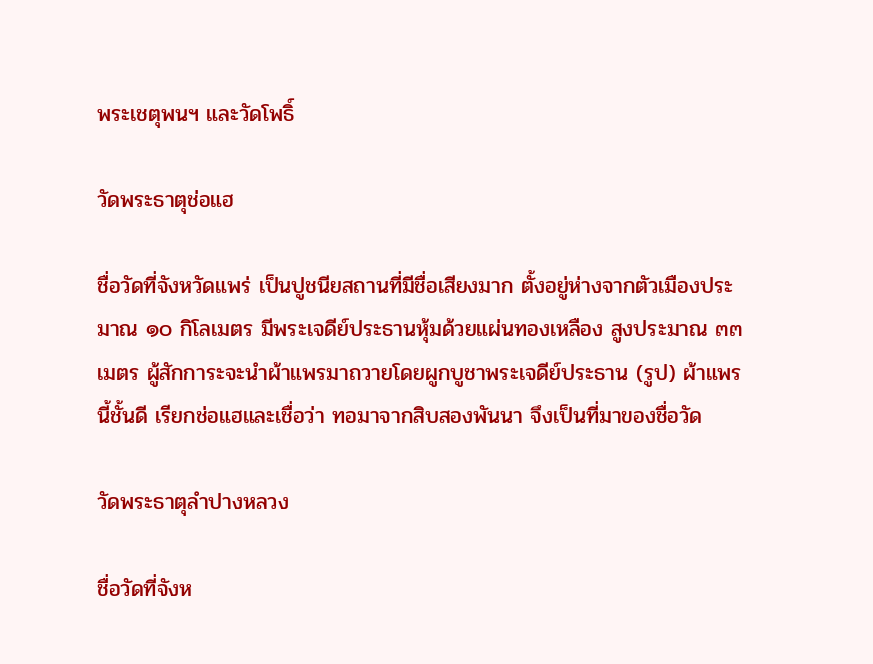พระเชตุพนฯ และวัดโพธิ์

วัดพระธาตุช่อแฮ

ชื่อวัดที่จังหวัดแพร่ เป็นปูชนียสถานที่มีชื่อเสียงมาก ตั้งอยู่ห่างจากตัวเมืองประมาณ ๑๐ กิโลเมตร มีพระเจดีย์ประธานหุ้มด้วยแผ่นทองเหลือง สูงประมาณ ๓๓ เมตร ผู้สักการะจะนำผ้าแพรมาถวายโดยผูกบูชาพระเจดีย์ประธาน (รูป) ผ้าแพรนี้ชั้นดี เรียกช่อแฮและเชื่อว่า ทอมาจากสิบสองพันนา จึงเป็นที่มาของชื่อวัด

วัดพระธาตุลำปางหลวง

ชื่อวัดที่จังห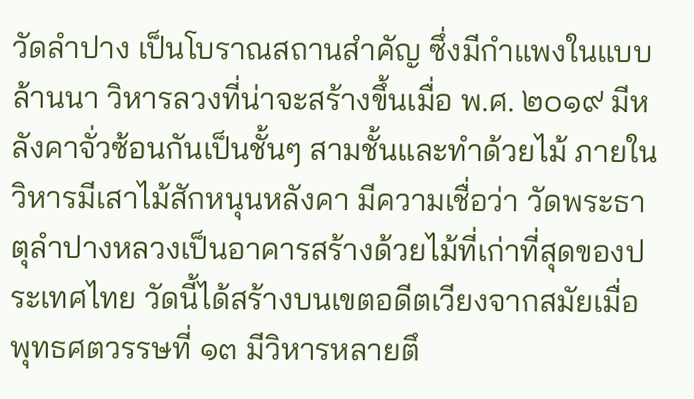วัดลำปาง เป็นโบราณสถานสำคัญ ซึ่งมีกำแพงในแบบล้านนา วิหารลวงที่น่าจะสร้างขึ้นเมื่อ พ.ศ. ๒๐๑๙ มีหลังคาจั่วซ้อนกันเป็นชั้นๆ สามชั้นและทำด้วยไม้ ภายในวิหารมีเสาไม้สักหนุนหลังคา มีความเชื่อว่า วัดพระธาตุลำปางหลวงเป็นอาคารสร้างด้วยไม้ที่เก่าที่สุดของประเทศไทย วัดนี้ได้สร้างบนเขตอดีตเวียงจากสมัยเมื่อพุทธศตวรรษที่ ๑๓ มีวิหารหลายตึ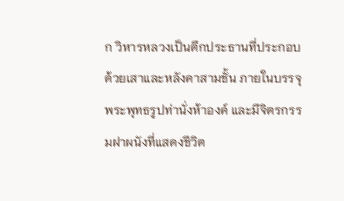ก วิหารหลวงเป็นตึกประธานที่ประกอบด้วยเสาและหลังคาสามชั้น ภายในบรรจุพระพุทธรูปท่านั่งห้าองค์ และมีจิตรกรรมฝาผนังที่แสดงชีวิต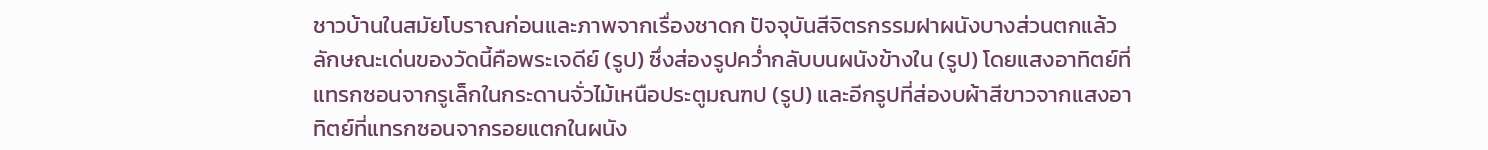ชาวบ้านในสมัยโบราณก่อนและภาพจากเรื่องชาดก ปัจจุบันสีจิตรกรรมฝาผนังบางส่วนตกแล้ว ลักษณะเด่นของวัดนี้คือพระเจดีย์ (รูป) ซึ่งส่องรูปคว่ำกลับบนผนังข้างใน (รูป) โดยแสงอาทิตย์ที่แทรกซอนจากรูเล็กในกระดานจั่วไม้เหนือประตูมณฑป (รูป) และอีกรูปที่ส่องบผ้าสีขาวจากแสงอาทิตย์ที่แทรกซอนจากรอยแตกในผนัง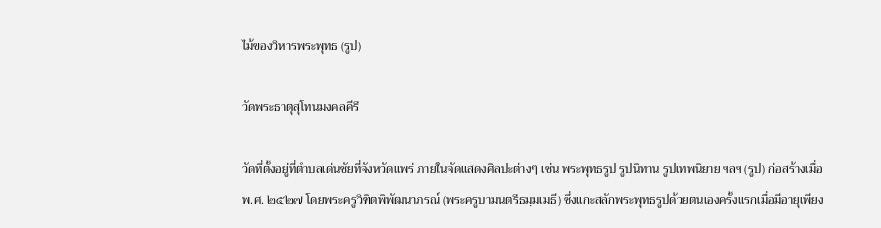ไม้ของวิหารพระพุทธ (รูป)

วัดพระธาตุสุโทนมงคลคีรี

วัดที่ตั้งอยู่ที่ตำบลเด่นชัยที่จังหวัดแพร่ ภายในจัดแสดงศิลปะต่างๆ เช่น พระพุทธรูป รูปนิทาน รูปเทพนิยาย ฯลฯ (รูป) ก่อสร้างเมื่อ พ.ศ. ๒๕๒๗ โดยพระครูวิฑิตพิพัฒนาภรณ์ (พระครูบามนตรีธมฺมเมธี) ซึ่งแกะสลักพระพุทธรูปด้วยตนเองครั้งแรกเมื่อมีอายุเพียง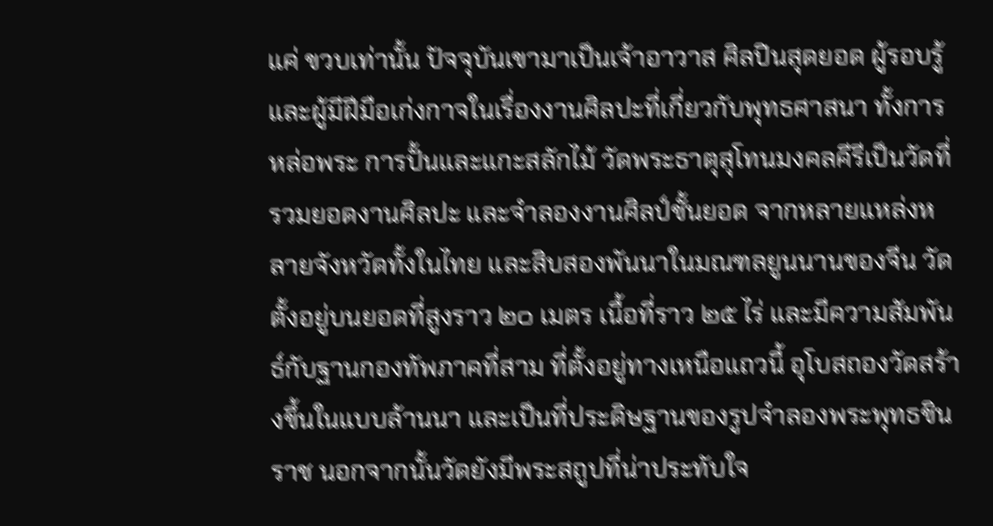แค่ ขวบเท่านั้น ปัจจุบันเขามาเป็นเจ้าอาวาส ศิลปินสุดยอด ผู้รอบรู้ และผู้มีฝีมือเก่งกาจในเรื่องงานศิลปะที่เกี่ยวกับพุทธศาสนา ทั้งการหล่อพระ การปั้นและแกะสลักไม้ วัดพระธาตุสุโทนมงคลคีรีเป็นวัดที่รวมยอดงานศิลปะ และจำลองงานศิลป์ชั้นยอด จากหลายแหล่งหลายจังหวัดทั้งในไทย และสิบสองพันนาในมณฑลยูนนานของจีน วัดตั้งอยู่บนยอดที่สูงราว ๒๐ เมตร เนื้อที่ราว ๒๕ ไร่ และมีความสัมพันธ์กับฐานกองทัพภาคที่สาม ที่ตั้งอยู่ทางเหนือแถวนี้ อุโบสถองวัดสร้างขึ้นในแบบล้านนา และเป็นที่ประดิษฐานของรูปจำลองพระพุทธชินราช นอกจากนั้นวัดยังมีพระสถูปที่น่าประทับใจ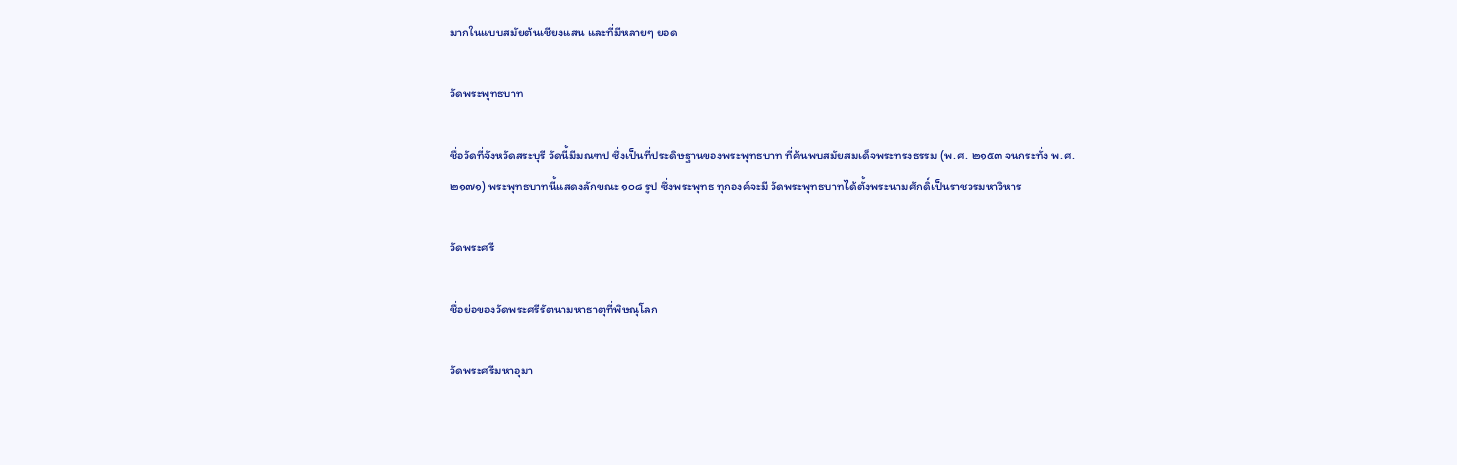มากในแบบสมัยต้นเชียงแสน และที่มีหลายๆ ยอด

วัดพระพุทธบาท

ชื่อวัดที่จังหวัดสระบุรี วัดนี้มีมณฑป ซึ่งเป็นที่ประดิษฐานของพระพุทธบาท ที่ค้นพบสมัยสมเด็จพระทรงธรรม (พ.ศ. ๒๑๕๓ จนกระทั่ง พ.ศ. ๒๑๗๑) พระพุทธบาทนี้แสดงลักขณะ ๑๐๘ รูป ซึ่งพระพุทธ ทุกองค์จะมี วัดพระพุทธบาทได้ตั้งพระนามศักดิ์เป็นราชวรมหาวิหาร

วัดพระศรี

ชื่อย่อของวัดพระศรีรัตนามหาธาตุที่พิษณุโลก

วัดพระศรีมหาอุมา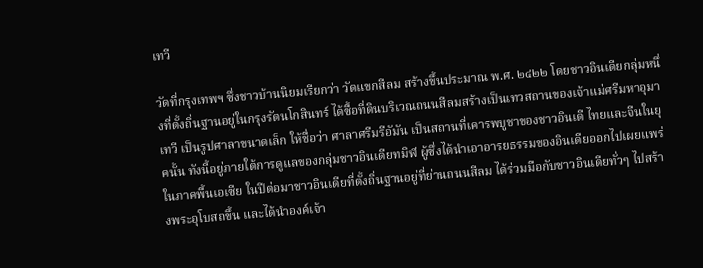เทวี

วัดที่กรุงเทพฯ ซึ่งชาวบ้านนิยมเรียกว่า วัดแขกสีลม สร้างขึ้นประมาณ พ.ศ. ๒๔๒๒ โดยชาวอินเดียกลุ่มหนึ่งที่ตั้งถิ่นฐานอยู่ในกรุงรัตนโกสินทร์ ได้ซื้อที่ดินบริเวณถนนสีลมสร้างเป็นเทวสถานของเจ้าแม่ศรีมหาอุมาเทวี เป็นรูปศาลาขนาดเล็ก ให้ชื่อว่า ศาลาศรีมรีอัมัน เป็นสถานที่เคารพบูชาของชาวอินเดี ไทยและจีนในยุคนั้น ทังนี้อยู่ภายใต้การดูแลของกลุ่มชาวอินเดียทมิฬ ผู้ซึ่งได้นำเอาอารยธรรมของอินเดียออกไปเผยแพร่ในภาคพื้นเอเซีย ในปีต่อมาชาวอินเดียที่ตั้งถิ่นฐานอยู่ที่ย่านถนนสีลม ได้ร่วมมือกับชาวอินเดียทั่วๆ ไปสร้างพระอุโบสถขึ้น และได้นำองค์เจ้า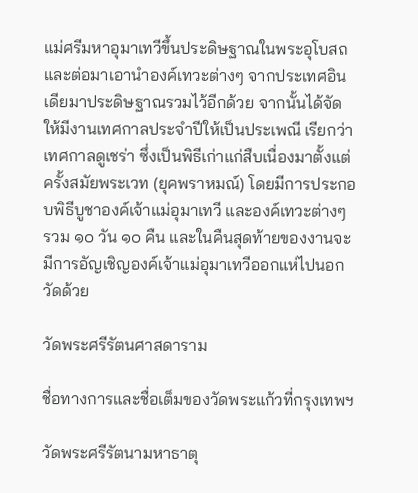แม่ศรีมหาอุมาเทวีขึ้นประดิษฐาณในพระอุโบสถ และต่อมาเอานำองค์เทวะต่างๆ จากประเทศอินเดียมาประดิษฐาณรวมไว้อีกด้วย จากนั้นได้จัดให้มีงานเทศกาลประจำปีให้เป็นประเพณี เรียกว่า เทศกาลดูเชร่า ซึ่งเป็นพิธีเก่าแก่สืบเนื่องมาตั้งแต่ครั้งสมัยพระเวท (ยุคพราหมณ์) โดยมีการประกอบพิธีบูชาองค์เจ้าแม่อุมาเทวี และองค์เทวะต่างๆ รวม ๑๐ วัน ๑๐ คืน และในคืนสุดท้ายของงานจะมีการอัญเชิญองค์เจ้าแม่อุมาเทวีออกแห่ไปนอกวัดด้วย

วัดพระศรีรัตนศาสดาราม

ชื่อทางการและชื่อเต็มของวัดพระแก้วที่กรุงเทพฯ

วัดพระศรีรัตนามหาธาตุ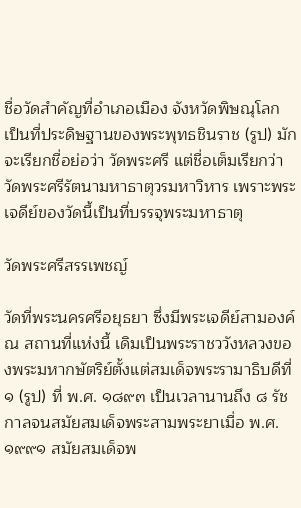ชื่อวัดสำคัญที่อำเภอเมือง จังหวัดพิษณุโลก เป็นที่ประดิษฐานของพระพุทธชินราช (รูป) มักจะเรียกชื่อย่อว่า วัดพระศรี แต่ชื่อเต็มเรียกว่า วัดพระศรีรัตนามหาธาตุวรมหาวิหาร เพราะพระเจดีย์ของวัดนี้เป็นที่บรรจุพระมหาธาตุ

วัดพระศรีสรรเพชญ์

วัดที่พระนครศรีอยุธยา ซึ่งมีพระเจดีย์สามองค์ ณ สถานที่แห่งนี้ เดิมเป็นพระราชววังหลวงของพระมหากษัตริย์ตั้งแต่สมเด็จพระรามาธิบดีที่ ๑ (รูป) ที่ พ.ศ. ๑๘๙๓ เป็นเวลานานถึง ๘ รัชกาลจนสมัยสมเด็จพระสามพระยาเมื่อ พ.ศ. ๑๙๙๑ สมัยสมเด็จพ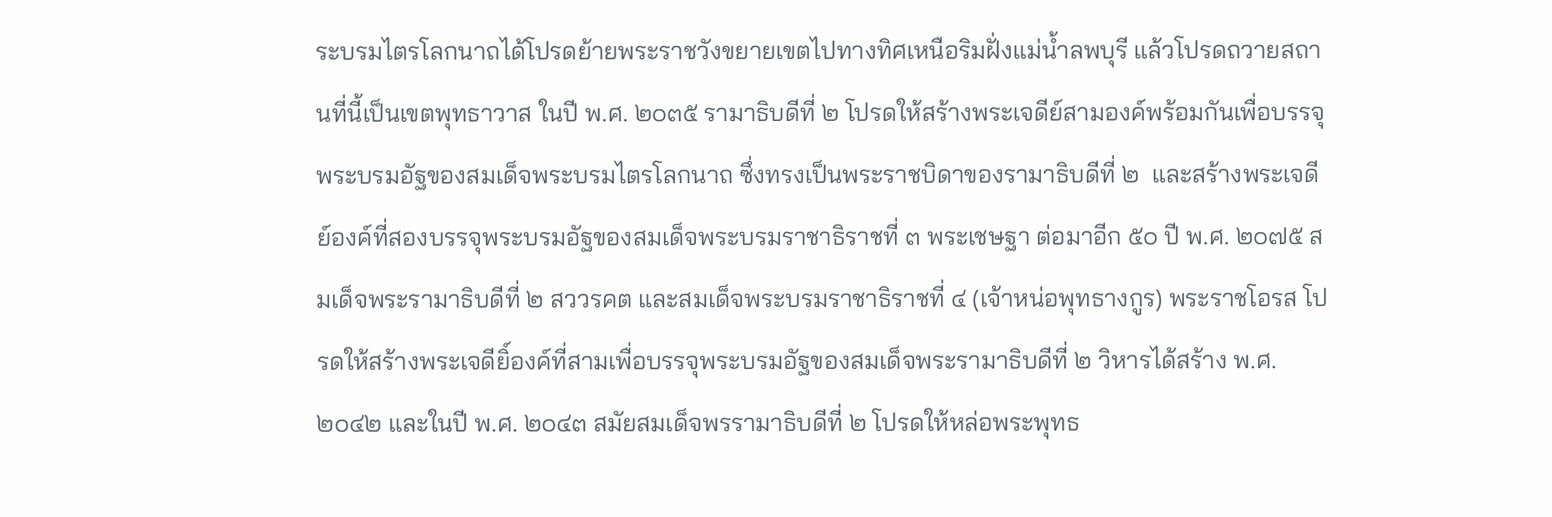ระบรมไตรโลกนาถได้โปรดย้ายพระราชวังขยายเขตไปทางทิศเหนือริมฝั่งแม่น้ำลพบุรี แล้วโปรดถวายสถานที่นี้เป็นเขตพุทธาวาส ในปี พ.ศ. ๒๐๓๕ รามาธิบดีที่ ๒ โปรดให้สร้างพระเจดีย์สามองค์พร้อมกันเพื่อบรรจุพระบรมอัฐของสมเด็จพระบรมไตรโลกนาถ ซึ่งทรงเป็นพระราชบิดาของรามาธิบดีที่ ๒  และสร้างพระเจดีย์องค์ที่สองบรรจุพระบรมอัฐของสมเด็จพระบรมราชาธิราชที่ ๓ พระเชษฐา ต่อมาอีก ๕๐ ปี พ.ศ. ๒๐๗๕ สมเด็จพระรามาธิบดีที่ ๒ สววรคต และสมเด็จพระบรมราชาธิราชที่ ๔ (เจ้าหน่อพุทธางกูร) พระราชโอรส โปรดให้สร้างพระเจดียิ์องค์ที่สามเพื่อบรรจุพระบรมอัฐของสมเด็จพระรามาธิบดีที่ ๒ วิหารได้สร้าง พ.ศ. ๒๐๔๒ และในปี พ.ศ. ๒๐๔๓ สมัยสมเด็จพรรามาธิบดีที่ ๒ โปรดให้หล่อพระพุทธ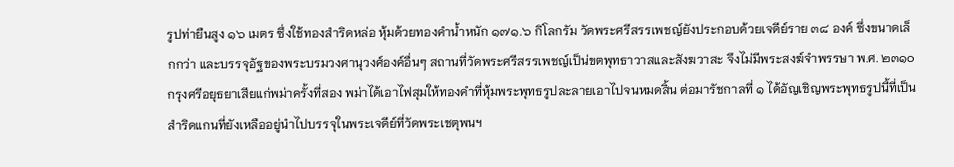รูปท่ายืนสูง ๑๖ เมตร ซึ่งใช้ทองสำริดหล่อ หุ้มด้วยทองคำน้ำหนัก ๑๗๑.๖ กิโลกรัม วัดพระศรีสรรเพชญ์ยังประกอบด้วยเจดีย์ราย ๓๘ องค์ ซึ่งขนาดเล็กกว่า และบรรจุอัฐของพระบรมวงศานุวงศ์องค์อื่นๆ สถานที่วัดพระศรีสรรเพชญ์เป็น่ขตพุทธาวาสและสังฆวาสะ จึงไม่มีพระสงฆ์จำพรรษา พ.ศ. ๒๓๑๐ กรุงศรีอยุธยาเสียแก่พม่าครั้งที่สอง พม่าได้เอาไฟสุมให้ทองคำที่หุ้มพระพุทธรูปละลายเอาไปจนหมดสิ้น ต่อมารัชกาลที่ ๑ ได้อัญเชิญพระพุทธรูปนี้ที่เป็นสำริดแกนที่ยังเหลืออยู่นำไปบรรจุในพระเจดีย์ที่วัดพระเชตุพนฯ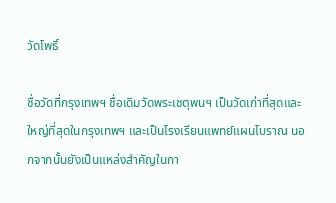วัดโพธิ์

ชื่อวัดที่กรุงเทพฯ ชื่อเดิมวัดพระเชตุพนฯ เป็นวัดเก่าที่สุดและใหญ่ที่สุดในกรุงเทพฯ และเป็นโรงเรียนแพทย์แผนโบราณ นอกจากนั้นยังเป็นแหล่งสำคัญในกา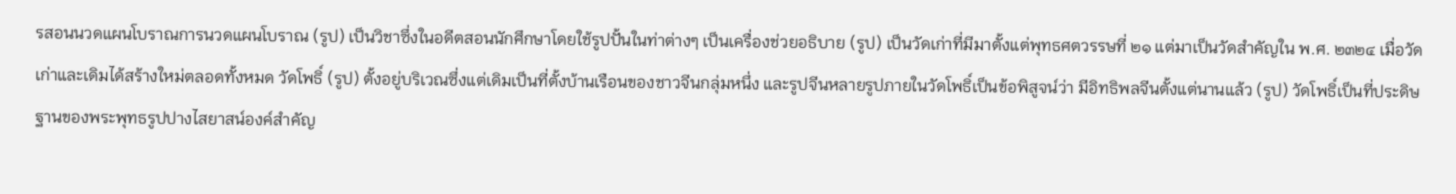รสอนนวดแผนโบราณการนวดแผนโบราณ (รูป) เป็นวิชาซึ่งในอดีตสอนนักศึกษาโดยใช้รูปปั้นในท่าต่างๆ เป็นเครื่องช่วยอธิบาย (รูป) เป็นวัดเก่าที่มีมาตั้งแต่พุทธศตวรรษที่ ๒๑ แต่มาเป็นวัดสำคัญใน พ.ศ. ๒๓๒๔ เมื่อวัดเก่าและเดิมได้สร้างใหม่ตลอดทั้งหมด วัดโพธิ์ (รูป) ตั้งอยู่บริเวณซึ่งแต่เดิมเป็นที่ตั้งบ้านเรือนของชาวจีนกลุ่มหนึ่ง และรูปจีนหลายรูปภายในวัดโพธิ์เป็นข้อพิสูจน์ว่า มีอิทธิพลจีนตั้งแต่นานแล้ว (รูป) วัดโพธิ์เป็นที่ประดิษฐานของพระพุทธรูปปางไสยาสน์องค์สำคัญ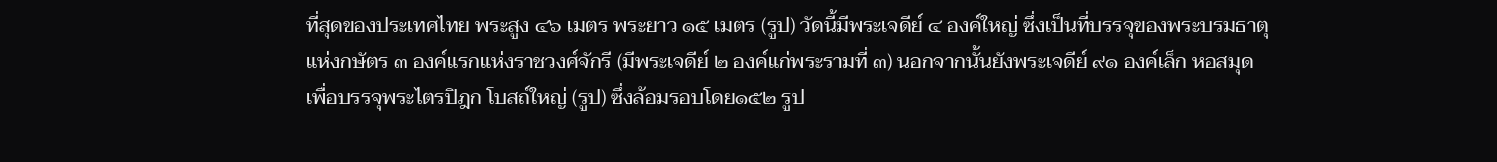ที่สุดของประเทศไทย พระสูง ๔๖ เมตร พระยาว ๑๕ เมตร (รูป) วัดนี้มีพระเจดีย์ ๔ องค์ใหญ่ ซึ่งเป็นที่บรรจุของพระบรมธาตุแห่งกษัตร ๓ องค์แรกแห่งราชวงศ์จักรี (มีพระเจดีย์ ๒ องค์แก่พระรามที่ ๓) นอกจากนั้นยังพระเจดีย์ ๙๑ องค์เล็ก หอสมุดเพื่อบรรจุพระไตรปิฎก โบสถ์ใหญ่ (รูป) ซึ่งล้อมรอบโดย๑๕๒ รูป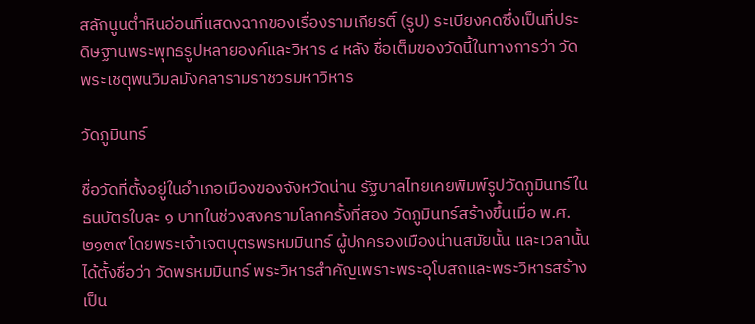สลักนูนต่ำหินอ่อนที่แสดงฉากของเรื่องรามเกียรติ์ (รูป) ระเบียงคดซึ่งเป็นที่ประดิษฐานพระพุทธรูปหลายองค์และวิหาร ๔ หลัง ชื่อเต็มของวัดนี้ในทางการว่า วัดพระเชตุพนวิมลมังคลารามราชวรมหาวิหาร

วัดภูมินทร์

ชื่อวัดที่ตั้งอยู่ในอำเภอเมืองของจังหวัดน่าน รัฐบาลไทยเคยพิมพ์รูปวัดภูมินทร์ในธนบัตรใบละ ๑ บาทในช่วงสงครามโลกครั้งที่สอง วัดภูมินทร์สร้างขึ้นเมื่อ พ.ศ. ๒๑๓๙ โดยพระเจ้าเจตบุตรพรหมมินทร์ ผู้ปกครองเมืองน่านสมัยนั้น และเวลานั้นได้ตั้งชื่อว่า วัดพรหมมินทร์ พระวิหารสำคัญเพราะพระอุโบสถและพระวิหารสร้างเป็น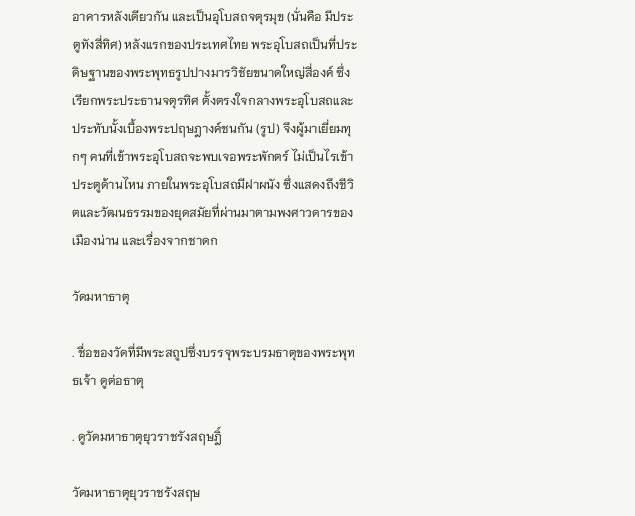อาคารหลังเดียวกัน และเป็นอุโบสถจตุรมุข (นั่นคือ มีประตูทังสี่ทิศ) หลังแรกของประเทศไทย พระอุโบสถเป็นที่ประดิษฐานของพระพุทธรูปปางมารวิชัยขนาดใหญ่สี่องค์ ซึ่งเรียกพระประธานจตุรทิศ ตั้งตรงใจกลางพระอุโบสถและประทับนั้งเบื้องพระปฤษฎางค์ชนกัน (รูป) จึงผู้มาเยี่ยมทุกๆ คนที่เข้าพระอุโบสถจะพบเจอพระพักตร์ ไม่เป็นไรเข้าประตูด้านไหน ภายในพระอุโบสถมีฝาผนัง ซึ่งแสดงถึงชีวิตและวัฒนธรรมของยุดสมัยที่ผ่านมาตามพงศาวดารของเมืองน่าน และเรื่องจากชาดก

วัดมหาธาตุ

. ชื่อของวัดที่มีพระสถูปซึ่งบรรจุพระบรมธาตุของพระพุทธเจ้า ดูต่อธาตุ

. ดูวัดมหาธาตุยุวราชรังสฤษฎิ์

วัดมหาธาตุยุวราชรังสฤษ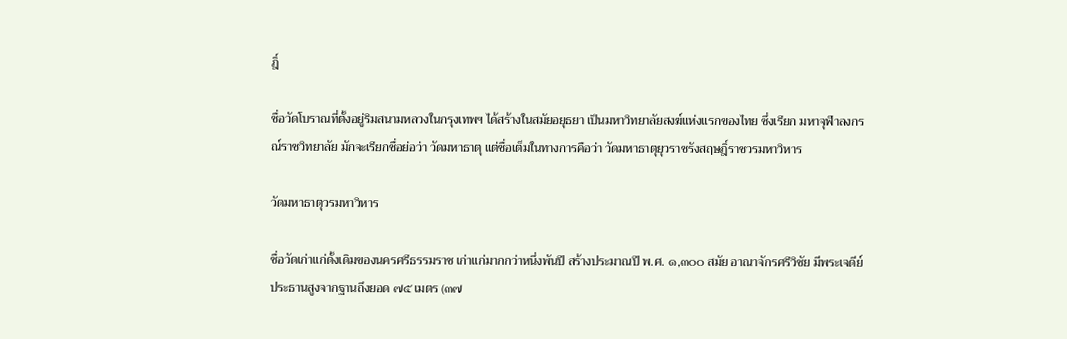ฎิ์

ชื่อวัดโบราณที่ตั้งอยู่ริมสนามหลวงในกรุงเทพฯ ได้สร้างในสมัยอยุธยา เป็นมหาวิทยาลัยสงฆ์แห่งแรกของไทย ซึ่งเรียก มหาจุฬาลงกรณ์ราชวิทยาลัย มักจะเรียกชื่อย่อว่า วัดมหาธาตุ แต่ชื่อเต็มในทางการคือว่า วัดมหาธาตุยุวราชรังสฤษฎิ์ราชวรมหาวิหาร

วัดมหาธาตุวรมหาวิหาร

ชื่อวัดเก่าแก่ดั้งเดิมของนครศรีธรรมราช เก่าแก่มากกว่าหนึ่งพันปี สร้างประมาณปี พ.ศ. ๑,๓๐๐ สมัย อาณาจักรศรีวิชัย มีพระเจดีย์ประธานสูงจากฐานถึงยอด ๗๕ เมตร (๓๗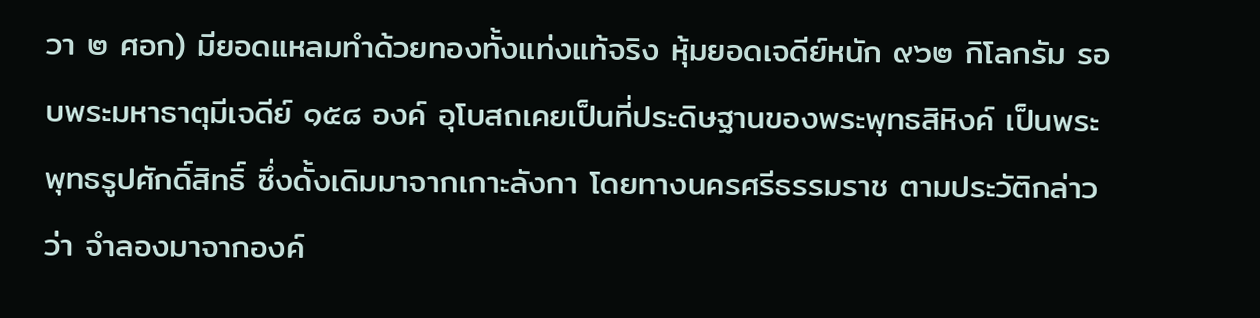วา ๒ ศอก) มียอดแหลมทำด้วยทองทั้งแท่งแท้จริง หุ้มยอดเจดีย์หนัก ๙๖๒ กิโลกรัม รอบพระมหาธาตุมีเจดีย์ ๑๕๘ องค์ อุโบสถเคยเป็นที่ประดิษฐานของพระพุทธสิหิงค์ เป็นพระพุทธรูปศักดิ์สิทธิ์ ซึ่งดั้งเดิมมาจากเกาะลังกา โดยทางนครศรีธรรมราช ตามประวัติกล่าวว่า จำลองมาจากองค์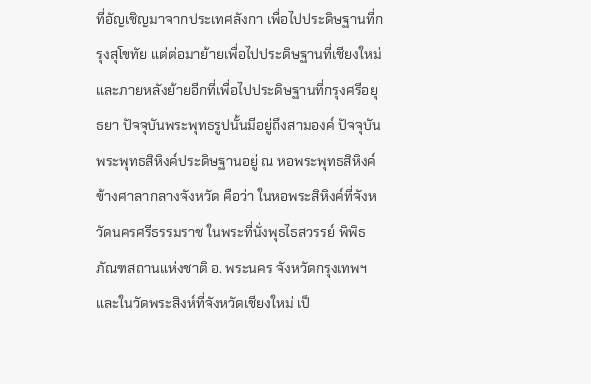ที่อัญเชิญมาจากประเทศลังกา เพื่อไปประดิษฐานที่กรุงสุโขทัย แต่ต่อมาย้ายเพื่อไปประดิษฐานที่เชียงใหม่ และภายหลังย้ายอีกที่เพื่อไปประดิษฐานที่กรุงศรีอยุธยา ปัจจุบันพระพุทธรูปนั้นมีอยู่ถึงสามองค์ ปัจจุบันพระพุทธสิหิงค์ประดิษฐานอยู่ ณ หอพระพุทธสิหิงค์ ข้างศาลากลางจังหวัด คือว่า ในหอพระสิหิงค์ที่จังหวัดนครศรีธรรมราช ในพระที่นั่งพุธไธสวรรย์ พิพิธภัณฑสถานแห่งชาติ อ. พระนคร จังหวัดกรุงเทพฯ และในวัดพระสิงห์ที่จังหวัดเชียงใหม่ เป็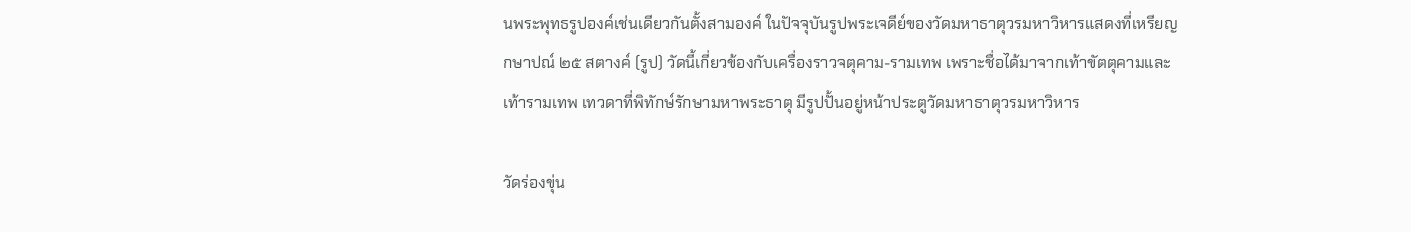นพระพุทธรูปองค์เช่นเดียวกันตั้งสามองค์ ในปัจจุบันรูปพระเจดีย์ของวัดมหาธาตุวรมหาวิหารแสดงที่เหรียญกษาปณ์ ๒๕ สตางค์ (รูป) วัดนี้เกี่ยวข้องกับเครื่องราวจตุคาม-รามเทพ เพราะชื่อได้มาจากเท้าขัตตุคามและเท้ารามเทพ เทวดาที่พิทักษ์รักษามหาพระธาตุ มีรูปปั้นอยู่หน้าประตูวัดมหาธาตุวรมหาวิหาร

วัดร่องขุ่น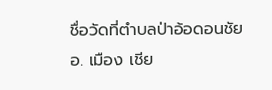ชื่อวัดที่ตำบลป่าอ้อดอนชัย  อ. เมือง เชีย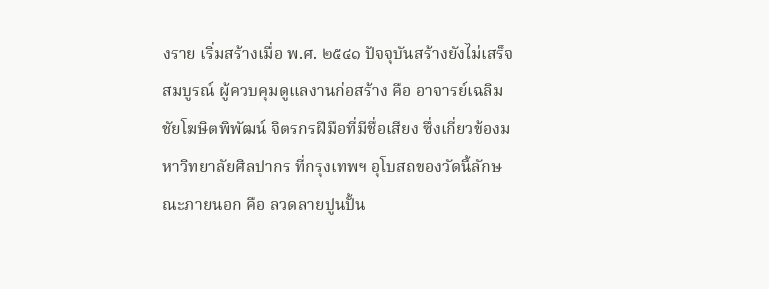งราย เริ่มสร้างเมื่อ พ.ศ. ๒๕๔๑ ปัจจุบันสร้างยังไม่เสร็จสมบูรณ์ ผู้ควบคุมดูแลงานก่อสร้าง คือ อาจารย์เฉลิมชัยโฆษิตพิพัฒน์ จิตรกรฝีมือที่มีชื่อเสียง ซึ่งเกี่ยวข้องมหาวิทยาลัยศิลปากร ที่กรุงเทพฯ อุโบสถของวัดนี้ลักษณะภายนอก คือ ลวดลายปูนปั้น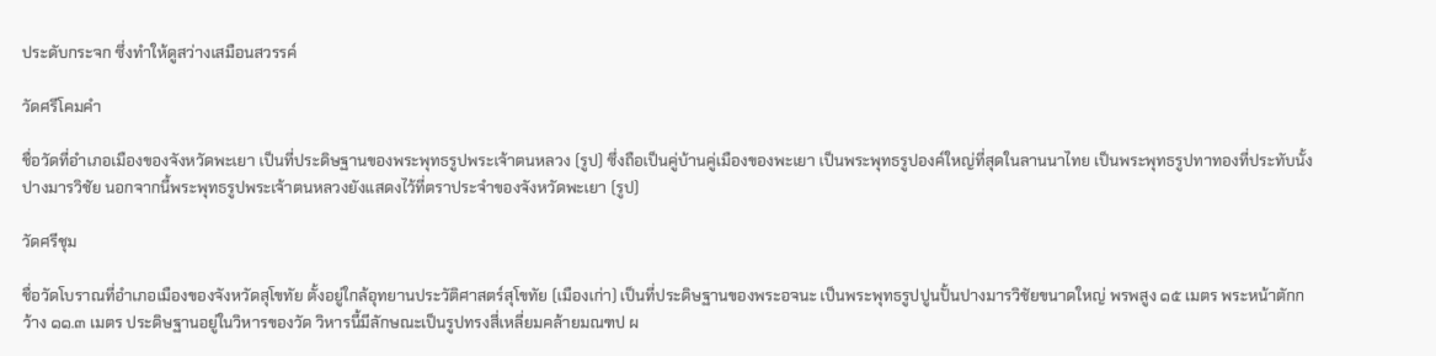ประดับกระจก ซึ่งทำให้ดูสว่างเสมือนสวรรค์

วัดศรีโคมคำ

ชื่อวัดที่อำเภอเมืองของจังหวัดพะเยา เป็นที่ประดิษฐานของพระพุทธรูปพระเจ้าตนหลวง (รูป) ซึ่งถือเป็นคู่บ้านคู่เมืองของพะเยา เป็นพระพุทธรูปองค์ใหญ่ที่สุดในลานนาไทย เป็นพระพุทธรูปทาทองที่ประทับนั้งปางมารวิชัย นอกจากนี้พระพุทธรูปพระเจ้าตนหลวงยังแสดงไว้ที่ตราประจำของจังหวัดพะเยา (รูป)

วัดศรีชุม

ชื่อวัดโบราณที่อำเภอเมืองของจังหวัดสุโขทัย ตั้งอยู่ใกล้อุทยานประวัติศาสตร์สุโขทัย (เมืองเก่า) เป็นที่ประดิษฐานของพระอจนะ เป็นพระพุทธรูปปูนปั้นปางมารวิชัยขนาดใหญ่ พรพสูง ๑๕ เมตร พระหน้าตักกว้าง ๑๑.๓ เมตร ประดิษฐานอยู่ในวิหารของวัด วิหารนี้มีลักษณะเป็นรูปทรงสี่เหลี่ยมคล้ายมณฑป ผ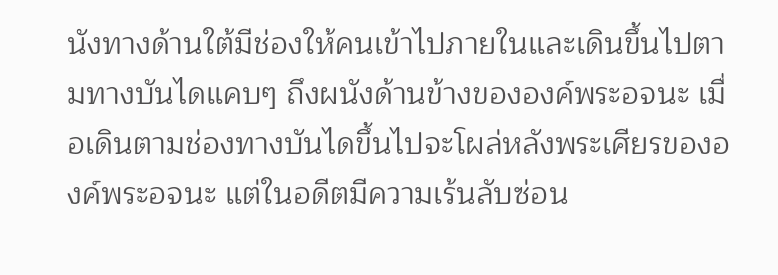นังทางด้านใต้มีช่องให้คนเข้าไปภายในและเดินขึ้นไปตามทางบันไดแคบๆ ถึงผนังด้านข้างขององค์พระอจนะ เมื่อเดินตามช่องทางบันไดขึ้นไปจะโผล่หลังพระเศียรขององค์พระอจนะ แต่ในอดีตมีความเร้นลับซ่อน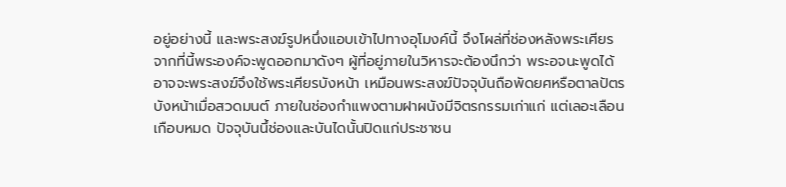อยู่อย่างนี้ และพระสงฆ์รูปหนึ่งแอบเข้าไปทางอุโมงค์นี้ จึงโผล่ที่ช่องหลังพระเศียร จากที่นี้พระองค์จะพูดออกมาดังๆ ผู้ที่อยู่ภายในวิหารจะต้องนึกว่า พระอจนะพูดได้ อาจจะพระสงฆ์จึงใช้พระเศียรบังหน้า เหมือนพระสงฆ์ปัจจุบันถือพัดยศหรือตาลปัตรบังหน้าเมื่อสวดมนต์ ภายในช่องกำแพงตามฝาผนังมีจิตรกรรมเก่าแก่ แต่เลอะเลือนเกือบหมด ปัจจุบันนึ้ช่องและบันไดนั้นปิดแก่ประชาชน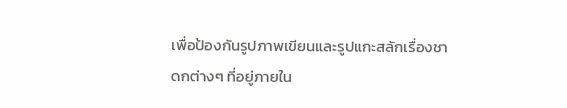เพื่อป้องกันรูปภาพเขียนและรูปแกะสลักเรื่องชาดกต่างๆ ที่อยู่ภายใน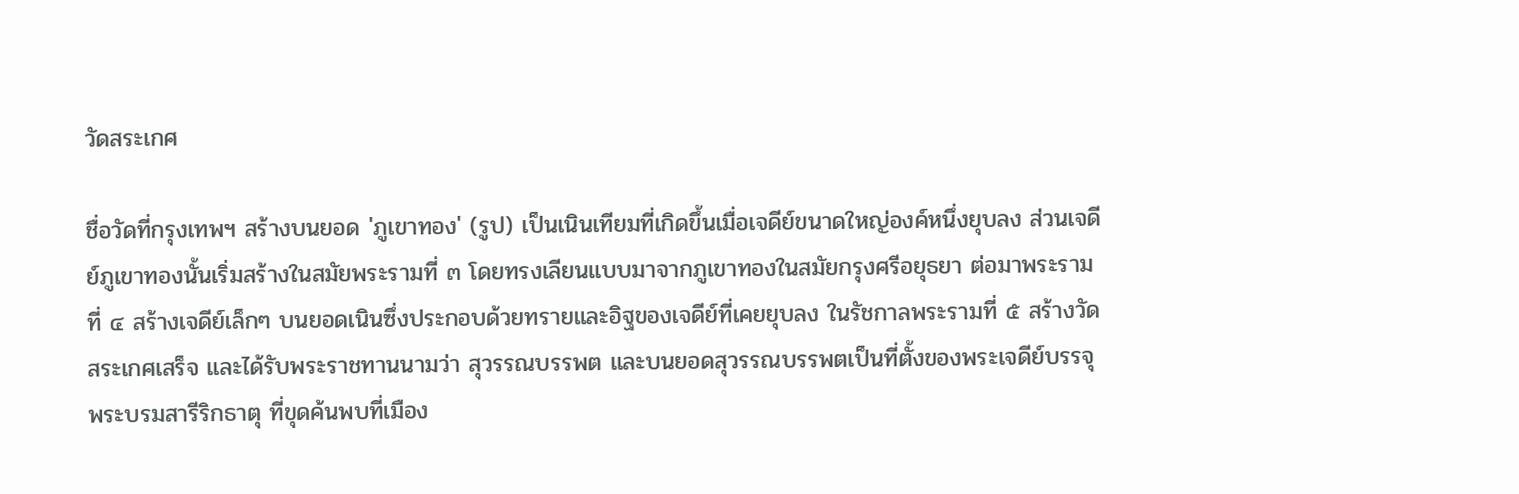วัดสระเกศ

ชื่อวัดที่กรุงเทพฯ สร้างบนยอด 'ภูเขาทอง' (รูป) เป็นเนินเทียมที่เกิดขึ้นเมื่อเจดีย์ขนาดใหญ่องค์หนึ่งยุบลง ส่วนเจดีย์ภูเขาทองนั้นเริ่มสร้างในสมัยพระรามที่ ๓ โดยทรงเลียนแบบมาจากภูเขาทองในสมัยกรุงศรีอยุธยา ต่อมาพระรามที่ ๔ สร้างเจดีย์เล็กๆ บนยอดเนินซึ่งประกอบด้วยทรายและอิฐของเจดีย์ที่เคยยุบลง ในรัชกาลพระรามที่ ๕ สร้างวัดสระเกศเสร็จ และได้รับพระราชทานนามว่า สุวรรณบรรพต และบนยอดสุวรรณบรรพตเป็นที่ตั้งของพระเจดีย์บรรจุพระบรมสารีริกธาตุ ที่ขุดค้นพบที่เมือง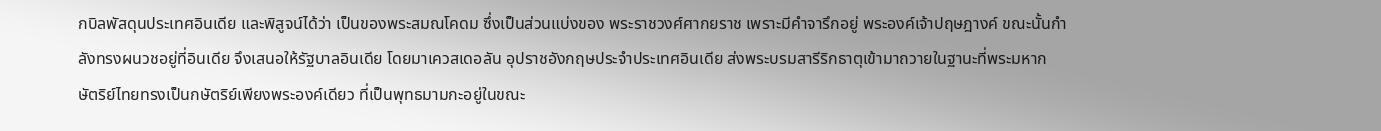กบิลพัสดุนประเทศอินเดีย และพิสูจน์ได้ว่า เป็นของพระสมณโคดม ซึ่งเป็นส่วนแบ่งของ พระราชวงศ์ศากยราช เพราะมีคำจารึกอยู่ พระองค์เจ้าปฤษฎางค์ ขณะนั้นกำลังทรงผนวชอยู่ที่อินเดีย จึงเสนอให้รัฐบาลอินเดีย โดยมาเควสเดอลัน อุปราชอังกฤษประจำประเทศอินเดีย ส่งพระบรมสารีริกธาตุเข้ามาถวายในฐานะที่พระมหากษัตริย์ไทยทรงเป็นกษัตริย์เพียงพระองค์เดียว ที่เป็นพุทธมามกะอยู่ในขณะ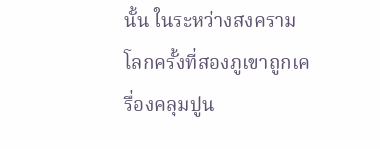นั้น ในระหว่างสงครามโลกครั้งที่สองภูเขาถูกเครื่องคลุมปูน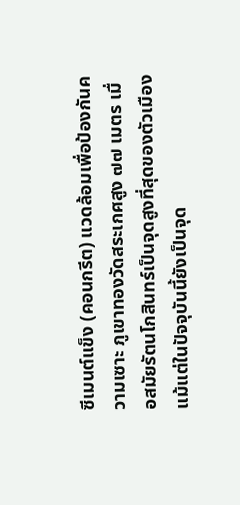ซีเมนต์แข็ง (คอนกรีต) แวดล้อมเพื่อป้องกันความเซาะ ภูเขาทองวัดสระเกศสูง ๗๗ เมตร เมื่อสมัยรัตนโกสินทร์เป็นจุดสูงที่สุดของตัวเมือง แม้แต่ในปัจจุบันนี้ยังเป็นจุด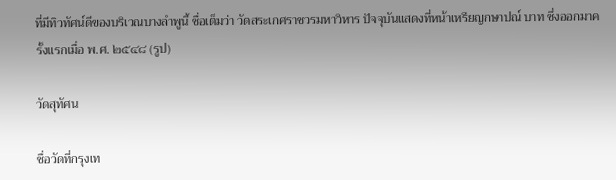ที่มีทิวทัศน์ดีของบริเวณบางลำพูนี้ ชื่อเต็มว่า วัดสระเกศราชวรมหาวิหาร ปัจจุบันแสดงที่หน้าเหรียญกษาปณ์ บาท ซึ่งออกมาครั้งแรกเมื่อ พ.ศ. ๒๕๔๘ (รูป)

วัดสุทัศน

ชื่อวัดที่กรุงเท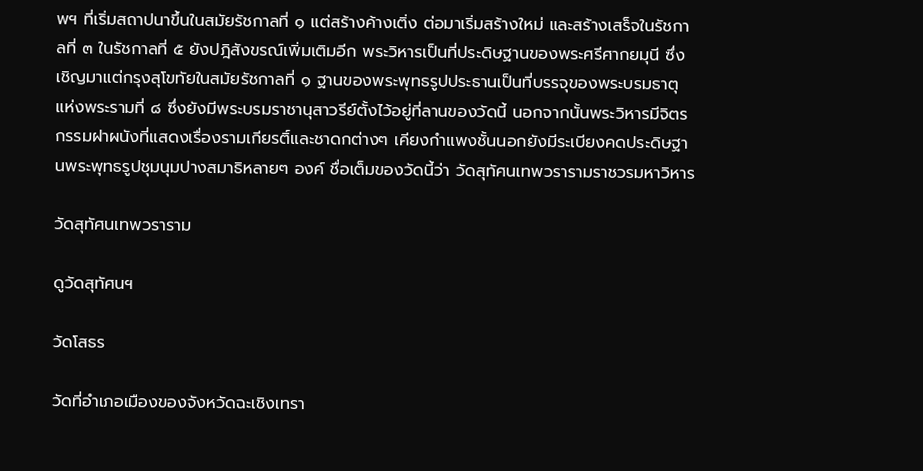พฯ ที่เริ่มสถาปนาขึ้นในสมัยรัชกาลที่ ๑ แต่สร้างค้างเติ่ง ต่อมาเริ่มสร้างใหม่ และสร้างเสร็จในรัชกาลที่ ๓ ในรัชกาลที่ ๕ ยังปฎิสังขรณ์เพิ่มเติมอีก พระวิหารเป็นที่ประดิษฐานของพระศรีศากยมุนี ซึ่งเชิญมาแต่กรุงสุโขทัยในสมัยรัชกาลที่ ๑ ฐานของพระพุทธรูปประธานเป็นที่บรรจุของพระบรมธาตุแห่งพระรามที่ ๘ ซึ่งยังมีพระบรมราชานุสาวรีย์ตั้งไว้อยู่ที่ลานของวัดนี้ นอกจากนั้นพระวิหารมีจิตรกรรมฝาผนังที่แสดงเรื่องรามเกียรติ์และชาดกต่างๆ เคียงกำแพงชั้นนอกยังมีระเบียงคดประดิษฐานพระพุทธรูปชุมนุมปางสมาธิหลายๆ องค์ ชื่อเต็มของวัดนี้ว่า วัดสุทัศนเทพวรารามราชวรมหาวิหาร

วัดสุทัศนเทพวราราม

ดูวัดสุทัศนฯ

วัดโสธร

วัดที่อำเภอเมืองของจังหวัดฉะเชิงเทรา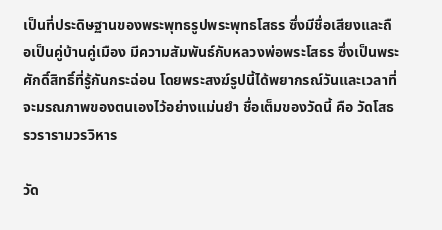เป็นที่ประดิษฐานของพระพุทธรูปพระพุทธโสธร ซึ่งมีชื่อเสียงและถือเป็นคู่บ้านคู่เมือง มีความสัมพันธ์กับหลวงพ่อพระโสธร ซึ่งเป็นพระศักดิ์สิทธิ์ที่รู้กันกระฉ่อน โดยพระสงฆ์รูปนี้ได้พยากรณ์วันและเวลาที่จะมรณภาพของตนเองไว้อย่างแม่นยำ ชื่อเต็มของวัดนี้ คือ วัดโสธรวรารามวรวิหาร

วัด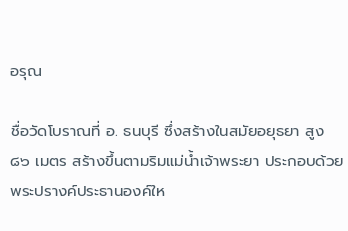อรุณ

ชื่อวัดโบราณที่ อ. ธนบุรี ซึ่งสร้างในสมัยอยุธยา สูง ๘๖ เมตร สร้างขึ้นตามริมแม่น้ำเจ้าพระยา ประกอบด้วยพระปรางค์ประธานองค์ให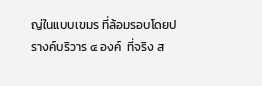ญ่ในแบบเขมร ที่ล้อมรอบโดยปรางค์บริวาร ๔ องค์  ที่จริง ส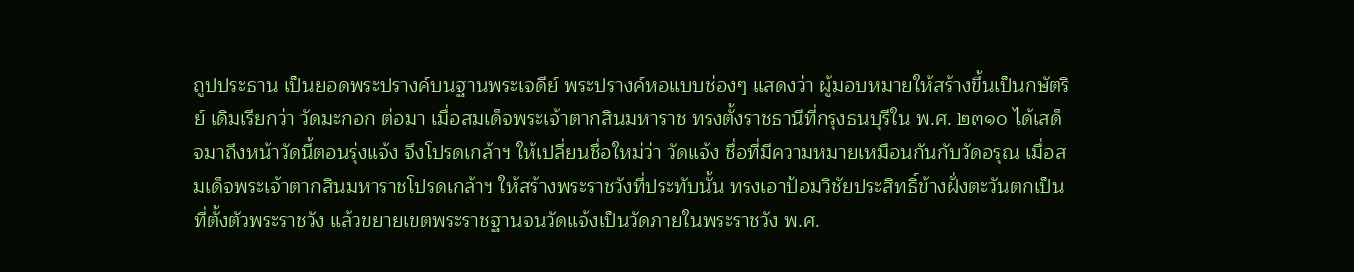ถูปประธาน เป็นยอดพระปรางค์บนฐานพระเจดีย์ พระปรางค์หอแบบช่องๆ แสดงว่า ผู้มอบหมายให้สร้างขึ้นเป็นกษัตริย์ เดิมเรียกว่า วัดมะกอก ต่อมา เมื่อสมเด็จพระเจ้าตากสินมหาราช ทรงตั้งราชธานีที่กรุงธนบุรีใน พ.ศ. ๒๓๑๐ ได้เสด็จมาถึงหน้าวัดนี้ตอนรุ่งแจ้ง จึงโปรดเกล้าฯ ให้เปลี่ยนชื่อใหม่ว่า วัดแจ้ง ชื่อที่มีความหมายเหมือนกันกับวัดอรุณ เมื่อสมเด็จพระเจ้าตากสินมหาราชโปรดเกล้าฯ ให้สร้างพระราชวังที่ประทับนั้น ทรงเอาป้อมวิชัยประสิทธิ์ข้างฝั่งตะวันตกเป็นที่ตั้งตัวพระราชวัง แล้วขยายเขตพระราชฐานจนวัดแจ้งเป็นวัดภายในพระราชวัง พ.ศ.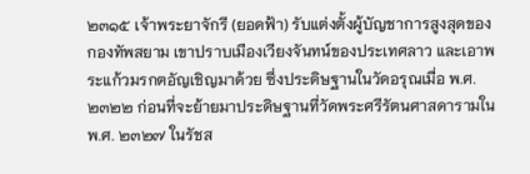๒๓๑๕ เจ้าพระยาจักรี (ยอดฟ้า) รับแต่งตั้งผู้บัญชาการสูงสุดของกองทัพสยาม เขาปราบเมืองเวียงจันทน์ของประเทศลาว และเอาพระแก้วมรกตอัญเชิญมาด้วย ซึ่งประดิษฐานในวัดอรุณเมื่อ พ.ศ. ๒๓๒๒ ก่อนที่จะย้ายมาประดิษฐานที่วัดพระศรีรัตนศาสดารามใน พ.ศ. ๒๓๒๗ ในรัชส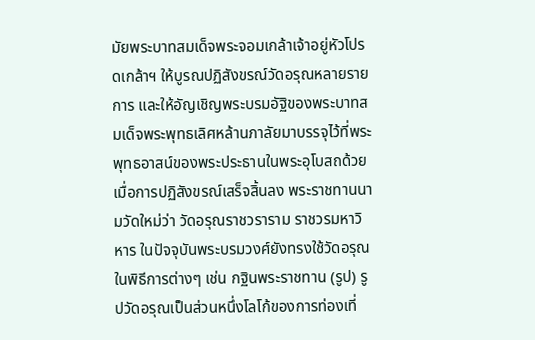มัยพระบาทสมเด็จพระจอมเกล้าเจ้าอยู่หัวโปรดเกล้าฯ ให้บูรณปฏิสังขรณ์วัดอรุณหลายรายการ และให้อัญเชิญพระบรมอัฐิของพระบาทสมเด็จพระพุทธเลิศหล้านภาลัยมาบรรจุไว้ที่พระพุทธอาสน์ของพระประธานในพระอุโบสถด้วย เมื่อการปฏิสังขรณ์เสร็จสิ้นลง พระราชทานนามวัดใหม่ว่า วัดอรุณราชวราราม ราชวรมหาวิหาร ในปัจจุบันพระบรมวงศ์ยังทรงใช้วัดอรุณในพิธีการต่างๆ เช่น กฐินพระราชทาน (รูป) รูปวัดอรุณเป็นส่วนหนึ่งโลโก้ของการท่องเที่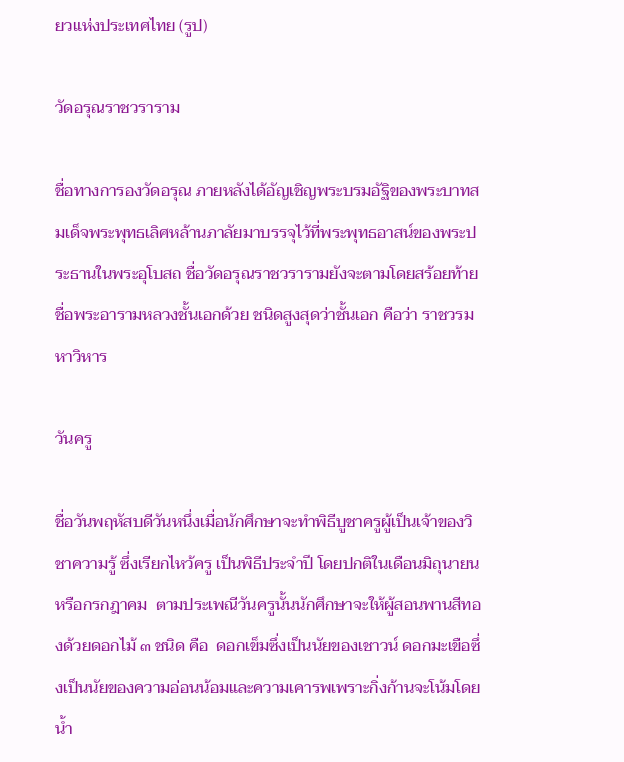ยวแห่งประเทศไทย (รูป)

วัดอรุณราชวราราม

ชื่อทางการองวัดอรุณ ภายหลังได้อัญเชิญพระบรมอัฐิของพระบาทสมเด็จพระพุทธเลิศหล้านภาลัยมาบรรจุไว้ที่พระพุทธอาสน์ของพระประธานในพระอุโบสถ ชื่อวัดอรุณราชวรารามยังจะตามโดยสร้อยท้ายชื่อพระอารามหลวงชั้นเอกด้วย ชนิดสูงสุดว่าชั้นเอก คือว่า ราชวรมหาวิหาร

วันครู

ชื่อวันพฤหัสบดีวันหนึ่งเมื่อนักศึกษาจะทำพิธีบูชาครูผู้เป็นเจ้าของวิชาความรู้ ซึ่งเรียกไหว้ครู เป็นพิธีประจำปี โดยปกติในเดือนมิถุนายนหรือกรกฎาคม  ตามประเพณีวันครูนั้นนักศึกษาจะให้ผู้สอนพานสีทองด้วยดอกไม้ ๓ ชนิด คือ  ดอกเข็มซึ่งเป็นนัยของเชาวน์ ดอกมะเขือซึ่งเป็นนัยของความอ่อนน้อมและความเคารพเพราะกิ่งก้านจะโน้มโดยน้ำ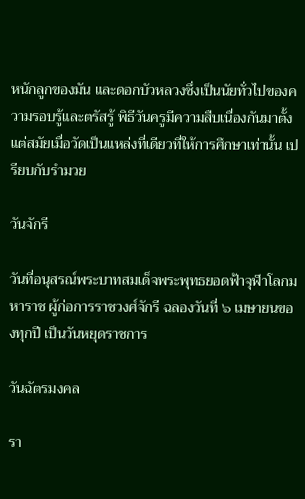หนักลูกของมัน และดอกบัวหลวงซึ่งเป็นนัยทั่วไปของความรอบรู้และตรัสรู้ พิธีวันครูมีความสืบเนื่องกันมาตั้งแต่สมัยเมื่อวัดเป็นแหล่งที่เดียวที่ให้การศึกษาเท่านั้น เปรียบกับรำมวย

วันจักรี

วันที่อนุสรณ์พระบาทสมเด็จพระพุทธยอดฟ้าจุฬาโลกมหาราช ผู้ก่อการราชวงศ์จักรี ฉลองวันที่ ๖ เมษายนของทุกปี เป็นวันหยุดราชการ

วันฉัตรมงคล

รา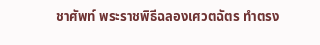ชาศัพท์ พระราชพิธีฉลองเศวตฉัตร ทำตรง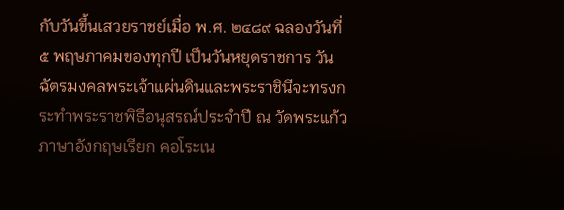กับวันขึ้นเสวยราชย์เมื่อ พ.ศ. ๒๔๘๙ ฉลองวันที่ ๕ พฤษภาคมของทุกปี เป็นวันหยุดราชการ วันฉัตรมงคลพระเจ้าแผ่นดินและพระราชินีจะทรงกระทำพระราชพิธีอนุสรณ์ประจำปี ณ วัดพระแก้ว ภาษาอังกฤษเรียก คอโระเน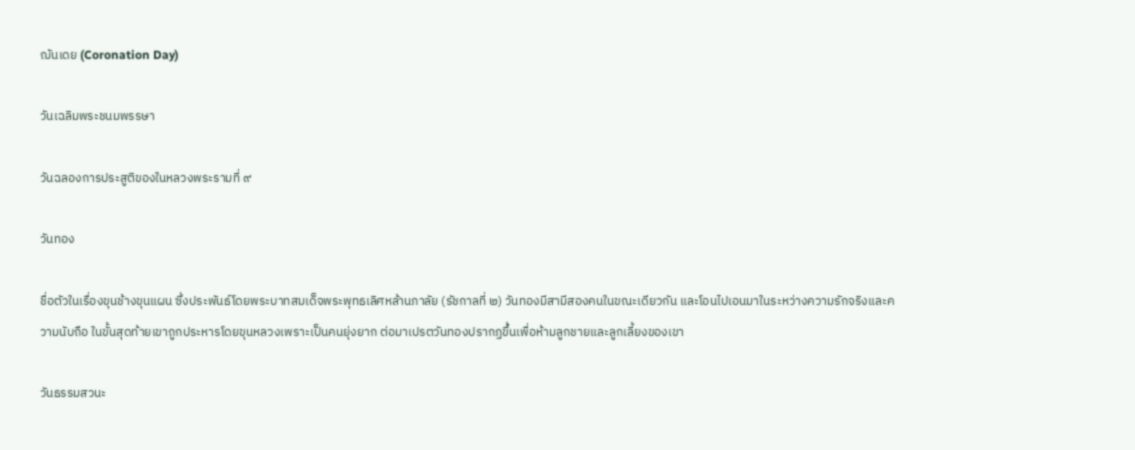ฌันเดย (Coronation Day)

วันเฉลิมพระชนมพรรษา

วันฉลองการประสูติของในหลวงพระรามที่ ๙

วันทอง

ชื่อตัวในเรื่องขุนช้างขุนแผน ซึ่งประพันธ์โดยพระบาทสมเด็จพระพุทธเลิศหล้านภาลัย (รัชกาลที่ ๒) วันทองมีสามีสองคนในขณะเดียวกัน และโอนไปเอนมาในระหว่างความรักจริงและความนับถือ ในขั้นสุดท้ายเขาถูกประหารโดยขุนหลวงเพราะเป็นคนยุ่งยาก ต่อมาเปรตวันทองปรากฏขึ้นเพื่อห้ามลูกชายและลูกเลี้ยงของเขา

วันธรรมสวนะ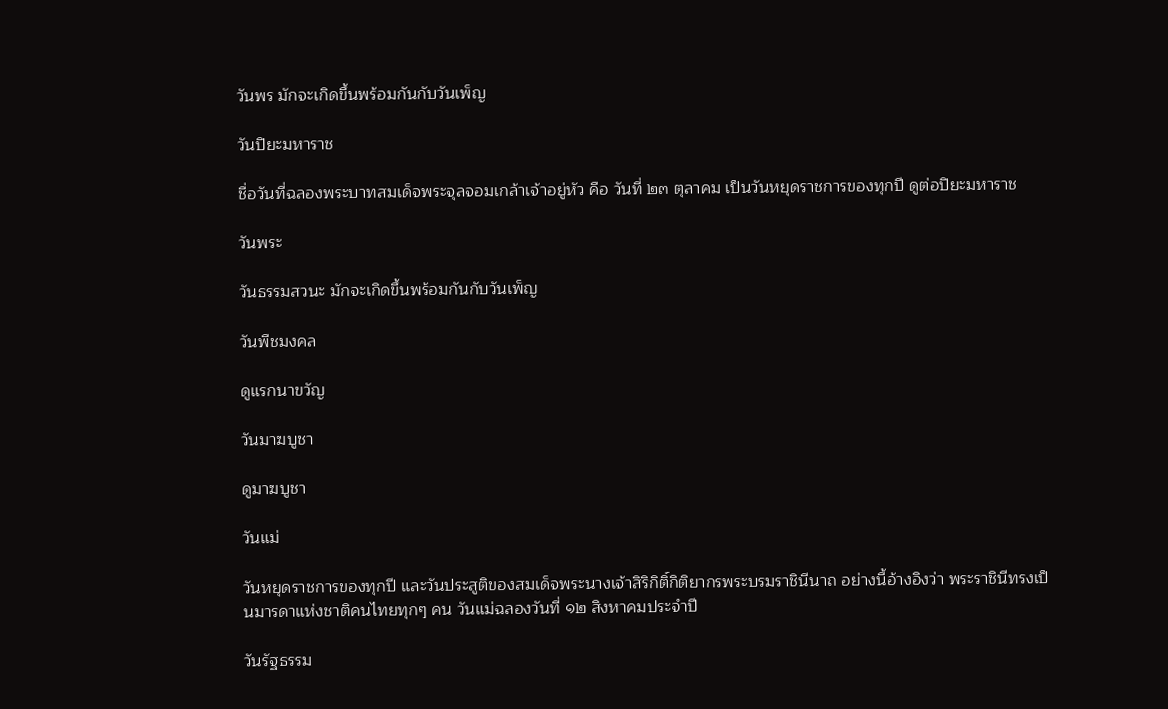วันพร มักจะเกิดขึ้นพร้อมกันกับวันเพ็ญ

วันปิยะมหาราช

ชื่อวันที่ฉลองพระบาทสมเด็จพระจุลจอมเกล้าเจ้าอยู่หัว คือ วันที่ ๒๓ ตุลาคม เป็นวันหยุดราชการของทุกปี ดูต่อปิยะมหาราช

วันพระ

วันธรรมสวนะ มักจะเกิดขึ้นพร้อมกันกับวันเพ็ญ

วันพืชมงคล

ดูแรกนาขวัญ

วันมาฆบูชา

ดูมาฆบูชา

วันแม่

วันหยุดราชการของทุกปี และวันประสูติของสมเด็จพระนางเจ้าสิริกิติ์กิติยากรพระบรมราชินีนาถ อย่างนี้อ้างอิงว่า พระราชินีทรงเป็นมารดาแห่งชาติคนไทยทุกๆ คน วันแม่ฉลองวันที่ ๑๒ สิงหาคมประจำปี

วันรัฐธรรม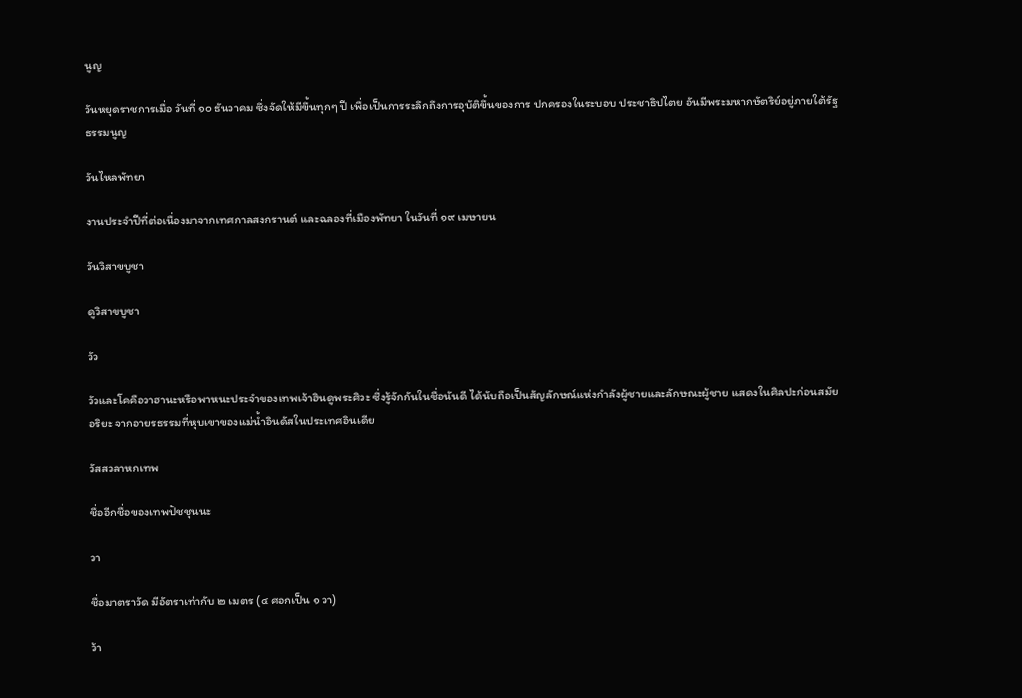นูญ

วันหยุดราชการเมื่อ วันที่ ๑๐ ธันวาคม ซึ่งจัดให้มีขึ้นทุกๆ ปี เพื่อเป็นการระลึกถึงการอุบัติขึ้นของการ ปกครองในระบอบ ประชาธิปไตย อันมีพระมหากษัตริย์อยู่ภายใต้รัฐธรรมนูญ

วันไหลพัทยา

งานประจำปีที่ต่อเนื่องมาจากเทศกาลสงกรานต์ และฉลองที่เมืองพัทยา ในวันที่ ๑๙ เมษายน

วันวิสาขบูชา

ดูวิสาขบูชา

วัว

วัวและโคคือวาฮานะหรือพาหนะประจำของเทพเจ้าฮินดูพระศิวะ ซึ่งรู้จักกันในชื่อนันดี ได้นับถือเป็นสัญลักษณ์แห่งกำลังผู้ชายและลักษณะผู้ชาย แสดงในศิลปะก่อนสมัยอริยะ จากอายรธรรมที่หุบเขาของแม่น้ำอินดัสในประเทศอินเดีย

วัสสวลาหกเทพ

ชื่ออีกชื่อของเทพปัชชุนนะ

วา

ชื่อมาตราวัด มีอัตราเท่ากับ ๒ เมตร (๔ ศอกเป็น ๑ วา)

ว้า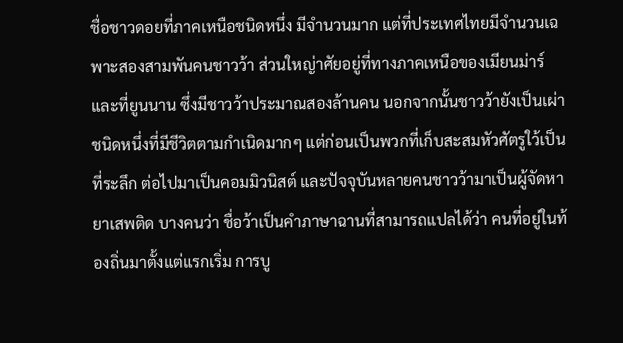ชื่อชาวดอยที่ภาคเหนือชนิดหนึ่ง มีจำนวนมาก แต่ที่ประเทศไทยมีจำนวนเฉพาะสองสามพันคนชาวว้า ส่วนใหญ่าศัยอยู่ที่ทางภาคเหนือของเมียนม่าร์และที่ยูนนาน ซึ่งมีชาวว้าประมาณสองล้านคน นอกจากนั้นชาวว้ายังเป็นเผ่าชนิดหนึ่งที่มีชีวิตตามกำเนิดมากๆ แต่ก่อนเป็นพวกที่เก็บสะสมหัวศัตรูใว้เป็นที่ระลึก ต่อไปมาเป็นคอมมิวนิสต์ และปัจจุบันหลายคนชาวว้ามาเป็นผู้จัดหายาเสพติด บางคนว่า ชื่อว้าเป็นคำภาษาฉานที่สามารถแปลได้ว่า คนที่อยู่ในท้องถิ่นมาตั้งแต่แรกเริ่ม การบู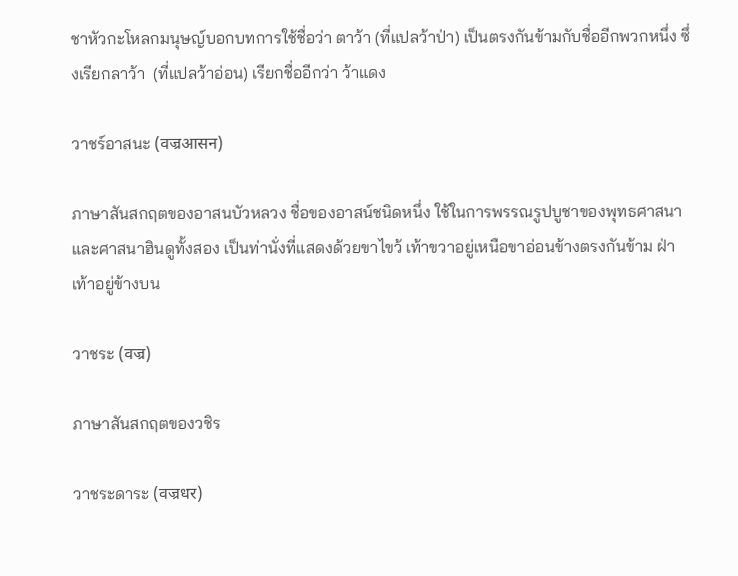ชาหัวกะโหลกมนุษญ์บอกบทการใช้ชื่อว่า ตาว้า (ที่แปลว้าป่า) เป็นตรงกันข้ามกับชื่ออีกพวกหนึ่ง ซึ่งเรียกลาว้า  (ที่แปลว้าอ่อน) เรียกชื่ออีกว่า ว้าแดง

วาชร์อาสนะ (वज्रआसन)

ภาษาสันสกฤตของอาสนบัวหลวง ชื่อของอาสน์ชนิดหนึ่ง ใช้ในการพรรณรูปบูชาของพุทธศาสนาและศาสนาฮินดูทั้งสอง เป็นท่านั่งที่แสดงด้วยขาไขว้ เท้าขวาอยู่เหนือขาอ่อนข้างตรงกันข้าม ฝ่าเท้าอยู่ข้างบน

วาชระ (वज्र)

ภาษาสันสกฤตของวชิร

วาชระดาระ (वज्रधर)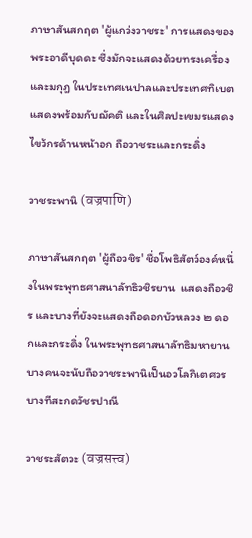ภาษาสันสกฤต 'ผู้แกว่งวาชระ' การแสดงของพระอาดีบุดดะ ซึ่งมักจะแสดงด้วยทรงเครื่องและมกุฎ ในประเทศเนปาลและประเทศทิเบตแสดงพร้อมกับฌัคติ และในศิลปะเขมรแสดงไขว้กรด้านหน้าอก ถือวาชระและกระดิ่ง

วาชระพานิ (वज्रपाणि)

ภาษาสันสกฤต 'ผู้ถือวชิร' ชื่อโพธิสัตว์องค์หนึ่งในพระพุทธศาสนาลัทธิวชิรยาน  แสดงถือวชิร และบางที่ยังจะแสดงถือดอกบัวหลวง ๒ ดอกและกระดิ่ง ในพระพุทธศาสนาลัทธิมหายานบางคนจะนับถือวาชระพานิเป็นอวโลกิเตศวร บางทีสะกดวัชรปาณี

วาชระสัตวะ (वज्रसत्त्व)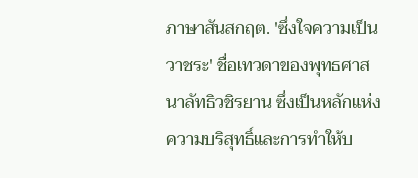ภาษาสันสกฤต. 'ซึ่งใจความเป็นวาชระ' ชื่อเทวดาของพุทธศาสนาลัทธิวชิรยาน ซึ่งเป็นหลักแห่งความบริสุทธิ์และการทำให้บ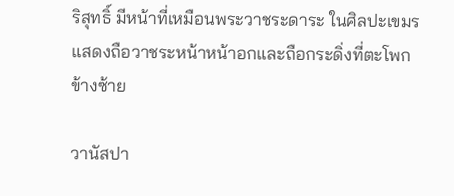ริสุทธิ์ มีหน้าที่เหมือนพระวาชระดาระ ในศิลปะเขมรแสดงถือวาชระหน้าหน้าอกและถือกระดิ่งที่ตะโพกข้างซ้าย

วานัสปา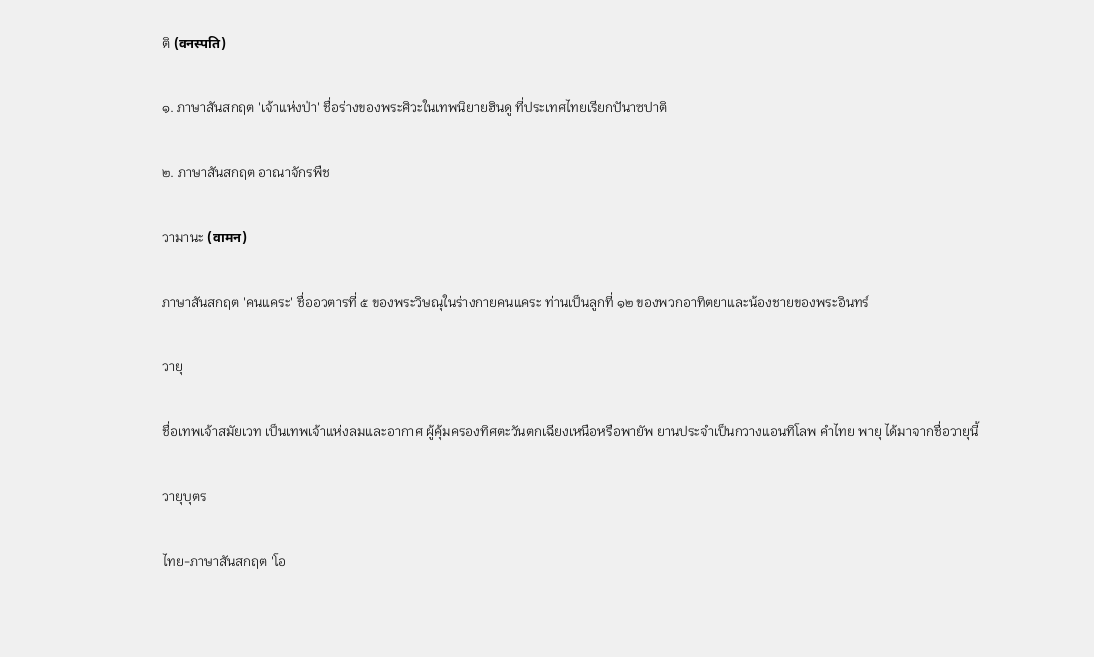ติ (वनस्पति)

๑. ภาษาสันสกฤต 'เจ้าแห่งป่า' ชื่อร่างของพระศิวะในเทพนิยายฮินดู ที่ประเทศไทยเรียกปันาซปาติ

๒. ภาษาสันสกฤต อาณาจักรพืช

วามานะ (वामन)

ภาษาสันสกฤต 'คนแคระ' ชื่ออวตารที่ ๕ ของพระวิษณุในร่างกายคนแคระ ท่านเป็นลูกที่ ๑๒ ของพวกอาทิตยาและน้องชายของพระอินทร์

วายุ

ชื่อเทพเจ้าสมัยเวท เป็นเทพเจ้าแห่งลมและอากาศ ผู้คุ้มครองทิศตะวันตกเฉียงเหนือหรือพายัพ ยานประจำเป็นกวางแอนทิโลพ คำไทย พายุ ได้มาจากชื่อวายุนี้

วายุบุตร

ไทย-ภาษาสันสกฤต 'โอ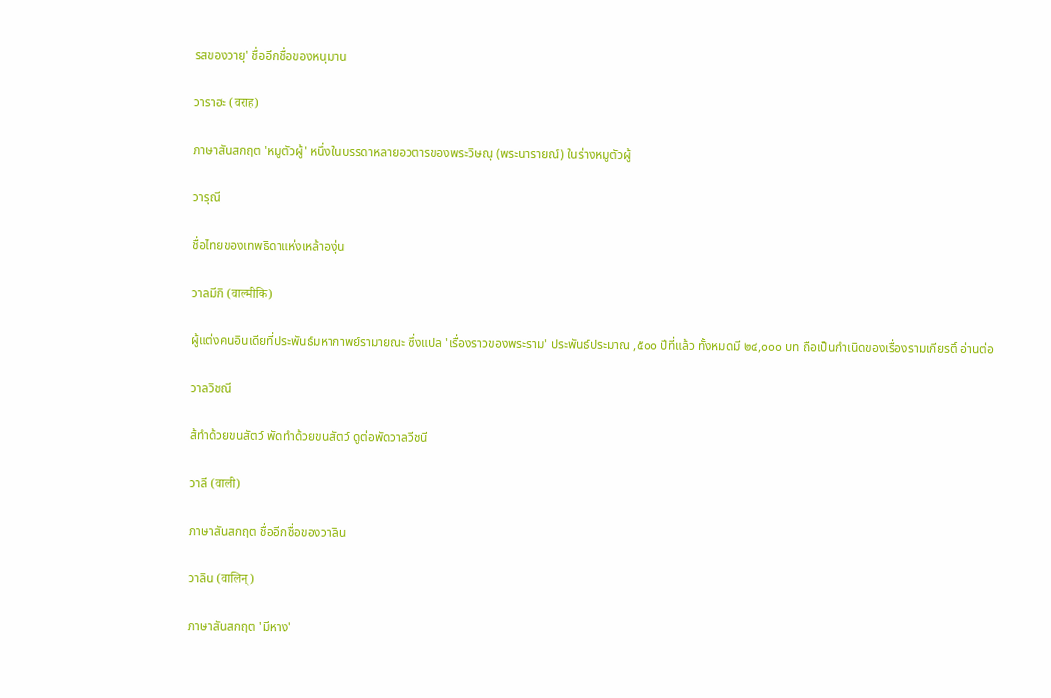รสของวายุ' ชื่ออีกชื่อของหนุมาน

วาราฮะ (वराह)

ภาษาสันสกฤต 'หมูตัวผู้' หนึ่งในบรรดาหลายอวตารของพระวิษณุ (พระนารายณ์) ในร่างหมูตัวผู้

วารุณี

ชื่อไทยของเทพธิดาแห่งเหล้าองุ่น

วาลมีกิ (वाल्मीकि)

ผู้แต่งคนอินเดียที่ประพันธ์มหากาพย์รามายณะ ซึ่งแปล 'เรื่องราวของพระราม' ประพันธ์ประมาณ ,๕๐๐ ปีที่แล้ว ทั้งหมดมี ๒๔,๐๐๐ บท ถือเป็นกำเนิดของเรื่องรามเกียรติ์ อ่านต่อ

วาลวิชณี

ส้ทำด้วยขนสัตว์ พัดทำด้วยขนสัตว์ ดูต่อพัดวาลวีชนี

วาลี (वाली)

ภาษาสันสกฤต ชื่ออีกชื่อของวาลิน

วาลิน (वालिन्)

ภาษาสันสกฤต 'มีหาง'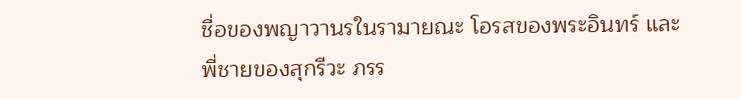ชื่อของพญาวานรในรามายณะ โอรสของพระอินทร์ และ พี่ชายของสุกรีวะ ภรร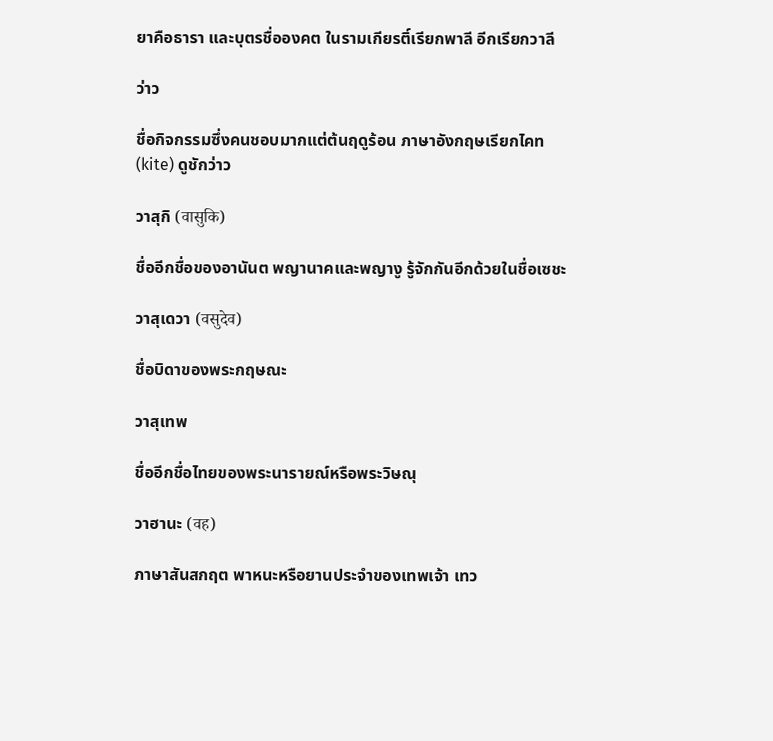ยาคือธารา และบุตรชื่อองคต ในรามเกียรติ์เรียกพาลี อีกเรียกวาลี

ว่าว

ชื่อกิจกรรมซึ่งคนชอบมากแต่ต้นฤดูร้อน ภาษาอังกฤษเรียกไคท (kite) ดูชักว่าว

วาสุกิ (वासुकि)

ชื่ออีกชื่อของอานันต พญานาคและพญางู รู้จักกันอีกด้วยในชื่อเซชะ

วาสุเดวา (वसुदेव)

ชื่อบิดาของพระกฤษณะ

วาสุเทพ

ชื่ออีกชื่อไทยของพระนารายณ์หรือพระวิษณุ

วาฮานะ (वह)

ภาษาสันสกฤต พาหนะหรือยานประจำของเทพเจ้า เทว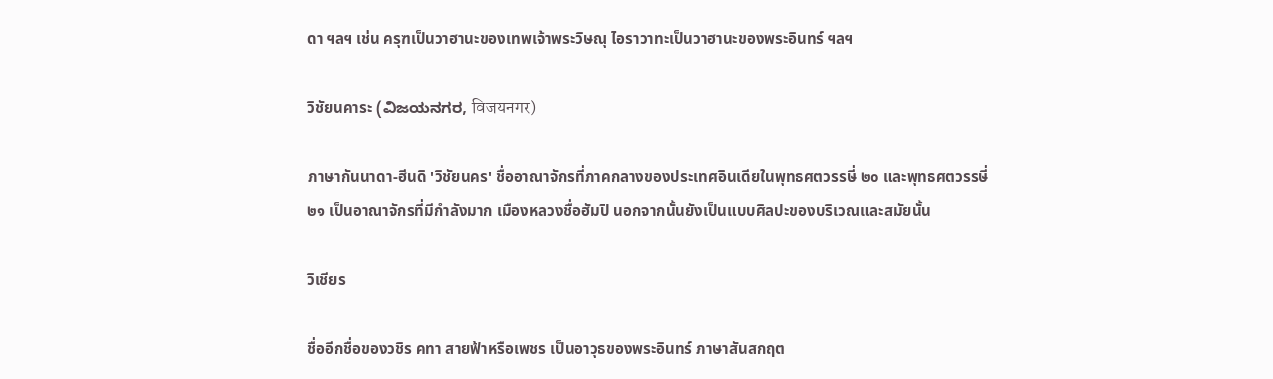ดา ฯลฯ เช่น ครุฑเป็นวาฮานะของเทพเจ้าพระวิษณุ ไอราวาทะเป็นวาฮานะของพระอินทร์ ฯลฯ

วิชัยนคาระ (ವಿಜಯನಗರ, विजयनगर)

ภาษากันนาดา-ฮีนดิ 'วิชัยนคร' ชื่ออาณาจักรที่ภาคกลางของประเทศอินเดียในพุทธศตวรรษี่ ๒๐ และพุทธศตวรรษี่ ๒๑ เป็นอาณาจักรที่มีกำลังมาก เมืองหลวงชื่อฮัมปิ นอกจากนั้นยังเป็นแบบศิลปะของบริเวณและสมัยนั้น

วิเชียร

ชื่ออีกชื่อของวชิร คทา สายฟ้าหรือเพชร เป็นอาวุธของพระอินทร์ ภาษาสันสกฤต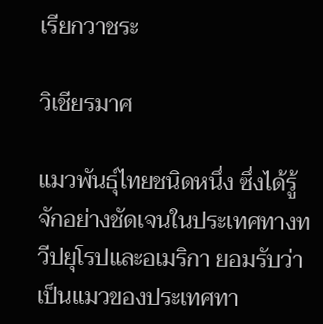เรียกวาชระ

วิเชียรมาศ

แมวพันธุ์ไทยชนิดหนึ่ง ซึ่งได้รู้จักอย่างชัดเจนในประเทศทางทวีปยุโรปและอเมริกา ยอมรับว่า เป็นแมวของประเทศทา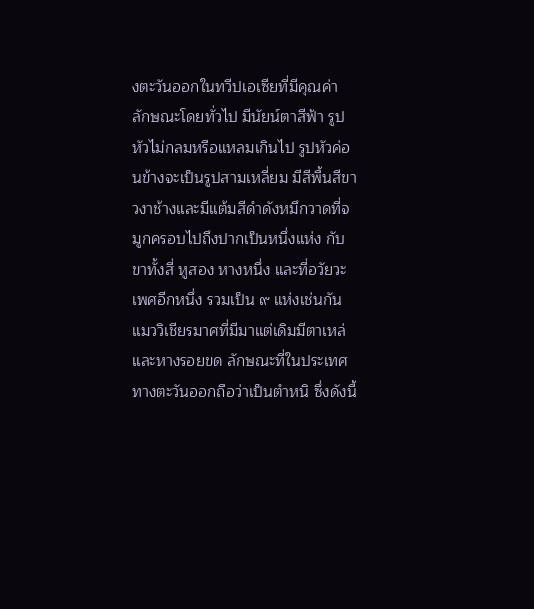งตะวันออกในทวีปเอเซียที่มีคุณค่า ลักษณะโดยทั่วไป มีนัยน์ตาสีฟ้า รูปหัวไม่กลมหรือแหลมเกินไป รูปหัวค่อนข้างจะเป็นรูปสามเหลี่ยม มีสีพื้นสีขาวงาช้างและมีแต้มสีดำดังหมึกวาดที่จมูกครอบไปถึงปากเป็นหนึ่งแห่ง กับขาทั้งสี่ หูสอง หางหนึ่ง และที่อวัยวะเพศอีกหนึ่ง รวมเป็น ๙ แห่งเช่นกัน แมววิเชียรมาศที่มีมาแต่เดิมมีตาเหล่และหางรอยขด ลักษณะที่ในประเทศทางตะวันออกถือว่าเป็นตำหนิ ซึ่งดังนี้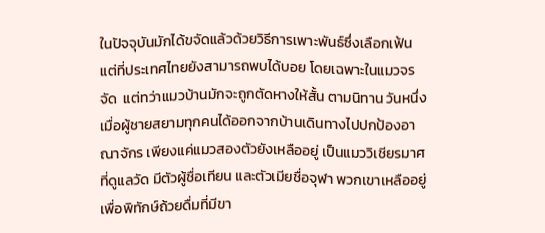ในปัจจุบันมักได้ขจัดแล้วด้วยวิธีการเพาะพันธ์ซึ่งเลือกเฟ้น แต่ที่ประเทศไทยยังสามารถพบได้บอย โดยเฉพาะในแมวจรจัด  แต่ทว่าแมวบ้านมักจะถูกตัดหางให้สั้น ตามนิทาน วันหนึ่ง เมื่อผู้ชายสยามทุกคนได้ออกจากบ้านเดินทางไปปกป้องอาณาจักร เพียงแค่แมวสองตัวยังเหลืออยู่ เป็นแมววิเชียรมาศที่ดูแลวัด มีตัวผู้ชื่อเทียน และตัวเมียชื่อจุฬา พวกเขาเหลืออยู่เพื่อพิทักษ์ถ้วยดื่มที่มีขา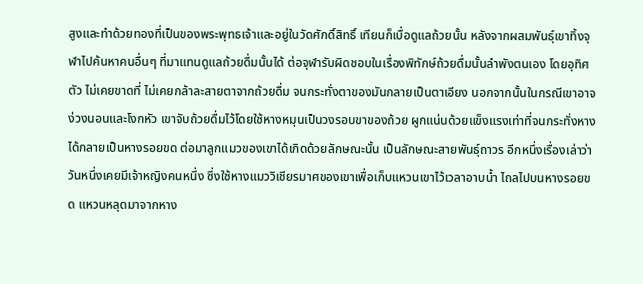สูงและทำด้วยทองที่เป็นของพระพุทธเจ้าและอยู่ในวัดศักดิ์สิทธิ์ เทียนก็เบื่อดูแลถ้วยนั้น หลังจากผสมพันธุ์เขาทิ้งจุฬาไปค้นหาคนอื่นๆ ที่มาแทนดูแลถ้วยดื่มนั้นได้ ต่อจุฬารับผิดชอบในเรื่องพิทักษ์ถ้วยดื่มนั้นลำพังตนเอง โดยอุทิศตัว ไม่เคยขาดที่ ไม่เคยกล้าละสายตาจากถ้วยดื่ม จนกระทั่งตาของมันกลายเป็นตาเอียง นอกจากนั้นในกรณีเขาอาจง่วงนอนและโงกหัว เขาจับถ้วยดื่มไว้โดยใช้หางหมุนเป็นวงรอบขาของถ้วย ผูกแน่นด้วยแข็งแรงเท่าที่จนกระทั่งหางได้กลายเป็นหางรอยขด ต่อมาลูกแมวของเขาได้เกิดด้วยลักษณะนั้น เป็นลักษณะสายพันธุ์ถาวร อีกหนึ่งเรื่องเล่าว่า วันหนึ่งเคยมีเจ้าหญิงคนหนึ่ง ซึ่งใช้หางแมววิเชียรมาศของเขาเพื่อเก็บแหวนเขาไว้เวลาอาบน้ำ ไถลไปบนหางรอยขด แหวนหลุดมาจากหาง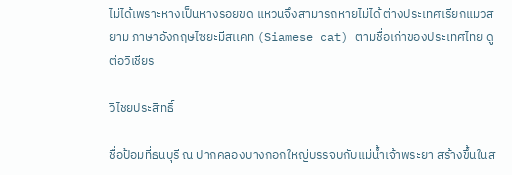ไม่ได้เพราะหางเป็นหางรอยขด แหวนจึงสามารถหายไม่ได้ ต่างประเทศเรียกแมวสยาม ภาษาอังกฤษไซยะมีสเเคท (Siamese cat) ตามชื่อเก่าของประเทศไทย ดูต่อวิเชียร

วิไชยประสิทธิ์

ชื่อป้อมที่ธนบุรี ณ ปากคลองบางกอกใหญ่บรรจบกับแม่น้ำเจ้าพระยา สร้างขึ้นในส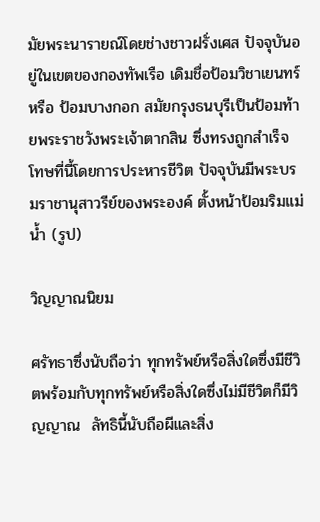มัยพระนารายณ์โดยช่างชาวฝรั่งเศส ปัจจุบันอยู่ในเขตของกองทัพเรือ เดิมชื่อป้อมวิชาเยนทร์ หรือ ป้อมบางกอก สมัยกรุงธนบุรีเป็นป้อมท้ายพระราชวังพระเจ้าตากสิน ซึ่งทรงถูกสำเร็จโทษที่นี้โดยการประหารชีวิต ปัจจุบันมีพระบรมราชานุสาวรีย์ของพระองค์ ตั้งหน้าป้อมริมแม่น้ำ (รูป)

วิญญาณนิยม

ศรัทธาซึ่งนับถือว่า ทุกทรัพย์หรือสิ่งใดซึ่งมีชีวิตพร้อมกับทุกทรัพย์หรือสิ่งใดซึ่งไม่มีชีวิตก็มีวิญญาณ  ลัทธินี้นับถือผีและสิ่ง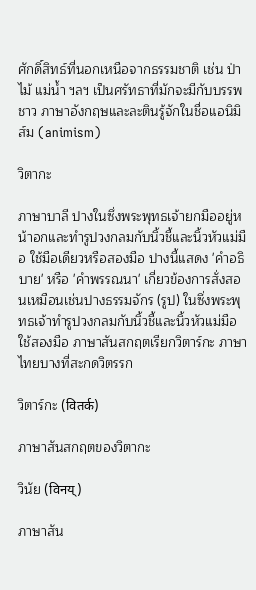ศักดิ์สิทธ์ที่นอกเหนือจากธรรมชาติ เช่น ป่าไม้ แม่น้ำ ฯลฯ เป็นศรัทธาที่มักจะมีกับบรรพชาว ภาษาอังกฤษและละตินรู้จักในชื่อแอนิมิส์ม (animism)

วิตากะ

ภาษาบาลี ปางในซึ่งพระพุทธเจ้ายกมืออยู่หน้าอกและทำรูปวงกลมกับนิ้วชี้และนิ้วหัวแม่มือ ใช้มือเดียวหรือสองมือ ปางนี้แสดง 'คำอธิบาย' หรือ 'คำพรรณนา' เกี่ยวข้องการสั่งสอนเหมือนเช่นปางธรรมจักร (รูป) ในซึ่งพระพุทธเจ้าทำรูปวงกลมกับนิ้วชี้และนิ้วหัวแม่มือใช้สองมือ ภาษาสันสกฤตเรียกวิตาร์กะ ภาษาไทยบางที่สะกดวิตรรก

วิตาร์กะ (वितर्क)

ภาษาสันสกฤตของวิตากะ

วินัย (विनय्)

ภาษาสัน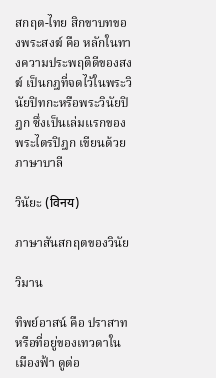สกฤต-ไทย สิกขาบทของพระสงฆ์ คือ หลักในทางความประพฤติดีของสงฆ์ เป็นกฎที่จดไว้ในพระวินัยปิทกะหรือพระวินัยปิฎก ซึ่งเป็นเล่มแรกของพระไตรปิฎก เขียนด้วยภาษาบาลี

วินัยะ (विनय)

ภาษาสันสกฤตของวินัย

วิมาน

ทิพย์อาสน์ คือ ปราสาทหรือที่อยู่ของเทวดาในเมืองฟ้า ดูต่อ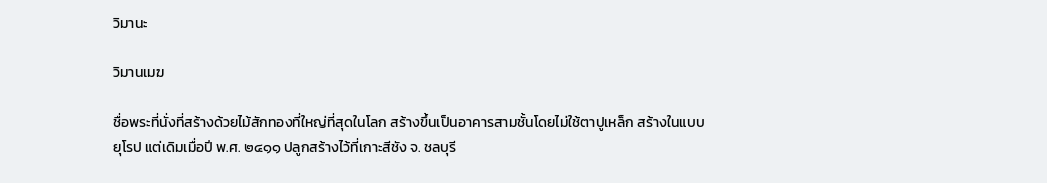วิมานะ

วิมานเมฆ

ชื่อพระที่นั่งที่สร้างด้วยไม้สักทองที่ใหญ่ที่สุดในโลก สร้างขึ้นเป็นอาคารสามชั้นโดยไม่ใช้ตาปูเหล็ก สร้างในแบบยุโรป แต่เดิมเมื่อปี พ.ศ. ๒๔๑๑ ปลูกสร้างไว้ที่เกาะสีชัง จ. ชลบุรี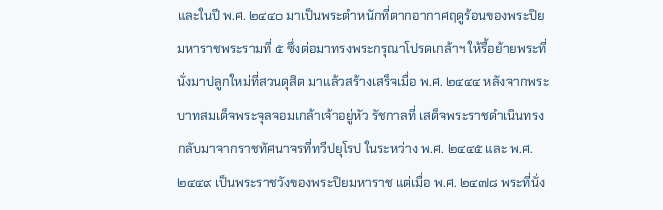และในปี พ.ศ. ๒๔๔๐ มาเป็นพระตำหนักที่ตากอากาศฤดูร้อนของพระปิยมหาราชพระรามที่ ๕ ซึ่งต่อมาทรงพระกรุณาโปรดเกล้าฯ ให้รื้อย้ายพระที่นั่งมาปลูกใหม่ที่สวนดุสิต มาแล้วสร้างเสร็จเมื่อ พ.ศ. ๒๔๔๔ หลังจากพระบาทสมเด็จพระจุลจอมเกล้าเจ้าอยู่หัว รัชกาลที่ เสด็จพระราชดำเนินทรงกลับมาจากราชทัศนาจรที่ทวีปยุโรป ในระหว่าง พ.ศ. ๒๔๔๕ และ พ.ศ. ๒๔๔๙ เป็นพระราชวังของพระปิยมหาราช แต่เมื่อ พ.ศ. ๒๔๗๘ พระที่นั่ง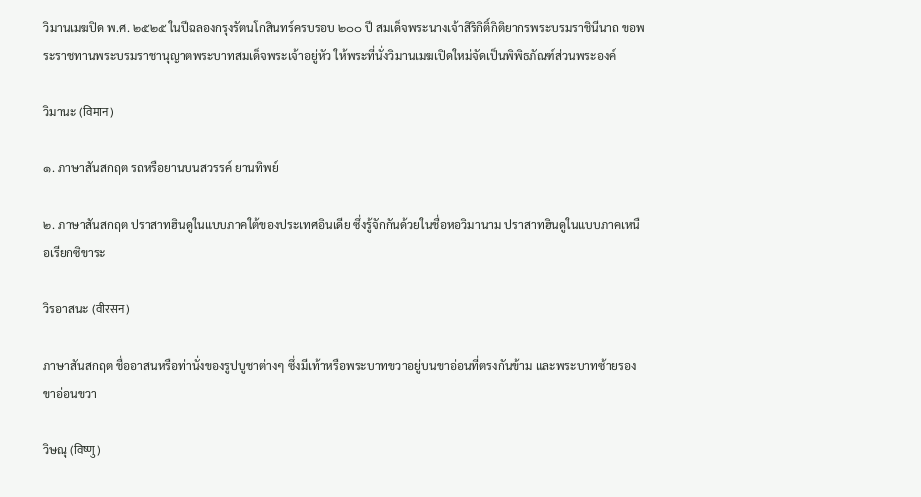วิมานเมฆปิด พ.ศ. ๒๕๒๕ ในปีฉลองกรุงรัตนโกสินทร์ครบรอบ ๒๐๐ ปี สมเด็จพระนางเจ้าสิริกิติ์กิติยากรพระบรมราชินีนาถ ขอพระราชทานพระบรมราชานุญาตพระบาทสมเด็จพระเจ้าอยู่หัว ให้พระที่นั่งวิมานเมฆเปิดใหม่จัดเป็นพิพิธภัณฑ์ส่วนพระองค์

วิมานะ (विमान)

๑. ภาษาสันสกฤต รถหรือยานบนสวรรค์ ยานทิพย์

๒. ภาษาสันสกฤต ปราสาทฮินดูในแบบภาคใต้ของประเทศอินเดีย ซึ่งรู้จักกันด้วยในชื่อหอวิมานาม ปราสาทฮินดูในแบบภาคเหนือเรียกซิขาระ

วิรอาสนะ (वीरसन)

ภาษาสันสกฤต ชื่ออาสนหรือท่านั่งของรูปบูชาต่างๆ ซึ่งมีเท้าหรือพระบาทขวาอยู่บนขาอ่อนที่ตรงกันข้าม และพระบาทซ้ายรองขาอ่อนขวา

วิษณุ (विष्णु)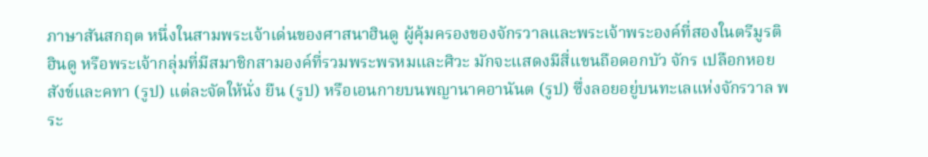ภาษาสันสกฤต หนึ่งในสามพระเจ้าเด่นของศาสนาฮินดู ผู้คุ้มครองของจักรวาลและพระเจ้าพระองค์ที่สองในตรีมูรติฮินดู หรือพระเจ้ากลุ่มที่มีสมาชิกสามองค์ที่รวมพระพรหมและศิวะ มักจะแสดงมีสี่แขนถือดอกบัว จักร เปลือกหอยสังข์และคทา (รูป) แต่ละจัดให้นั่ง ยืน (รูป) หรือเอนกายบนพญานาคอานันต (รูป) ซึ่งลอยอยู่บนทะเลแห่งจักรวาล พระ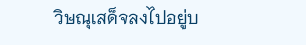วิษณุเสด็จลงไปอยู่บ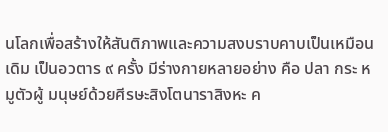นโลกเพื่อสร้างให้สันติภาพและความสงบราบคาบเป็นเหมือนเดิม เป็นอวตาร ๙ ครั้ง มีร่างกายหลายอย่าง คือ ปลา กระ หมูตัวผู้ มนุษย์ด้วยศีรษะสิงโตนาราสิงหะ ค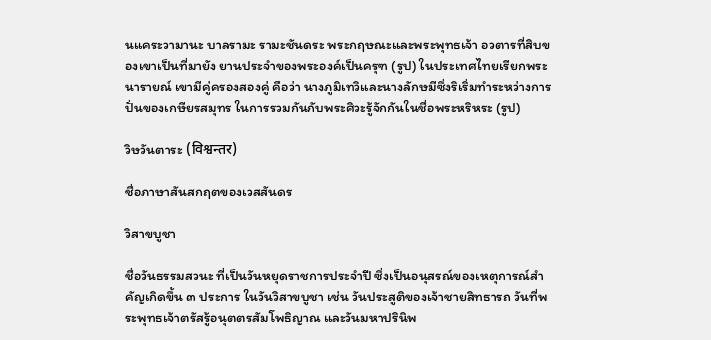นแคระวามานะ บาลรามะ รามะชันดระ พระกฤษณะและพระพุทธเจ้า อวตารที่สิบของเขาเป็นที่มายัง ยานประจำของพระองค์เป็นครุฑ (รูป) ในประเทศไทยเรียกพระนารายณ์ เขามีคู่ครองสองคู่ คือว่า นางภูมิเทวิและนางลักษมีซึ่งริเริ่มทำระหว่างการปั่นของเกษียรสมุทร ในการรวมกันกับพระศิวะรู้จักกันในชื่อพระหริหระ (รูป)

วิษวันตาระ (विश्वन्तर)

ชื่อภาษาสันสกฤตของเวสสันดร

วิสาขบูชา

ชื่อวันธรรมสวนะ ที่เป็นวันหยุดราชการประจำปี ซึ่งเป็นอนุสรณ์ของเหตุการณ์สำคัญเกิดขึ้น ๓ ประการ ในวันวิสาขบูชา เช่น วันประสูติของเจ้าชายสิทธารถ วันที่พระพุทธเจ้าตรัสรู้อนุตตรสัมโพธิญาณ และวันมหาปรินิพ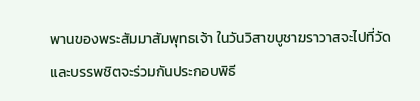พานของพระสัมมาสัมพุทธเจ้า ในวันวิสาขบูชาฆราวาสจะไปที่วัดและบรรพชิตจะร่วมกันประกอบพิธี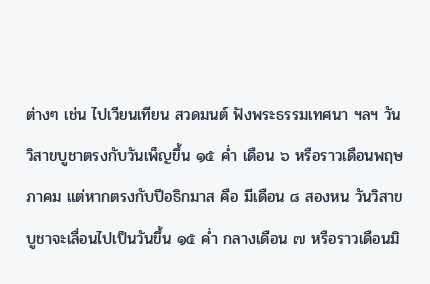ต่างๆ เช่น ไปเวียนเทียน สวดมนต์ ฟังพระธรรมเทศนา ฯลฯ วันวิสาขบูชาตรงกับวันเพ็ญขึ้น ๑๕ ค่ำ เดือน ๖ หรือราวเดือนพฤษภาคม แต่หากตรงกับปีอธิกมาส คือ มีเดือน ๘ สองหน วันวิสาขบูชาจะเลื่อนไปเป็นวันขึ้น ๑๕ ค่ำ กลางเดือน ๗ หรือราวเดือนมิ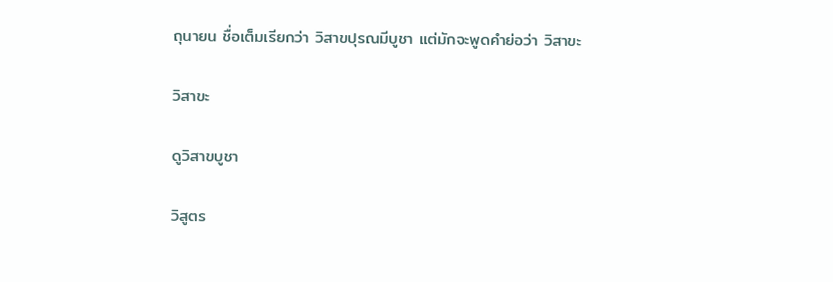ถุนายน ชื่อเต็มเรียกว่า วิสาขปุรณมีบูชา แต่มักจะพูดคำย่อว่า วิสาขะ

วิสาขะ

ดูวิสาขบูชา

วิสูตร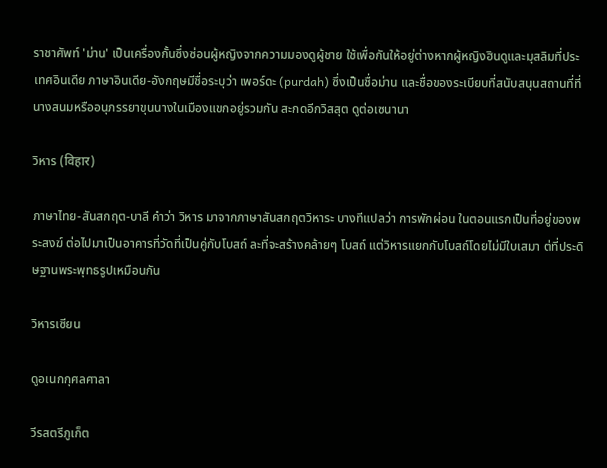ราชาศัพท์ 'ม่าน' เป็นเครื่องกั้นซึ่งซ่อนผู้หญิงจากความมองดูผู้ชาย ใช้เพื่อกันให้อยู่ต่างหากผู้หญิงฮินดูและมุสลิมที่ประเทศอินเดีย ภาษาอินเดีย-อังกฤษมีชื่อระบุว่า เพอร์ดะ (purdah) ซึ่งเป็นชื่อม่าน และชื่อของระเบียบที่สนับสนุนสถานที่ที่นางสนมหรืออนุภรรยาขุนนางในเมืองแขกอยู่รวมกัน สะกดอีกวิสสุต ดูต่อเซนานา

วิหาร (विहार)

ภาษาไทย-สันสกฤต-บาลี คำว่า วิหาร มาจากภาษาสันสกฤตวิหาระ บางทีแปลว่า การพักผ่อน ในตอนแรกเป็นที่อยู่ของพระสงฆ์ ต่อไปมาเป็นอาคารที่วัดที่เป็นคู่กับโบสถ์ ละที่จะสร้างคล้ายๆ โบสถ์ แต่วิหารแยกกับโบสถ์โดยไม่มีใบเสมา ต่ที่ประดิษฐานพระพุทธรูปเหมือนกัน

วิหารเซียน

ดูอเนกกุศลศาลา

วีรสตรีภูเก็ต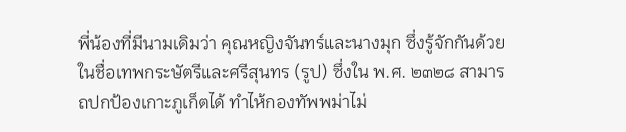พี่น้องที่มีนามเดิมว่า คุณหญิงจันทร์และนางมุก ซึ่งรู้จักกันด้วยในชื่อเทพกระษัตรีและศรีสุนทร (รูป) ซึ่งใน พ.ศ. ๒๓๒๘ สามารถปกป้องเกาะภูเก็ตได้ ทำไห้กองทัพพม่าไม่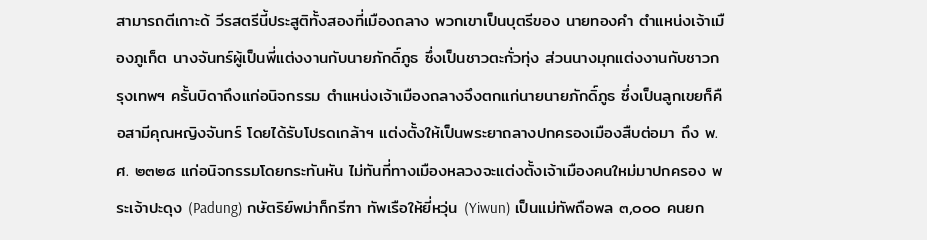สามารถตีเกาะด้ วีรสตรีนี้ประสูติทั้งสองที่เมืองถลาง พวกเขาเป็นบุตรีของ นายทองคำ ตำแหน่งเจ้าเมืองภูเก็ต นางจันทร์ผู้เป็นพี่แต่งงานกับนายภักดิ์ภูธ ซึ่งเป็นชาวตะกั่วทุ่ง ส่วนนางมุกแต่งงานกับชาวกรุงเทพฯ ครั้นบิดาถึงแก่อนิจกรรม ตำแหน่งเจ้าเมืองถลางจึงตกแก่นายนายภักดิ์ภูธ ซึ่งเป็นลูกเขยก็คือสามีคุณหญิงจันทร์ โดยได้รับโปรดเกล้าฯ แต่งตั้งให้เป็นพระยาถลางปกครองเมืองสืบต่อมา ถึง พ.ศ. ๒๓๒๘ แก่อนิจกรรมโดยกระทันหัน ไม่ทันที่ทางเมืองหลวงจะแต่งตั้งเจ้าเมืองคนใหม่มาปกครอง พระเจ้าปะดุง (Padung) กษัตริย์พม่าก็กรีฑา ทัพเรือให้ยี่หวุ่น (Yiwun) เป็นแม่ทัพถือพล ๓,๐๐๐ คนยก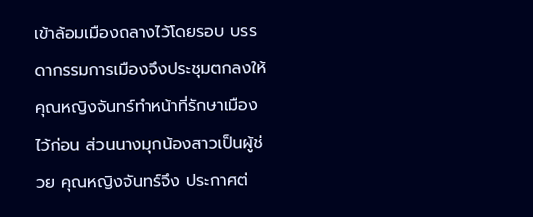เข้าล้อมเมืองถลางไว้โดยรอบ บรรดากรรมการเมืองจึงประชุมตกลงให้คุณหญิงจันทร์ทำหน้าที่รักษาเมืองไว้ก่อน ส่วนนางมุกน้องสาวเป็นผู้ช่วย คุณหญิงจันทร์จึง ประกาศต่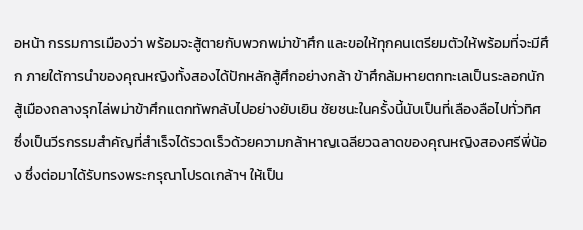อหน้า กรรมการเมืองว่า พร้อมจะสู้ตายกับพวกพม่าข้าศึก และขอให้ทุกคนเตรียมตัวให้พร้อมที่จะมีศึก ภายใต้การนำของคุณหญิงทั้งสองได้ปักหลักสู้ศึกอย่างกล้า ข้าศึกล้มหายตกทะเลเป็นระลอกนักสู้เมืองถลางรุกไล่พม่าข้าศึกแตกทัพกลับไปอย่างยับเยิน ชัยชนะในครั้งนี้นับเป็นที่เลืองลือไปทั่วทิศ ซึ่งเป็นวีรกรรมสำคัญที่สำเร็จได้รวดเร็วด้วยความกล้าหาญเฉลียวฉลาดของคุณหญิงสองศรีพี่น้อง ซึ่งต่อมาได้รับทรงพระกรุณาโปรดเกล้าฯ ให้เป็น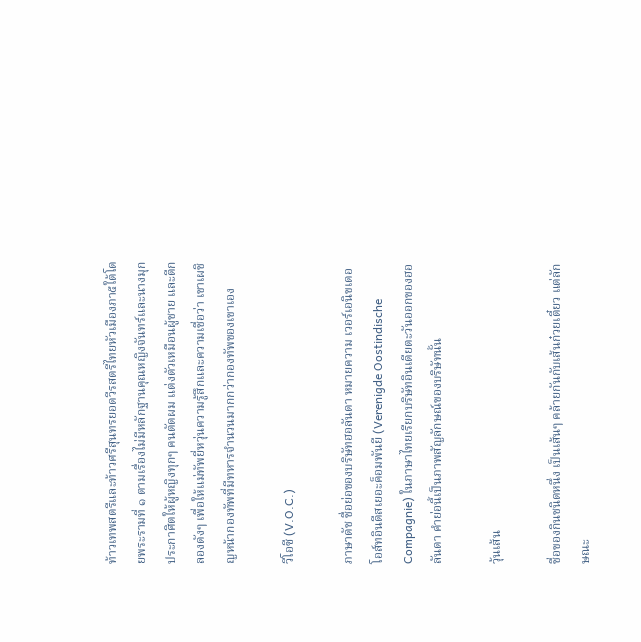ท้าวเทพสตรีและท้าวศรีสุนทรยอดวีรสตรีไทยหัวเมืองภา๕ใต้โดยพระรามที่ ๑ ตามเรื่องไม่มีหลักฐานคุณหญิงจันทร์และนางมุกประกาศิตให้ผู้หญิงทุกๆ คนตัดผม แต่งตัวเหมือนผู้ชาย และตีกลองดังๆ เพื่อให้แม่ทัพยี่หวุ่นความรู้สึกและความเชื่อว่า เขาเผชิญหน้ากองทัพที่มีทหารจำนวนมากกว่ากองทัพของเขาเอง

วีโอซี (V.O.C.)

ภาษาดัช ชื่อย่อของบริษัทฮอลันดา หมายความ เวอร์เอนิขเดอโอส์ทอินดีสเยอะค็อมพันยี (Verenigde Oostindische Compagnie) ในภาษาไทยเรียกบริษัทอินเดียตะวันออกของฮอลันดา คำย่อนี้เป็นภาพสัญลักษณ์ของบริษัทนั้น

วุ้นเส้น

ชื่อของกินชนิดหนึ่ง เป็นเส้นๆ คล้ายกันกับเส้นก๋วยเตี๋ยว แต่ลักษณะ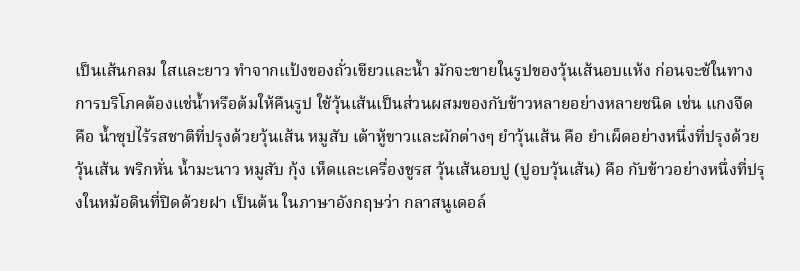เป็นเส้นกลม ใสและยาว ทำจากแป้งของถั่วเขียวและน้ำ มักจะขายในรูปของวุ้นเส้นอบแห้ง ก่อนจะช้ในทางการบริโภคต้องแช่น้ำหรือต้มให้คืนรูป ใช้วุ้นเส้นเป็นส่วนผสมของกับข้าวหลายอย่างหลายชนิด เช่น แกงจืด คือ น้ำซุปไร้รสชาติที่ปรุงด้วยวุ้นเส้น หมูสับ เต้าหู้ขาวและผักต่างๆ ยำวุ้นเส้น คือ ยำเผ็ดอย่างหนึ่งที่ปรุงด้วยวุ้นเส้น พริกหั่น น้ำมะนาว หมูสับ กุ้ง เห็ดและเครื่องชูรส วุ้นเส้นอบปู (ปูอบวุ้นเส้น) คือ กับข้าวอย่างหนึ่งที่ปรุงในหม้อดินที่ปิดด้วยฝา เป็นต้น ในภาษาอังกฤษว่า กลาสนูเดอล์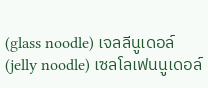(glass noodle) เจลลีนูเดอล์ (jelly noodle) เซลโลเฟนนูเดอล์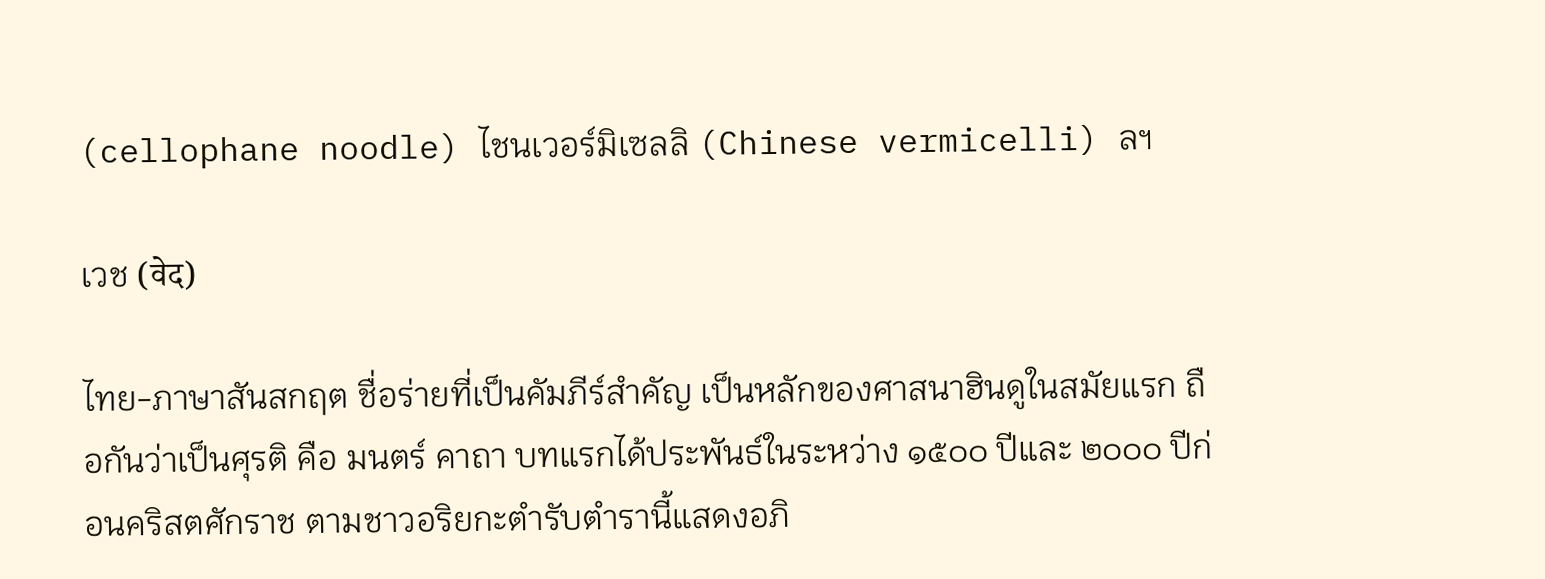(cellophane noodle) ไชนเวอร์มิเซลลิ (Chinese vermicelli) ลฯ

เวช (वेद)

ไทย-ภาษาสันสกฤต ชื่อร่ายที่เป็นคัมภีร์สำคัญ เป็นหลักของศาสนาฮินดูในสมัยแรก ถือกันว่าเป็นศุรติ คือ มนตร์ คาถา บทแรกได้ประพันธ์ในระหว่าง ๑๕๐๐ ปีและ ๒๐๐๐ ปีก่อนคริสตศักราช ตามชาวอริยกะตำรับตำรานี้แสดงอภิ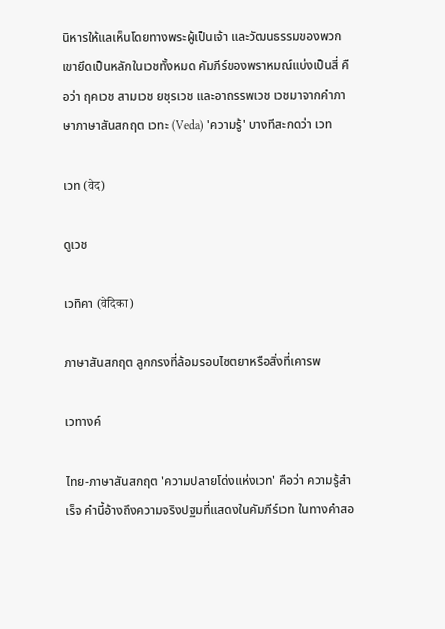นิหารให้แลเห็นโดยทางพระผู้เป็นเจ้า และวัฒนธรรมของพวกเขายึดเป็นหลักในเวชทั้งหมด คัมภีร์ของพราหมณ์แบ่งเป็นสี่ คือว่า ฤคเวช สามเวช ยชุรเวช และอาถรรพเวช เวชมาจากคำภาษาภาษาสันสกฤต เวทะ (Veda) 'ความรู้' บางทีสะกดว่า เวท

เวท (वेद)

ดูเวช

เวทิคา (वेदिका)

ภาษาสันสกฤต ลูกกรงที่ล้อมรอบไซตยาหรือสิ่งที่เคารพ

เวทางค์

ไทย-ภาษาสันสกฤต 'ความปลายโด่งแห่งเวท' คือว่า ความรู้สำเร็จ คำนี้อ้างถึงความจริงปฐมที่แสดงในคัมภีร์เวท ในทางคำสอ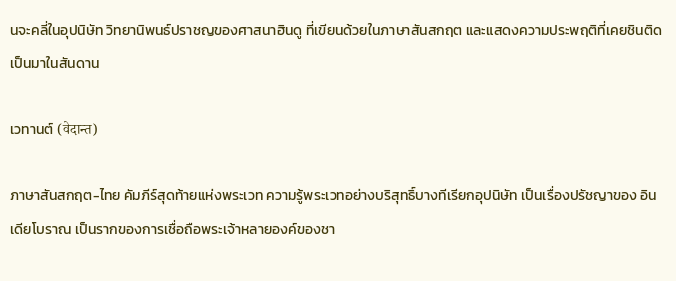นจะคลี่ในอุปนิษัท วิทยานิพนธ์ปราชญของศาสนาฮินดู ที่เขียนด้วยในภาษาสันสกฤต และแสดงความประพฤติที่เคยชินติดเป็นมาในสันดาน

เวทานต์ (वेदान्त)

ภาษาสันสกฤต-ไทย คัมภีร์สุดท้ายแห่งพระเวท ความรู้พระเวทอย่างบริสุทธิ์บางทีเรียกอุปนิษัท เป็นเรื่องปรัชญาของ อินเดียโบราณ เป็นรากของการเชื่อถือพระเจ้าหลายองค์ของชา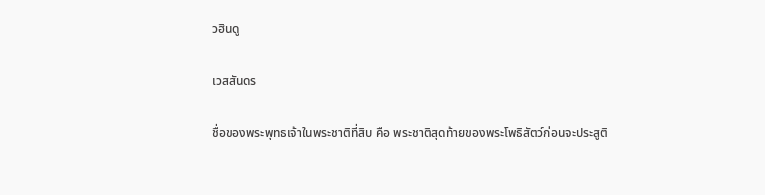วฮินดู

เวสสันดร

ชื่อของพระพุทธเจ้าในพระชาติที่สิบ คือ พระชาติสุดท้ายของพระโพธิสัตว์ก่อนจะประสูติ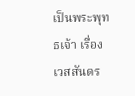เป็นพระพุทธเจ้า เรื่องเวสสันดร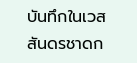บันทึกในเวสสันดรชาดก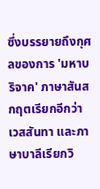ซึ่งบรรยายถึงกุศลของการ 'มหาบริจาค' ภาษาสันสกฤตเรียกอีกว่า เวสสันทา และภาษาบาลีเรียกวิ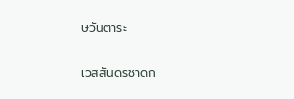ษวันตาระ

เวสสันดรชาดก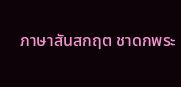ภาษาสันสกฤต ชาดกพระ